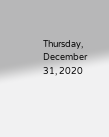Thursday, December 31, 2020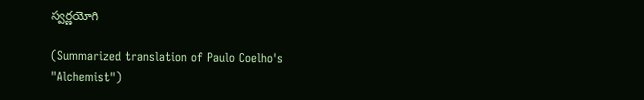స్వర్ణయోగి

(Summarized translation of Paulo Coelho's "Alchemist")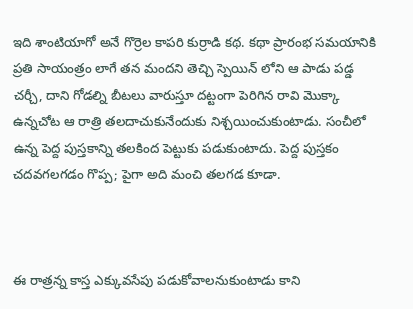ఇది శాంటియాగో అనే గొర్రెల కాపరి కుర్రాడి కథ. కథా ప్రారంభ సమయానికి ప్రతి సాయంత్రం లాగే తన మందని తెచ్చి స్పెయిన్ లోని ఆ పాడు పడ్డ చర్చీ, దాని గోడల్ని బీటలు వారుస్తూ దట్టంగా పెరిగిన రావి మొక్కా ఉన్నచోట ఆ రాత్రి తలదాచుకునేందుకు నిశ్చయించుకుంటాడు. సంచీలో ఉన్న పెద్ద పుస్తకాన్ని తలకింద పెట్టుకు పడుకుంటాదు. పెద్ద పుస్తకం చదవగలగడం గొప్ప; పైగా అది మంచి తలగడ కూడా.



ఈ రాత్రన్న కాస్త ఎక్కువసేపు పడుకోవాలనుకుంటాడు కాని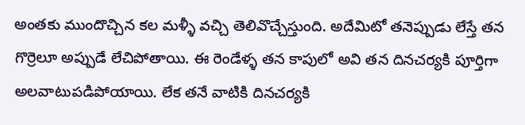అంతకు ముందొచ్చిన కల మళ్ళీ వచ్చి తెలివొచ్చేస్తుంది. అదేమిటో తనెప్పుడు లేస్తే తన గొర్రెలూ అప్పుడే లేచిపోతాయి. ఈ రెండేళ్ళ తన కాపులో అవి తన దినచర్యకి పూర్తిగా అలవాటుపడిపోయాయి. లేక తనే వాటికి దినచర్యకి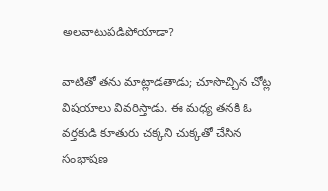అలవాటుపడిపోయాడా?

వాటితో తను మాట్లాడతాడు; చూసొచ్చిన చోట్ల విషయాలు వివరిస్తాడు. ఈ మధ్య తనకి ఓ వర్తకుడి కూతురు చక్కని చుక్కతో చేసిన సంభాషణ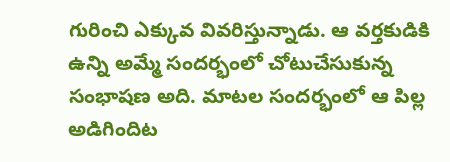గురించి ఎక్కువ వివరిస్తున్నాడు. ఆ వర్తకుడికి ఉన్ని అమ్మే సందర్భంలో చోటుచేసుకున్న సంభాషణ అది. మాటల సందర్భంలో ఆ పిల్ల అడిగిందిట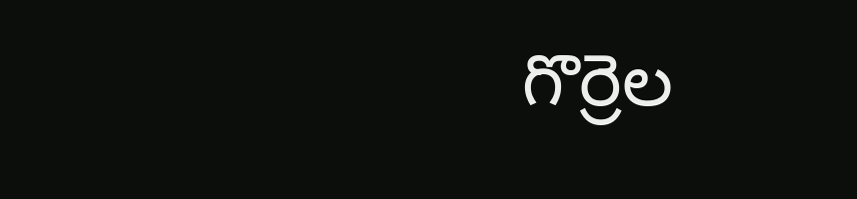గొర్రెల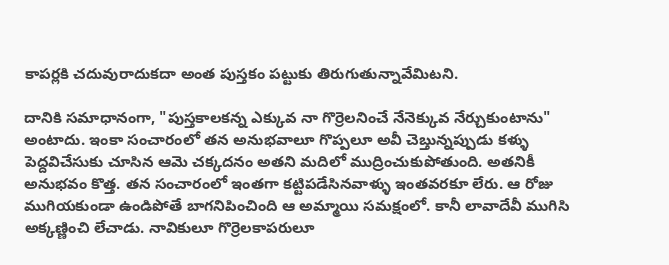కాపర్లకి చదువురాదుకదా అంత పుస్తకం పట్టుకు తిరుగుతున్నావేమిటని.

దానికి సమాధానంగా, "పుస్తకాలకన్న ఎక్కువ నా గొర్రెలనించే నేనెక్కువ నేర్చుకుంటాను" అంటాదు. ఇంకా సంచారంలో తన అనుభవాలూ గొప్పలూ అవీ చెబ్తున్నప్పుడు కళ్ళు పెద్దవిచేసుకు చూసిన ఆమె చక్కదనం అతని మదిలో ముద్రించుకుపోతుంది. అతనికీ అనుభవం కొత్త. తన సంచారంలో ఇంతగా కట్టిపడేసినవాళ్ళు ఇంతవరకూ లేరు. ఆ రోజు ముగియకుండా ఉండిపోతే బాగనిపించింది ఆ అమ్మాయి సమక్షంలో. కానీ లావాదేవీ ముగిసి అక్కణ్ణించి లేచాడు. నావికులూ గొర్రెలకాపరులూ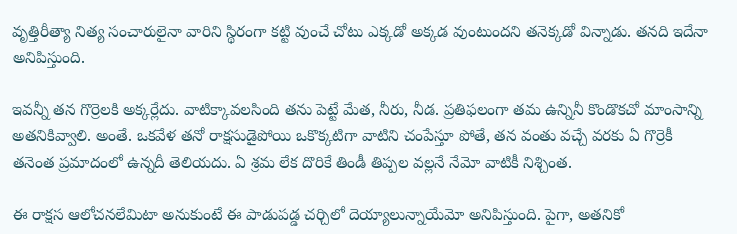వృత్తిరీత్యా నిత్య సంచారులైనా వారిని స్థిరంగా కట్టి వుంచే చోటు ఎక్కడో అక్కడ వుంటుందని తనెక్కడో విన్నాడు. తనది ఇదేనా అనిపిస్తుంది.

ఇవన్నీ తన గొర్రెలకి అక్కర్లేదు. వాటిక్కావలసింది తను పెట్టే మేత, నీరు, నీడ. ప్రతిఫలంగా తమ ఉన్నినీ కొండొకచో మాంసాన్ని అతనికివ్వాలి. అంతే. ఒకవేళ తనో రాక్షసుడైపోయి ఒకొక్కటిగా వాటిని చంపేస్తూ పోతే, తన వంతు వచ్చే వరకు ఏ గొర్రెకీ తనెంత ప్రమాదంలో ఉన్నదీ తెలియదు. ఏ శ్రమ లేక దొరికే తిండీ తిప్పల వల్లనే నేమో వాటికీ నిశ్చింత.

ఈ రాక్షస ఆలోచనలేమిటా అనుకుంటే ఈ పాడుపడ్డ చర్చిలో దెయ్యాలున్నాయేమో అనిపిస్తుంది. పైగా, అతనికో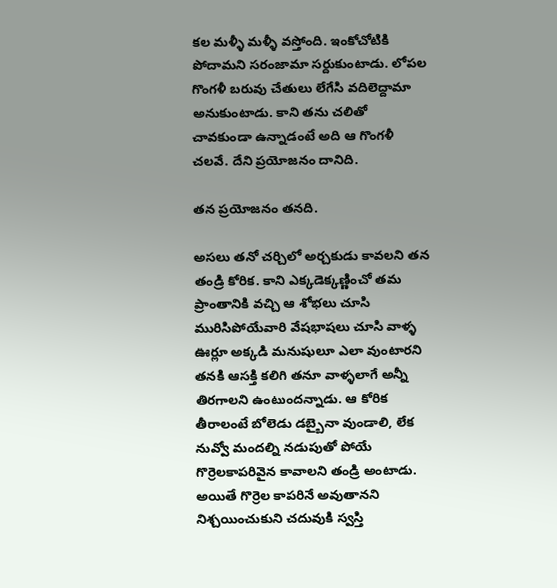కల మళ్ళీ మళ్ళీ వస్తోంది. ఇంకోచోటికి పోదామని సరంజామా సర్దుకుంటాడు. లోపల గొంగళీ బరువు చేతులు లేగేసి వదిలెద్దామా అనుకుంటాడు. కాని తను చలితో చావకుండా ఉన్నాడంటే అది ఆ గొంగళీ చలవే. దేని ప్రయోజనం దానిది.

తన ప్రయోజనం తనది.

అసలు తనో చర్చిలో అర్చకుడు కావలని తన తండ్రి కోరిక. కాని ఎక్కడెక్కణ్ణించో తమ ప్రాంతానికి వచ్చి ఆ శోభలు చూసి మురిసిపోయేవారి వేషభాషలు చూసి వాళ్ళ ఊర్లూ అక్కడి మనుషులూ ఎలా వుంటారని తనకి ఆసక్తి కలిగి తనూ వాళ్ళలాగే అన్నీ తిరగాలని ఉంటుందన్నాడు. ఆ కోరిక తీరాలంటే బోలెడు డబ్బైనా వుండాలి, లేక నువ్వో మందల్ని నడుపుతో పోయే గొర్రెలకాపరివైన కావాలని తండ్రి అంటాడు. అయితే గొర్రెల కాపరినే అవుతానని నిశ్చయించుకుని చదువుకి స్వస్తి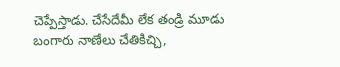చెప్పేస్తాడు. చేసేదేమీ లేక తండ్రి మూడు బంగారు నాణేలు చేతికిచ్చి,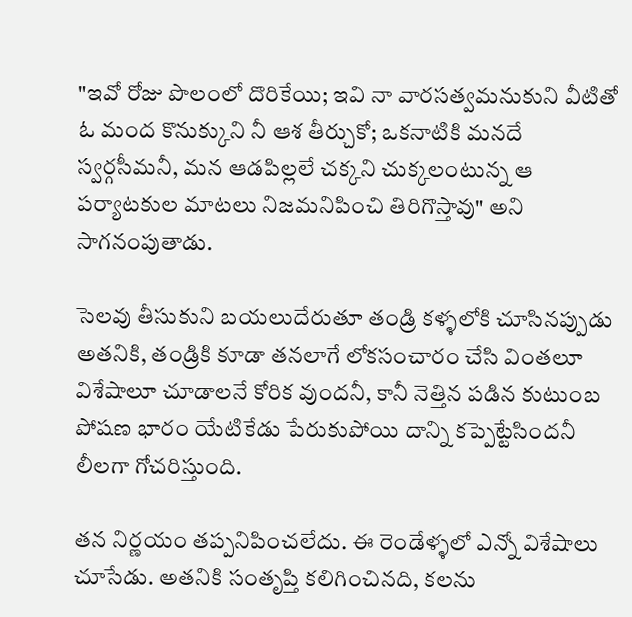"ఇవో రోజు పొలంలో దొరికేయి; ఇవి నా వారసత్వమనుకుని వీటితో ఓ మంద కొనుక్కుని నీ ఆశ తీర్చుకో; ఒకనాటికి మనదే స్వర్గసీమనీ, మన ఆడపిల్లలే చక్కని చుక్కలంటున్న ఆ పర్యాటకుల మాటలు నిజమనిపించి తిరిగొస్తావు" అని సాగనంపుతాడు.

సెలవు తీసుకుని బయలుదేరుతూ తండ్రి కళ్ళలోకి చూసినప్పుడు అతనికి, తండ్రికి కూడా తనలాగే లోకసంచారం చేసి వింతలూ విశేషాలూ చూడాలనే కోరిక వుందనీ, కానీ నెత్తిన పడిన కుటుంబ పోషణ భారం యేటికేడు పేరుకుపోయి దాన్ని కప్పెట్టేసిందనీ లీలగా గోచరిస్తుంది.

తన నిర్ణయం తప్పనిపించలేదు. ఈ రెండేళ్ళలో ఎన్నో విశేషాలు చూసేడు. అతనికి సంతృప్తి కలిగించినది, కలను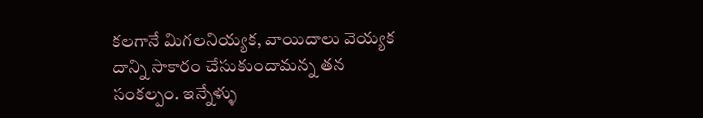కలగానే మిగలనియ్యక, వాయిదాలు వెయ్యక దాన్ని సాకారం చేసుకుందామన్న తన సంకల్పం. ఇన్నేళ్ళు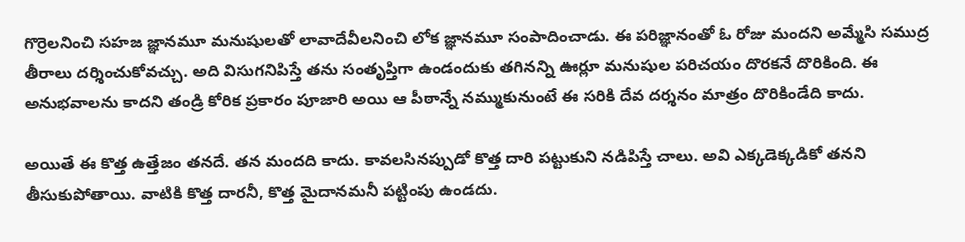గొర్రెలనించి సహజ జ్ఞానమూ మనుషులతో లావాదేవీలనించి లోక జ్ఞానమూ సంపాదించాడు. ఈ పరిజ్ఞానంతో ఓ రోజు మందని అమ్మేసి సముద్ర తీరాలు దర్శించుకోవచ్చు. అది విసుగనిపిస్తే తను సంతృప్తిగా ఉండందుకు తగినన్ని ఊర్లూ మనుషుల పరిచయం దొరకనే దొరికింది. ఈ అనుభవాలను కాదని తండ్రి కోరిక ప్రకారం పూజారి అయి ఆ పీఠాన్నే నమ్ముకునుంటే ఈ సరికి దేవ దర్శనం మాత్రం దొరికిండేది కాదు.

అయితే ఈ కొత్త ఉత్తేజం తనదే. తన మందది కాదు. కావలసినప్పుడో కొత్త దారి పట్టుకుని నడిపిస్తే చాలు. అవి ఎక్కడెక్కడికో తనని తీసుకుపోతాయి. వాటికి కొత్త దారనీ, కొత్త మైదానమనీ పట్టింపు ఉండదు.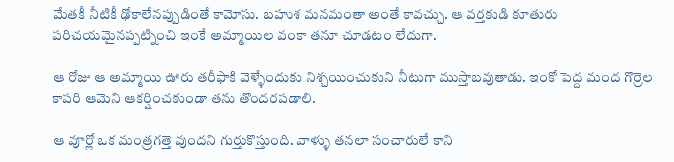మేతకీ నీటికీ ఢోకాలేనప్పుడింతే కామోసు. బహుశ మనమంతా అంతే కావచ్చు. ఆ వర్తకుడి కూతురు పరిచయమైనప్పట్నించి ఇంకే అమ్మాయిల వంకా తనూ చూడటం లేదుగా.

ఆ రోజు ఆ అమ్మాయి ఊరు తరీఫాకి వెళ్ళేందుకు నిశ్చయించుకుని నీటుగా ముస్తాబవుతాడు. ఇంకో పెద్ద మంద గొర్రెల కాపరి ఆమెని ఆకర్షించకుండా తను తొందరపడాలి.

ఆ వూర్లో ఒక మంత్రగత్తె వుందని గుర్తుకొస్తుంది. వాళ్ళు తనలా సంచారులే కాని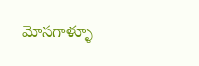మోసగాళ్ళూ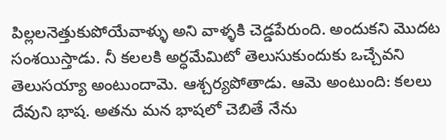పిల్లలనెత్తుకుపోయేవాళ్ళు అని వాళ్ళకి చెడ్డపేరుంది. అందుకని మొదట సంశయిస్తాడు. నీ కలలకి అర్ధమేమిటో తెలుసుకుందుకు ఒచ్చేవని తెలుసయ్యా అంటుందామె. ఆశ్చర్యపోతాడు. ఆమె అంటుంది: కలలు దేవుని భాష. అతను మన భాషలో చెబితే నేను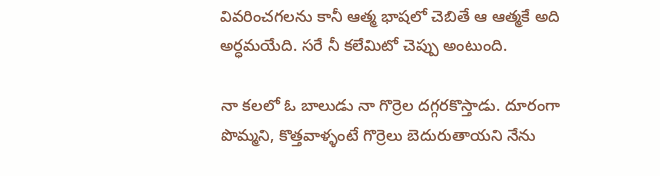వివరించగలను కానీ ఆత్మ భాషలో చెబితే ఆ ఆత్మకే అది అర్ధమయేది. సరే నీ కలేమిటో చెప్పు అంటుంది.

నా కలలో ఓ బాలుడు నా గొర్రెల దగ్గరకొస్తాడు. దూరంగా పొమ్మని, కొత్తవాళ్ళంటే గొర్రెలు బెదురుతాయని నేను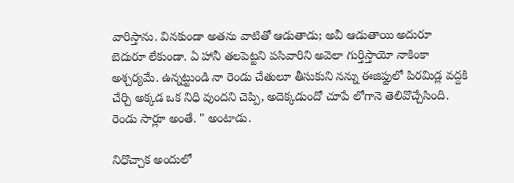వారిస్తాను. వినకుండా అతను వాటితో ఆడుతాడు; అవీ ఆడుతాయి అదురూ బెదురూ లేకుండా. ఏ హానీ తలపెట్టని పసివారిని అవెలా గుర్తిస్తాయో నాకింకా అశ్చర్యమే. ఉన్నట్టుండి నా రెండు చేతులూ తీసుకుని నన్ను ఈజిప్టులో పిరమిడ్ల వద్దకి చేర్చి అక్కడ ఒక నిధి వుందని చెప్పి, అదెక్కడుందో చూపే లోగానె తెలివొచ్చేసింది. రెండు సార్లూ అంతే. " అంటాడు.

నిధొచ్చాక అందులో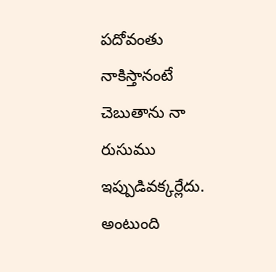పదోవంతు నాకిస్తానంటే చెబుతాను నా రుసుము ఇప్పుడివక్కర్లేదు. అంటుంది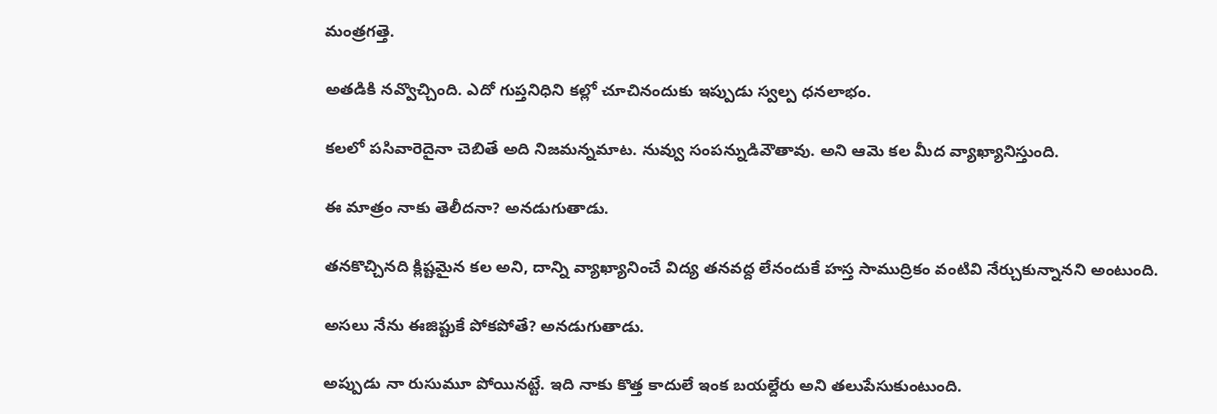మంత్రగత్తె.

అతడికి నవ్వొచ్చింది. ఎదో గుప్తనిధిని కల్లో చూచినందుకు ఇప్పుడు స్వల్ప ధనలాభం.

కలలో పసివారెదైనా చెబితే అది నిజమన్నమాట. నువ్వు సంపన్నుడివౌతావు. అని ఆమె కల మీద వ్యాఖ్యానిస్తుంది.

ఈ మాత్రం నాకు తెలీదనా? అనడుగుతాడు.

తనకొచ్చినది క్లిష్టమైన కల అని, దాన్ని వ్యాఖ్యానించే విద్య తనవద్ద లేనందుకే హస్త సాముద్రికం వంటివి నేర్చుకున్నానని అంటుంది.

అసలు నేను ఈజిప్టుకే పోకపోతే? అనడుగుతాడు.

అప్పుడు నా రుసుమూ పోయినట్టే. ఇది నాకు కొత్త కాదులే ఇంక బయల్దేరు అని తలుపేసుకుంటుంది.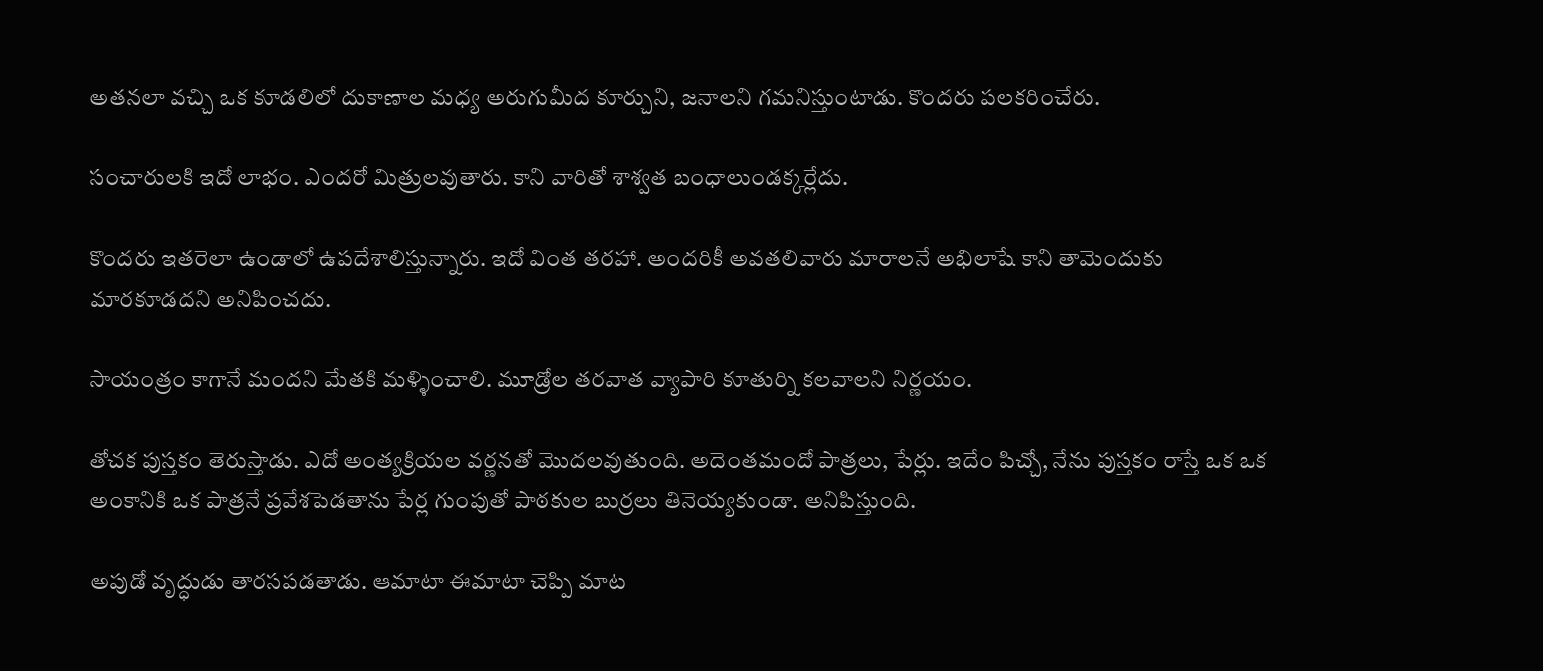అతనలా వచ్చి ఒక కూడలిలో దుకాణాల మధ్య అరుగుమీద కూర్చుని, జనాలని గమనిస్తుంటాడు. కొందరు పలకరించేరు.

సంచారులకి ఇదో లాభం. ఎందరో మిత్రులవుతారు. కాని వారితో శాశ్వత బంధాలుండక్కర్లేదు.

కొందరు ఇతరెలా ఉండాలో ఉపదేశాలిస్తున్నారు. ఇదో వింత తరహా. అందరికీ అవతలివారు మారాలనే అభిలాషే కాని తామెందుకు మారకూడదని అనిపించదు.

సాయంత్రం కాగానే మందని మేతకి మళ్ళించాలి. మూడ్రోల తరవాత వ్యాపారి కూతుర్ని కలవాలని నిర్ణయం.

తోచక పుస్తకం తెరుస్తాడు. ఎదో అంత్యక్రియల వర్ణనతో మొదలవుతుంది. అదెంతమందో పాత్రలు, పేర్లు. ఇదేం పిచ్చో, నేను పుస్తకం రాస్తే ఒక ఒక అంకానికి ఒక పాత్రనే ప్రవేశపెడతాను పేర్ల గుంపుతో పాఠకుల బుర్రలు తినెయ్యకుండా. అనిపిస్తుంది.

అపుడో వృద్ధుడు తారసపడతాడు. ఆమాటా ఈమాటా చెప్పి మాట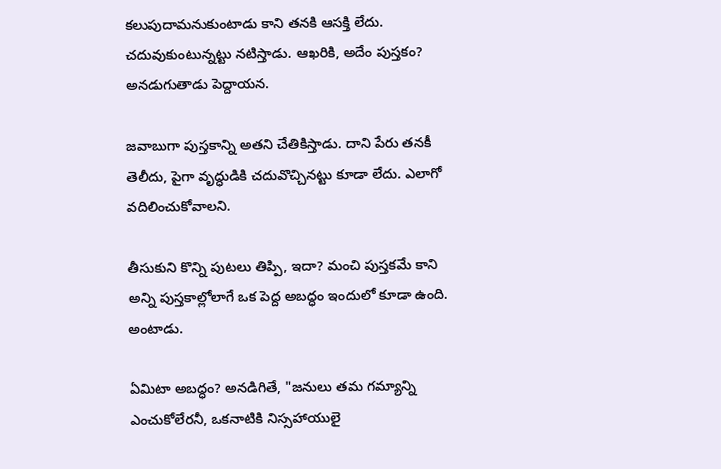కలుపుదామనుకుంటాడు కాని తనకి ఆసక్తి లేదు. చదువుకుంటున్నట్టు నటిస్తాడు. ఆఖరికి, అదేం పుస్తకం? అనడుగుతాడు పెద్దాయన.

జవాబుగా పుస్తకాన్ని అతని చేతికిస్తాడు. దాని పేరు తనకీ తెలీదు, పైగా వృద్ధుడికి చదువొచ్చినట్టు కూడా లేదు. ఎలాగో వదిలించుకోవాలని.

తీసుకుని కొన్ని పుటలు తిప్పి, ఇదా? మంచి పుస్తకమే కాని అన్ని పుస్తకాల్లోలాగే ఒక పెద్ద అబద్ధం ఇందులో కూడా ఉంది. అంటాడు.

ఏమిటా అబద్ధం? అనడిగితే, "జనులు తమ గమ్యాన్ని ఎంచుకోలేరనీ, ఒకనాటికి నిస్సహాయులై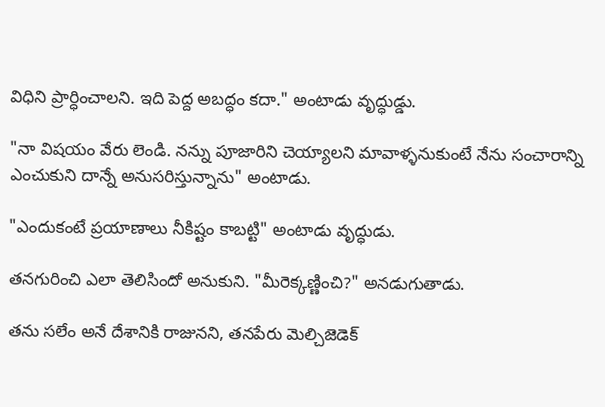విధిని ప్రార్ధించాలని. ఇది పెద్ద అబద్ధం కదా." అంటాడు వృద్ధుడ్డు.

"నా విషయం వేరు లెండి. నన్ను పూజారిని చెయ్యాలని మావాళ్ళనుకుంటే నేను సంచారాన్ని ఎంచుకుని దాన్నే అనుసరిస్తున్నాను" అంటాడు.

"ఎందుకంటే ప్రయాణాలు నీకిష్టం కాబట్టి" అంటాడు వృద్ధుడు.

తనగురించి ఎలా తెలిసిందో అనుకుని. "మీరెక్కణ్ణించి?" అనడుగుతాడు.

తను సలేం అనే దేశానికి రాజునని, తనపేరు మెల్చిజెడెక్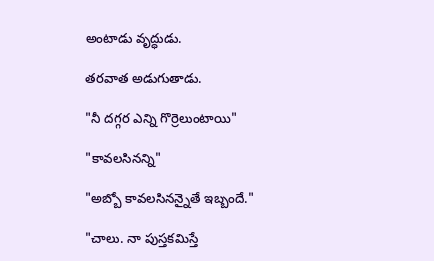అంటాడు వృద్ధుడు.

తరవాత అడుగుతాడు.

"నీ దగ్గర ఎన్ని గొర్రెలుంటాయి"

"కావలసినన్ని"

"అబ్బో కావలసినన్నైతే ఇబ్బందే."

"చాలు. నా పుస్తకమిస్తే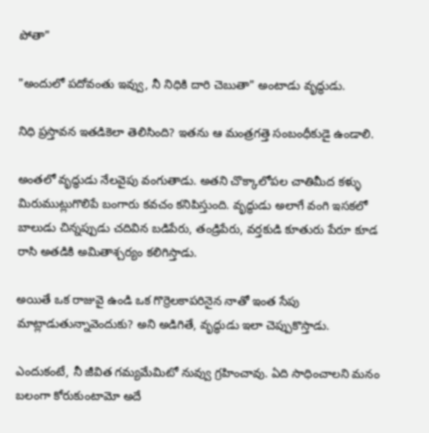పోతా"

"అందులో పదోవంతు ఇవ్వు, నీ నిధికి దారి చెబుతా" అంటాడు వృద్ధుడు.

నిధి ప్రస్తావన ఇతడికెలా తెలిసింది? ఇతను ఆ మంత్రగత్తె సంబంధీకుడై ఉండాలి.

అంతలో వృద్ధుడు నేలవైపు వంగుతాడు. అతని చొక్కాలోపల చాతిమీద కళ్ళు మిరుముట్లుగొలిపే బంగారు కవచం కనిపిస్తుంది. వృద్ధుడు అలాగే వంగి ఇసకలో బాలుడు చిన్నప్పుడు చదివిన బడిపేరు, తండ్రిపేరు, వర్తకుడి కూతురు పేరూ కూడ రాసి అతడికి అమితాశ్చర్యం కలిగిస్తాడు.

అయితే ఒక రాజువై ఉండి ఒక గొర్రెలకాపరినైన నాతో ఇంత సేపు మాట్లాడుతున్నావెందుకు? అని అడిగితే, వృద్ధుడు ఇలా చెప్పుకొస్తాడు.

ఎందుకంటే, నీ జీవిత గమ్యమేమిటో నువ్వు గ్రహించావు. ఏది సాధించాలని మనం బలంగా కోరుకుంటామో అదే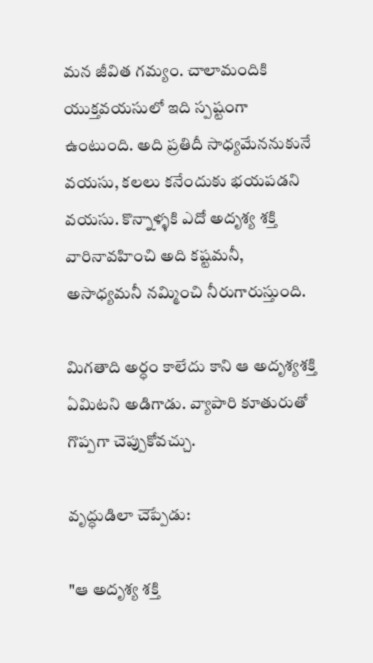మన జీవిత గమ్యం. చాలామందికి యుక్తవయసులో ఇది స్పష్టంగా ఉంటుంది. అది ప్రతిదీ సాధ్యమేననుకునే వయసు, కలలు కనేందుకు భయపడని వయసు. కొన్నాళ్ళకి ఎదో అదృశ్య శక్తి వారినావహించి అది కష్టమనీ, అసాధ్యమనీ నమ్మించి నీరుగారుస్తుంది.

మిగతాది అర్ధం కాలేదు కాని ఆ అదృశ్యశక్తి ఏమిటని అడిగాడు. వ్యాపారి కూతురుతో గొప్పగా చెప్పుకోవచ్చు.

వృద్ధుడిలా చెప్పేడు:

"ఆ అదృశ్య శక్తి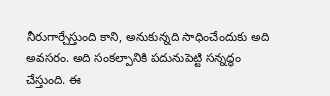నీరుగార్చేస్తుంది కాని, అనుకున్నది సాధించేందుకు అది అవసరం. అది సంకల్పానికి పదునుపెట్టి సన్నద్ధం చేస్తుంది. ఈ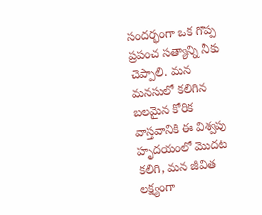సందర్భంగా ఒక గొప్ప ప్రపంచ సత్యాన్ని నీకు చెప్పాలి. మన మనసులో కలిగిన బలమైన కోరిక వాస్తవానికి ఈ విశ్వపు హృదయంలో మొదట కలిగి, మన జీవిత లక్ష్యంగా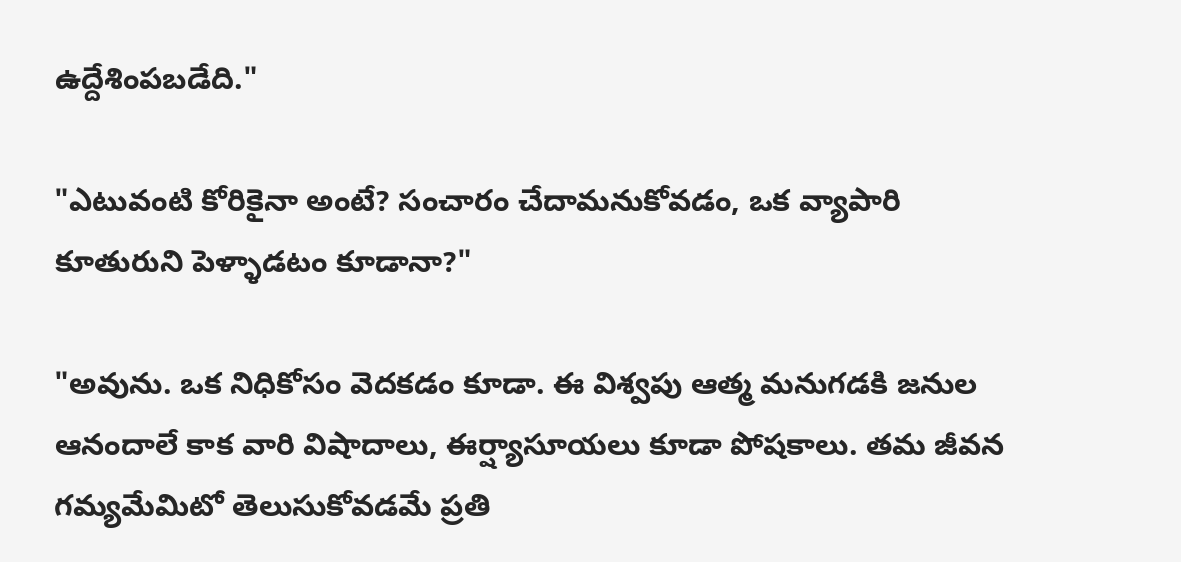ఉద్దేశింపబడేది."

"ఎటువంటి కోరికైనా అంటే? సంచారం చేదామనుకోవడం, ఒక వ్యాపారి కూతురుని పెళ్ళాడటం కూడానా?"

"అవును. ఒక నిధికోసం వెదకడం కూడా. ఈ విశ్వపు ఆత్మ మనుగడకి జనుల ఆనందాలే కాక వారి విషాదాలు, ఈర్ష్యాసూయలు కూడా పోషకాలు. తమ జీవన గమ్యమేమిటో తెలుసుకోవడమే ప్రతి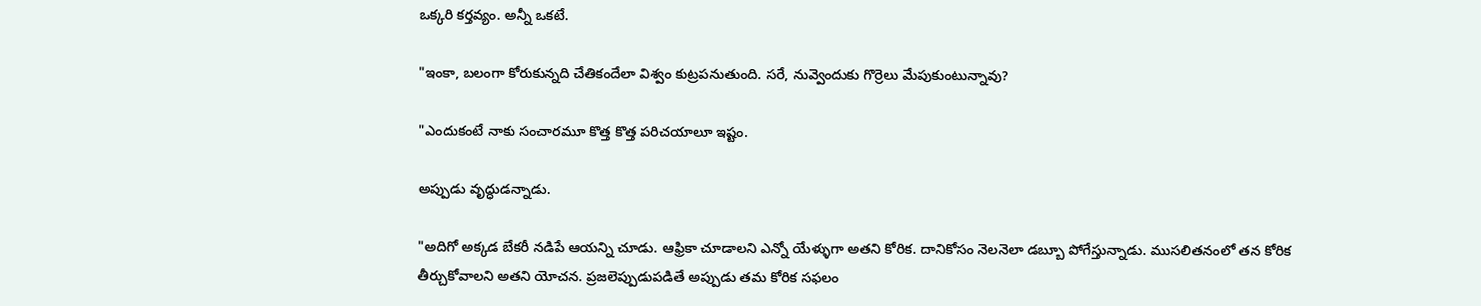ఒక్కరి కర్తవ్యం. అన్నీ ఒకటే.

"ఇంకా, బలంగా కోరుకున్నది చేతికందేలా విశ్వం కుట్రపనుతుంది. సరే, నువ్వెందుకు గొర్రెలు మేపుకుంటున్నావు?

"ఎందుకంటే నాకు సంచారమూ కొత్త కొత్త పరిచయాలూ ఇష్టం.

అప్పుడు వృద్ధుడన్నాడు.

"అదిగో అక్కడ బేకరీ నడిపే ఆయన్ని చూడు. ఆఫ్రికా చూడాలని ఎన్నో యేళ్ళుగా అతని కోరిక. దానికోసం నెలనెలా డబ్బూ పోగేస్తున్నాడు. ముసలితనంలో తన కోరిక తీర్చుకోవాలని అతని యోచన. ప్రజలెప్పుడుపడితే అప్పుడు తమ కోరిక సఫలం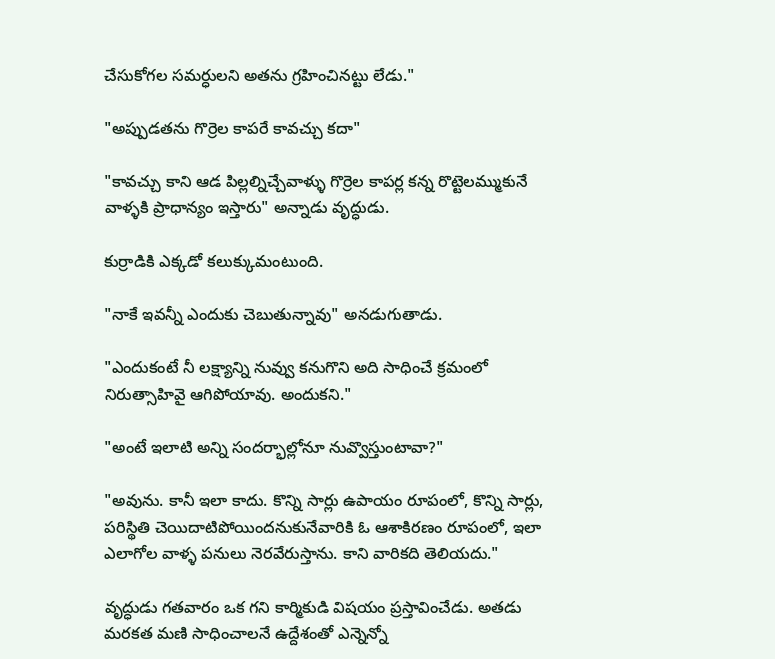చేసుకోగల సమర్ధులని అతను గ్రహించినట్టు లేడు."

"అప్పుడతను గొర్రెల కాపరే కావచ్చు కదా"

"కావచ్చు కాని ఆడ పిల్లల్నిచ్చేవాళ్ళు గొర్రెల కాపర్ల కన్న రొట్టెలమ్ముకునే వాళ్ళకి ప్రాధాన్యం ఇస్తారు" అన్నాడు వృద్ధుడు.

కుర్రాడికి ఎక్కడో కలుక్కుమంటుంది.

"నాకే ఇవన్నీ ఎందుకు చెబుతున్నావు" అనడుగుతాడు.

"ఎందుకంటే నీ లక్ష్యాన్ని నువ్వు కనుగొని అది సాధించే క్రమంలో నిరుత్సాహివై ఆగిపోయావు. అందుకని."

"అంటే ఇలాటి అన్ని సందర్భాల్లోనూ నువ్వొస్తుంటావా?"

"అవును. కానీ ఇలా కాదు. కొన్ని సార్లు ఉపాయం రూపంలో, కొన్ని సార్లు, పరిస్థితి చెయిదాటిపోయిందనుకునేవారికి ఓ ఆశాకిరణం రూపంలో, ఇలా ఎలాగోల వాళ్ళ పనులు నెరవేరుస్తాను. కాని వారికది తెలియదు."

వృద్ధుడు గతవారం ఒక గని కార్మికుడి విషయం ప్రస్తావించేడు. అతడు మరకత మణి సాధించాలనే ఉద్దేశంతో ఎన్నెన్నో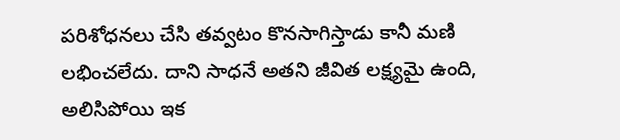పరిశోధనలు చేసి తవ్వటం కొనసాగిస్తాడు కానీ మణి లభించలేదు. దాని సాధనే అతని జీవిత లక్ష్యమై ఉంది, అలిసిపోయి ఇక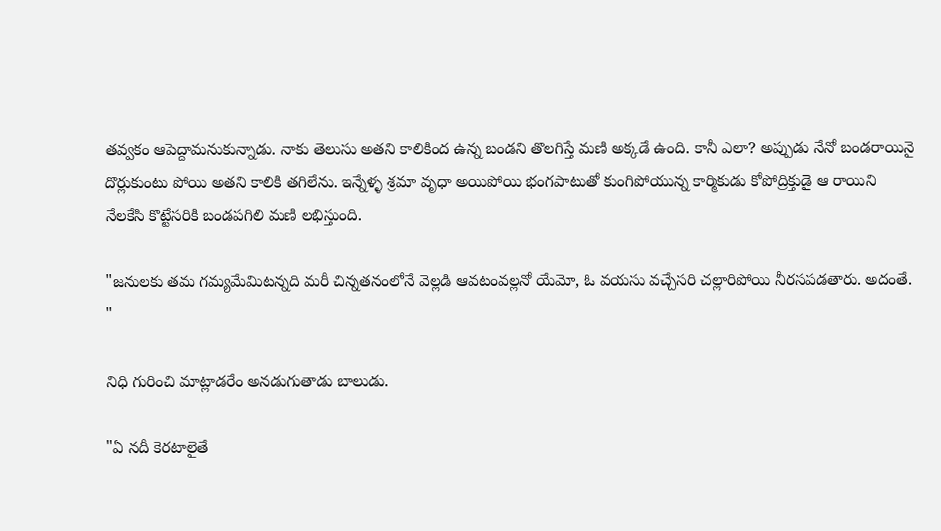తవ్వకం ఆపెద్దామనుకున్నాడు. నాకు తెలుసు అతని కాలికింద ఉన్న బండని తొలగిస్తే మణి అక్కడే ఉంది. కానీ ఎలా? అప్పుడు నేనో బండరాయినై దొర్లుకుంటు పోయి అతని కాలికి తగిలేను. ఇన్నేళ్ళ శ్రమా వృధా అయిపోయి భంగపాటుతో కుంగిపోయున్న కార్మికుడు కోపోద్రిక్తుడై ఆ రాయిని నేలకేసి కొట్టేసరికి బండపగిలి మణి లభిస్తుంది.

"జనులకు తమ గమ్యమేమిటన్నది మరీ చిన్నతనంలోనే వెల్లడి ఆవటంవల్లనో యేమో, ఓ వయసు వచ్చేసరి చల్లారిపోయి నీరసపడతారు. అదంతే. "

నిధి గురించి మాట్లాడరేం అనడుగుతాడు బాలుడు.

"ఏ నదీ కెరటాలైతే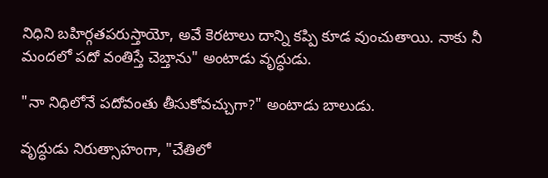నిధిని బహిర్గతపరుస్తాయో, అవే కెరటాలు దాన్ని కప్పి కూడ వుంచుతాయి. నాకు నీ మందలో పదో వంతిస్తే చెబ్తాను" అంటాడు వృద్ధుడు.

"నా నిధిలోనే పదోవంతు తీసుకోవచ్చుగా?" అంటాడు బాలుడు.

వృద్ధుడు నిరుత్సాహంగా, "చేతిలో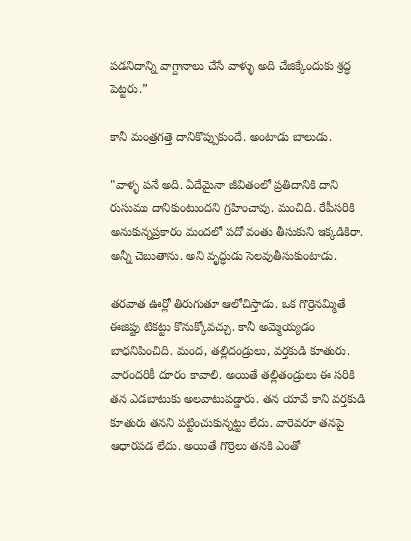పడనిదాన్ని వాగ్దానాలు చేసే వాళ్ళు అది చేజిక్కేందుకు శ్రద్ధ పెట్టరు.”

కానీ మంత్రగత్తె దానికొప్పుకుందే. అంటాడు బాలుడు.

"వాళ్ళ పనే అది. ఏదేమైనా జీవితంలో ప్రతిదానికి దాని రుసుము దానికుంటుందని గ్రహించావు. మంచిది. రేపీసరికి అనుకున్నప్రకారం మందలో పదో వంతు తీసుకుని ఇక్కడికిరా. అన్నీ చెబుతాను. అని వృద్ధుడు సెలవుతీసుకుంటాడు.

తరవాత ఊర్లో తిరుగుతూ ఆలోచిస్తాడు. ఒక గొర్రెనమ్మితే ఈజిప్టు టికట్టు కొనుక్కోవచ్చు. కానీ అమ్మెయ్యడం బాధనిపించిది. మంద, తల్లిదండ్రులు, వర్తకుడి కూతురు. వారందరికీ దూరం కావాలి. అయితే తల్లితండ్రులు ఈ సరికి తన ఎడబాటుకు అలవాటుపడ్డారు. తన యావే కాని వర్తకుడి కూతురు తనని పట్టించుకున్నట్టు లేదు. వారెవరూ తనపై ఆధారపడ లేదు. అయితే గొర్రెలు తనకి ఎంతో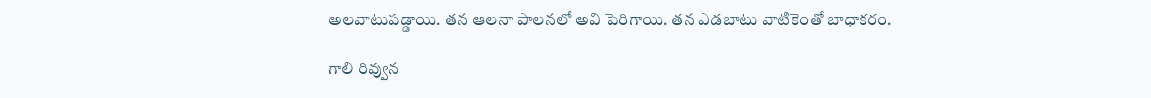అలవాటుపడ్డాయి. తన ఆలనా పాలనలో అవి పెరిగాయి. తన ఎడబాటు వాటికెంతో బాధాకరం.

గాలి రివ్వున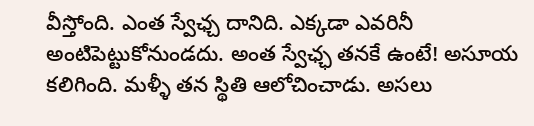వీస్తోంది. ఎంత స్వేఛ్చ దానిది. ఎక్కడా ఎవరినీ అంటిపెట్టుకోనుండదు. అంత స్వేఛ్ఛ తనకే ఉంటే! అసూయ కలిగింది. మళ్ళీ తన స్థితి ఆలోచించాడు. అసలు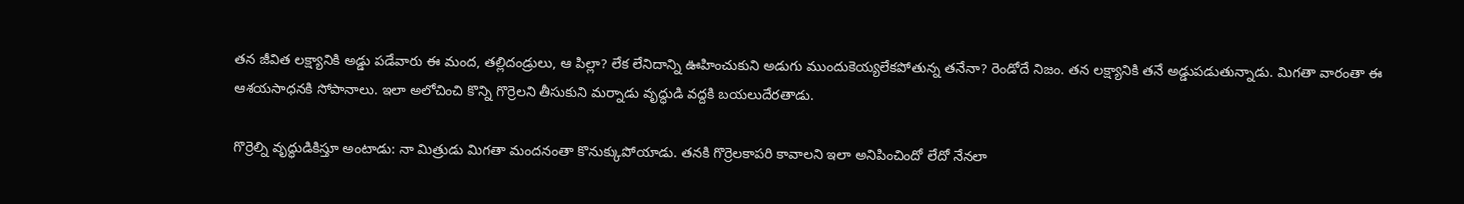తన జీవిత లక్ష్యానికి అడ్డు పడేవారు ఈ మంద, తల్లిదండ్రులు, ఆ పిల్లా? లేక లేనిదాన్ని ఊహించుకుని అడుగు ముందుకెయ్యలేకపోతున్న తనేనా? రెండోదే నిజం. తన లక్ష్యానికి తనే అడ్డుపడుతున్నాడు. మిగతా వారంతా ఈ ఆశయసాధనకి సోపానాలు. ఇలా అలోచించి కొన్ని గొర్రెలని తీసుకుని మర్నాడు వృద్ధుడి వద్దకి బయలుదేరతాడు.

గొర్రెల్ని వృద్ధుడికిస్తూ అంటాడు: నా మిత్రుడు మిగతా మందనంతా కొనుక్కుపోయాడు. తనకి గొర్రెలకాపరి కావాలని ఇలా అనిపించిందో లేదో నేనలా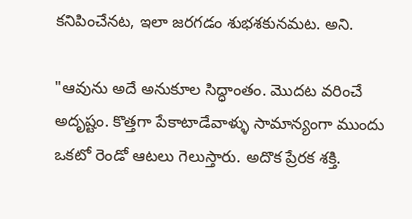కనిపించేనట, ఇలా జరగడం శుభశకునమట. అని.

"ఆవును అదే అనుకూల సిద్ధాంతం. మొదట వరించే అదృష్టం. కొత్తగా పేకాటాడేవాళ్ళు సామాన్యంగా ముందు ఒకటో రెండో ఆటలు గెలుస్తారు. అదొక ప్రేరక శక్తి.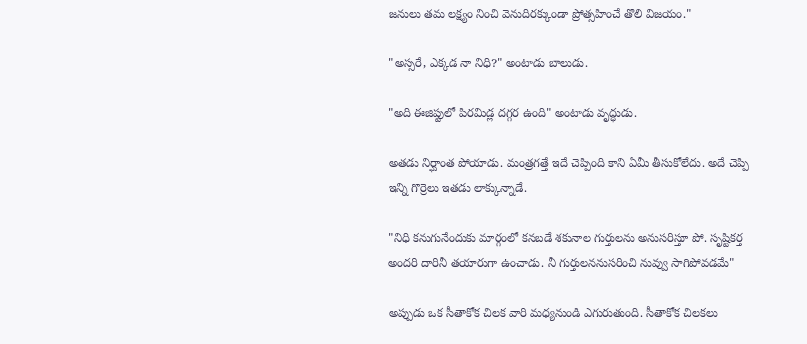జనులు తమ లక్ష్యం నించి వెనుదిరక్కుండా ప్రోత్సహించే తొలి విజయం."

"అస్సరే, ఎక్కడ నా నిధి?" అంటాడు బాలుడు.

"అది ఈజిప్టులో పిరమిడ్ల దగ్గర ఉంది" అంటాడు వృద్ధుడు.

అతడు నిర్ఘాంత పోయాడు. మంత్రగత్తే ఇదే చెప్పింది కాని ఏమీ తీసుకోలేదు. అదే చెప్పి ఇన్ని గొర్రెలు ఇతడు లాక్కున్నాడే.

"నిధి కనుగునేందుకు మార్గంలో కనబడే శకునాల గుర్తులను అనుసరిస్తూ పో. సృష్టికర్త అందరి దారినీ తయారుగా ఉంచాడు. నీ గుర్తులననుసరించి నువ్వు సాగిపోవడమే"

అప్పుడు ఒక సీతాకోక చిలక వారి మధ్యనుండి ఎగురుతుంది. సీతాకోక చిలకలు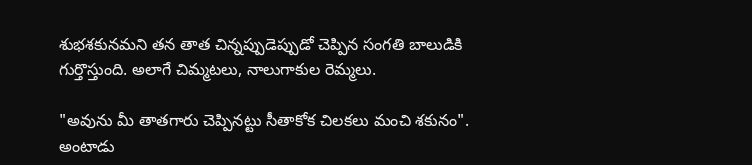శుభశకునమని తన తాత చిన్నప్పుడెప్పుడో చెప్పిన సంగతి బాలుడికి గుర్తొస్తుంది. అలాగే చిమ్మటలు, నాలుగాకుల రెమ్మలు.

"అవును మీ తాతగారు చెప్పినట్టు సీతాకోక చిలకలు మంచి శకునం". అంటాడు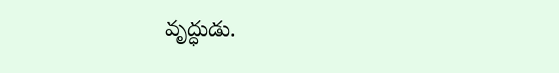వృద్ధుడు.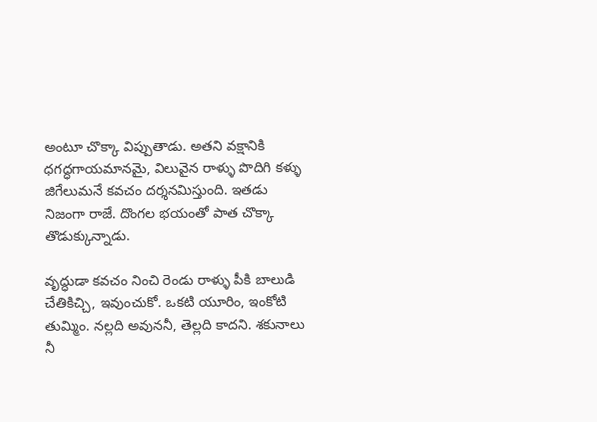అంటూ చొక్కా విప్పుతాడు. అతని వక్షానికి ధగద్ధగాయమానమై, విలువైన రాళ్ళు పొదిగి కళ్ళు జిగేలుమనే కవచం దర్శనమిస్తుంది. ఇతడు నిజంగా రాజే. దొంగల భయంతో పాత చొక్కా తొడుక్కున్నాడు.

వృద్ధుడా కవచం నించి రెండు రాళ్ళు పీకి బాలుడి చేతికిచ్చి, ఇవుంచుకో. ఒకటి యూరిం, ఇంకోటి తుమ్మిం. నల్లది అవుననీ, తెల్లది కాదని. శకునాలు నీ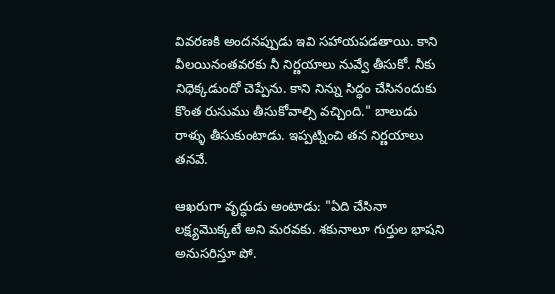వివరణకి అందనప్పుడు ఇవి సహాయపడతాయి. కాని వీలయినంతవరకు నీ నిర్ణయాలు నువ్వే తీసుకో. నీకు నిధెక్కడుందో చెప్పేను. కాని నిన్ను సిద్ధం చేసినందుకు కొంత రుసుము తీసుకోవాల్సి వచ్చింది." బాలుడు రాళ్ళు తీసుకుంటాడు. ఇప్పట్నించి తన నిర్ణయాలు తనవే.

ఆఖరుగా వృద్ధుడు అంటాడు: "ఏది చేసినా లక్ష్యమొక్కటే అని మరవకు. శకునాలూ గుర్తుల భాషని అనుసరిస్తూ పో.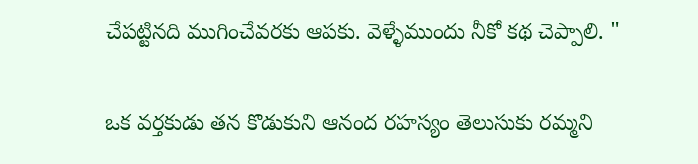చేపట్టినది ముగించేవరకు ఆపకు. వెళ్ళేముందు నీకో కథ చెప్పాలి. "

ఒక వర్తకుడు తన కొడుకుని ఆనంద రహస్యం తెలుసుకు రమ్మని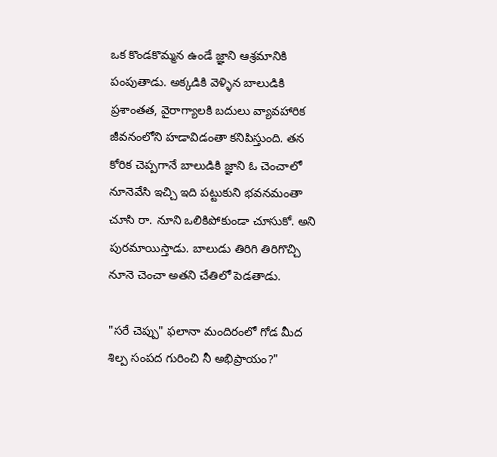ఒక కొండకొమ్మన ఉండే జ్ఞాని ఆశ్రమానికి పంపుతాడు. అక్కడికి వెళ్ళిన బాలుడికి ప్రశాంతత, వైరాగ్యాలకి బదులు వ్యావహారిక జీవనంలోని హడావిడంతా కనిపిస్తుంది. తన కోరిక చెప్పగానే బాలుడికి జ్ఞాని ఓ చెంచాలో నూనెవేసి ఇచ్చి ఇది పట్టుకుని భవనమంతా చూసి రా. నూని ఒలికిపోకుండా చూసుకో. అని పురమాయిస్తాడు. బాలుడు తిరిగి తిరిగొచ్చి నూనె చెంచా అతని చేతిలో పెడతాడు.

"సరే చెప్పు" ఫలానా మందిరంలో గోడ మీద శిల్ప సంపద గురించి నీ అభిప్రాయం?"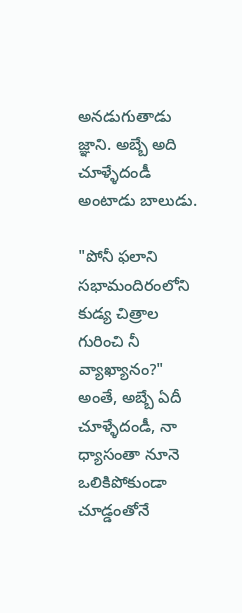అనడుగుతాడు జ్ఞాని. అబ్బే అది చూళ్ళేదండీ అంటాడు బాలుడు.

"పోనీ ఫలాని సభామందిరంలోని కుడ్య చిత్రాల గురించి నీ వ్యాఖ్యానం?" అంతే, అబ్బే ఏదీ చూళ్ళేదండీ, నా ధ్యాసంతా నూనె ఒలికిపోకుండా చూడ్డంతోనే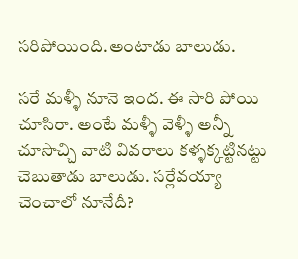సరిపోయింది.అంటాడు బాలుడు.

సరే మళ్ళీ నూనె ఇంద. ఈ సారి పోయి చూసిరా. అంటే మళ్ళీ వెళ్ళీ అన్నీ చూసొచ్చి వాటి వివరాలు కళ్ళక్కట్టినట్టు చెబుతాడు బాలుడు. సర్లేవయ్యా చెంచాలో నూనేదీ?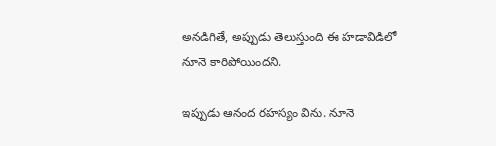అనడిగితే, అప్పుడు తెలుస్తుంది ఈ హడావిడిలో నూనె కారిపోయిందని.

ఇప్పుడు ఆనంద రహస్యం విను. నూనె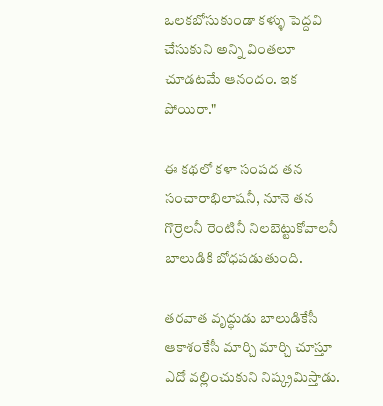ఒలకబోసుకుండా కళ్ళు పెద్దవి చేసుకుని అన్ని వింతలూ చూడటమే ఆనందం. ఇక పోయిరా."

ఈ కథలో కళా సంపద తన సంచారాభిలాషనీ, నూనె తన గొర్రెలనీ రెంటినీ నిలబెట్టుకోవాలనీ బాలుడికి బోధపడుతుంది.

తరవాత వృద్ధుడు బాలుడికేసీ ఆకాశంకేసీ మార్చి మార్చి చూస్తూ ఎదో వల్లించుకుని నిష్క్రమిస్తాడు.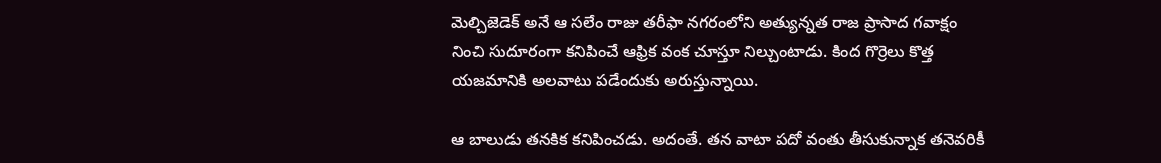మెల్చిజెడెక్ అనే ఆ సలేం రాజు తరీఫా నగరంలోని అత్యున్నత రాజ ప్రాసాద గవాక్షం నించి సుదూరంగా కనిపించే ఆఫ్రిక వంక చూస్తూ నిల్చుంటాడు. కింద గొర్రెలు కొత్త యజమానికి అలవాటు పడేందుకు అరుస్తున్నాయి.

ఆ బాలుడు తనకిక కనిపించడు. అదంతే. తన వాటా పదో వంతు తీసుకున్నాక తనెవరికీ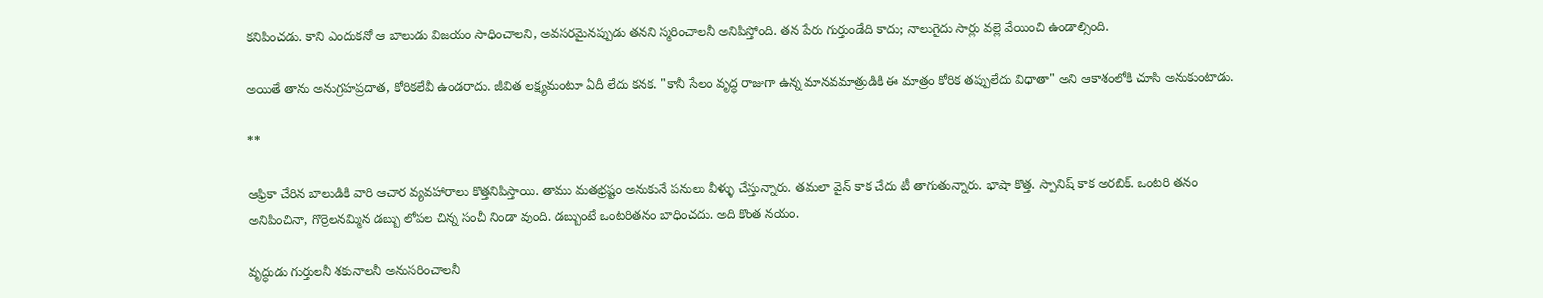కనిపించడు. కాని ఎందుకనో ఆ బాలుడు విజయం సాధించాలని, అవసరమైనప్పుడు తనని స్మరించాలనీ అనిపిస్తోంది. తన పేరు గుర్తుండేది కాదు; నాలుగైదు సార్లు వల్లె వేయించి ఉండాల్సింది.

అయితే తాను అనుగ్రహప్రదాత, కోరికలేవీ ఉండరాదు. జీవిత లక్ష్యమంటూ ఏదీ లేదు కనక. "కానీ సేలం వృద్ధ రాజుగా ఉన్న మానవమాత్రుడికి ఈ మాత్రం కోరిక తప్పులేదు విధాతా" అని ఆకాశంలోకి చూసి అనుకుంటాడు.

**

ఆఫ్రికా చేరిన బాలుడికి వారి ఆచార వ్యవహారాలు కొత్తనిపిస్తాయి. తాము మతభ్రష్టం అనుకునే పనులు వీళ్ళు చేస్తున్నారు. తమలా వైన్ కాక చేదు టీ తాగుతున్నారు. భాషా కొత్త. స్పానిష్ కాక అరబిక్. ఒంటరి తనం అనిపించినా, గొర్రెలనమ్మిన డబ్బు లోపల చిన్న సంచీ నిండా వుంది. డబ్బుంటే ఒంటరితనం బాధించదు. అది కొంత నయం.

వృద్ధుడు గుర్తులనీ శకునాలనీ అనుసరించాలనీ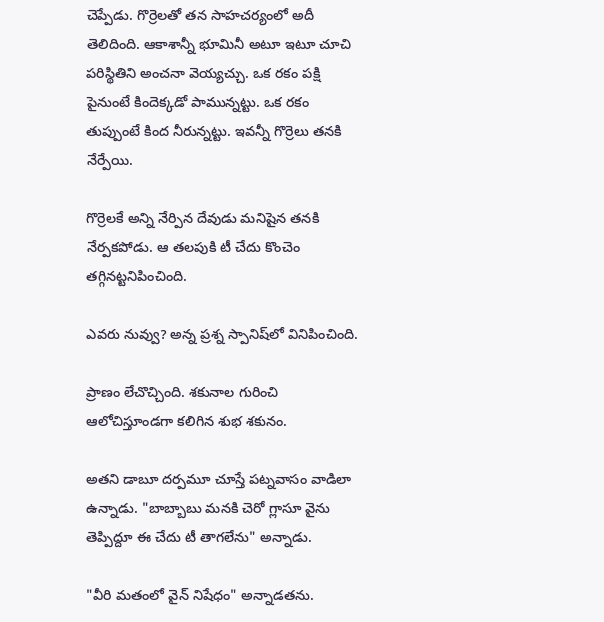చెప్పేడు. గొర్రెలతో తన సాహచర్యంలో అదీ తెలిదింది. ఆకాశాన్నీ భూమినీ అటూ ఇటూ చూచి పరిస్థితిని అంచనా వెయ్యచ్చు. ఒక రకం పక్షి పైనుంటే కిందెక్కడో పామున్నట్టు. ఒక రకం తుప్పుంటే కింద నీరున్నట్టు. ఇవన్నీ గొర్రెలు తనకి నేర్పేయి.

గొర్రెలకే అన్ని నేర్పిన దేవుడు మనిషైన తనకి నేర్పకపోడు. ఆ తలపుకి టీ చేదు కొంచెం తగ్గినట్టనిపించింది.

ఎవరు నువ్వు? అన్న ప్రశ్న స్పానిష్‌లో వినిపించింది.

ప్రాణం లేచొచ్చింది. శకునాల గురించి ఆలోచిస్తూండగా కలిగిన శుభ శకునం.

అతని డాబూ దర్పమూ చూస్తే పట్నవాసం వాడిలా ఉన్నాడు. "బాబ్బాబు మనకి చెరో గ్లాసూ వైను తెప్పిద్దూ ఈ చేదు టీ తాగలేను" అన్నాడు.

"వీరి మతంలో వైన్ నిషేధం" అన్నాడతను.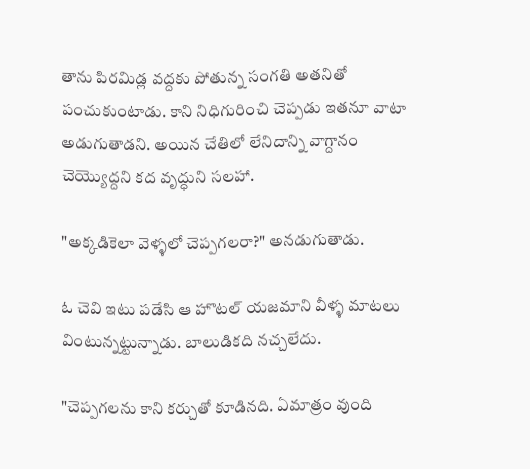తాను పిరమిడ్ల వద్దకు పోతున్న సంగతి అతనితో పంచుకుంటాడు. కాని నిధిగురించి చెప్పడు ఇతనూ వాటా అడుగుతాడని. అయిన చేతిలో లేనిదాన్ని వాగ్దానం చెయ్యొద్దని కద వృద్ధుని సలహా.

"అక్కడికెలా వెళ్ళలో చెప్పగలరా?" అనడుగుతాడు.

ఓ చెవి ఇటు పడేసి ఆ హొటల్ యజమాని వీళ్ళ మాటలు వింటున్నట్టున్నాడు. బాలుడికది నచ్చలేదు.

"చెప్పగలను కాని కర్చుతో కూడినది. ఏమాత్రం వుంది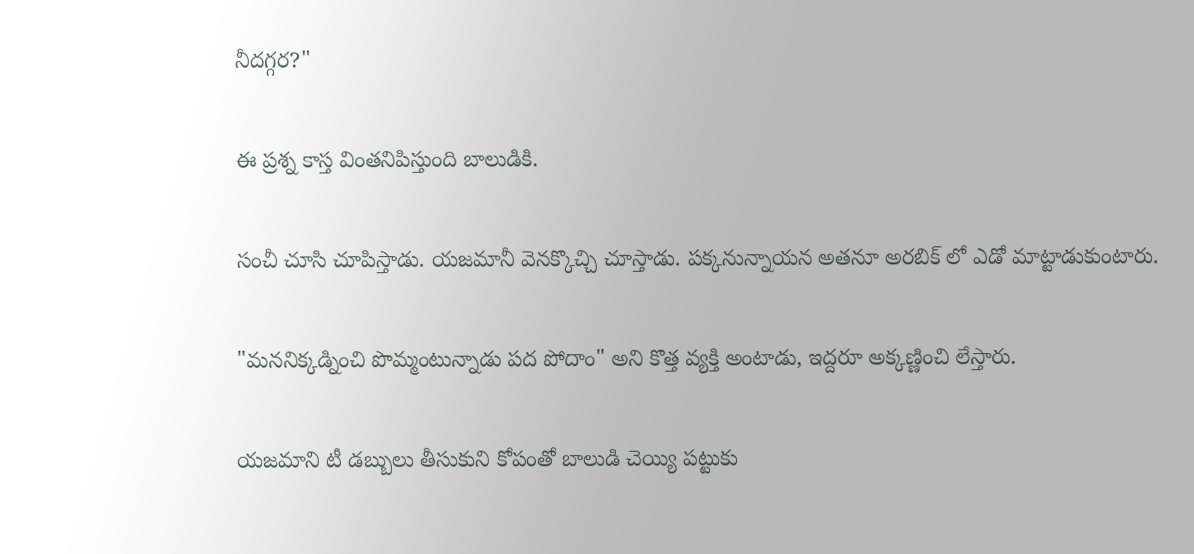నీదగ్గర?"

ఈ ప్రశ్న కాస్త వింతనిపిస్తుంది బాలుడికి.

సంచీ చూసి చూపిస్తాడు. యజమానీ వెనక్కొచ్చి చూస్తాడు. పక్కనున్నాయన అతనూ అరబిక్ లో ఎడో మాట్టాడుకుంటారు.

"మననిక్కడ్నించి పొమ్మంటున్నాడు పద పోదాం" అని కొత్త వ్యక్తి అంటాడు, ఇద్దరూ అక్కణ్ణించి లేస్తారు.

యజమాని టీ డబ్బులు తీసుకుని కోపంతో బాలుడి చెయ్యి పట్టుకు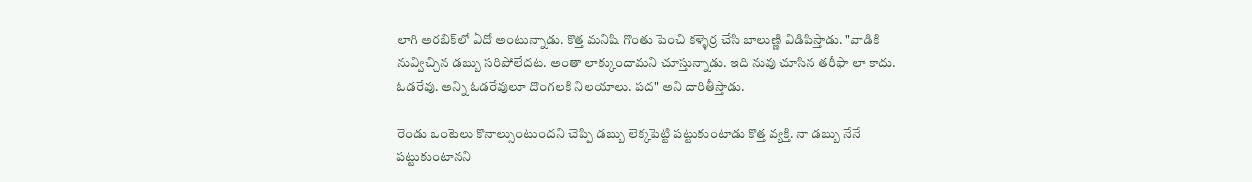లాగి అరబిక్‌లో ఏదో అంటున్నాడు. కొత్త మనిషి గొంతు పెంచి కళ్ళెర్ర చేసి బాలుణ్ణి విడిపిస్తాడు. "వాడికి నువ్విచ్చిన డబ్బు సరిపోలేదట. అంతా లాక్కుందామని చూస్తున్నాడు. ఇది నువు చూసిన తరీఫా లా కాదు. ఓడరేవు. అన్ని ఓడరేవులూ దొంగలకి నిలయాలు. పద" అని దారితీస్తాడు.

రెండు ఒంటెలు కొనాల్సుంటుందని చెప్పి డబ్బు లెక్కపెట్టి పట్టుకుంటాడు కొత్త వ్యక్తి. నా డబ్బు నేనే పట్టుకుంటానని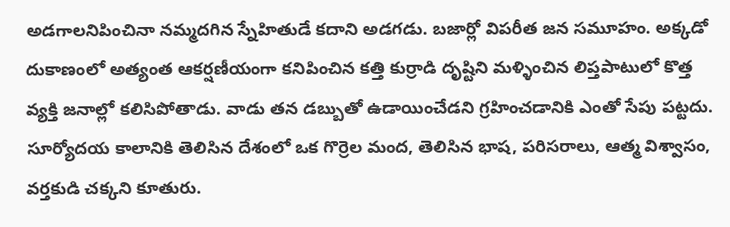అడగాలనిపించినా నమ్మదగిన స్నేహితుడే కదాని అడగడు. బజార్లో విపరీత జన సమూహం. అక్కడో దుకాణంలో అత్యంత ఆకర్షణీయంగా కనిపించిన కత్తి కుర్రాడి దృష్టిని మళ్ళించిన లిప్తపాటులో కొత్త వ్యక్తి జనాల్లో కలిసిపోతాడు. వాడు తన డబ్బుతో ఉడాయించేడని గ్రహించడానికి ఎంతో సేపు పట్టదు. సూర్యోదయ కాలానికి తెలిసిన దేశంలో ఒక గొర్రెల మంద, తెలిసిన భాష, పరిసరాలు, ఆత్మ విశ్వాసం, వర్తకుడి చక్కని కూతురు.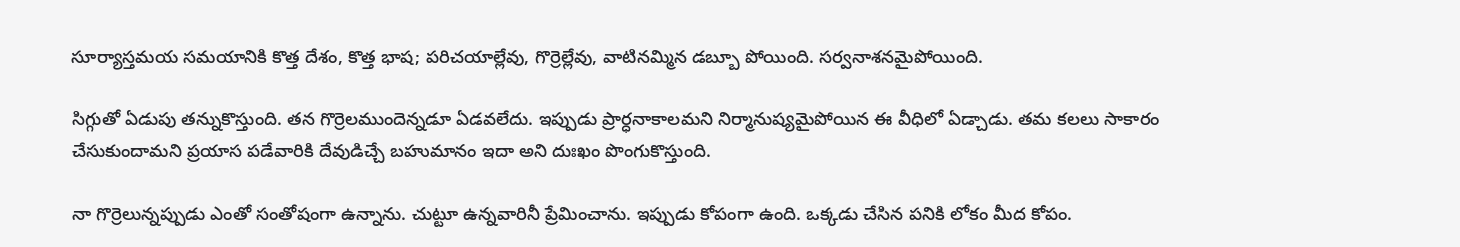సూర్యాస్తమయ సమయానికి కొత్త దేశం, కొత్త భాష; పరిచయాల్లేవు, గొర్రెల్లేవు, వాటినమ్మిన డబ్బూ పోయింది. సర్వనాశనమైపోయింది.

సిగ్గుతో ఏడుపు తన్నుకొస్తుంది. తన గొర్రెలముందెన్నడూ ఏడవలేదు. ఇప్పుడు ప్రార్ధనాకాలమని నిర్మానుష్యమైపోయిన ఈ వీధిలో ఏడ్చాడు. తమ కలలు సాకారం చేసుకుందామని ప్రయాస పడేవారికి దేవుడిచ్చే బహుమానం ఇదా అని దుఃఖం పొంగుకొస్తుంది.

నా గొర్రెలున్నప్పుడు ఎంతో సంతోషంగా ఉన్నాను. చుట్టూ ఉన్నవారినీ ప్రేమించాను. ఇప్పుడు కోపంగా ఉంది. ఒక్కడు చేసిన పనికి లోకం మీద కోపం.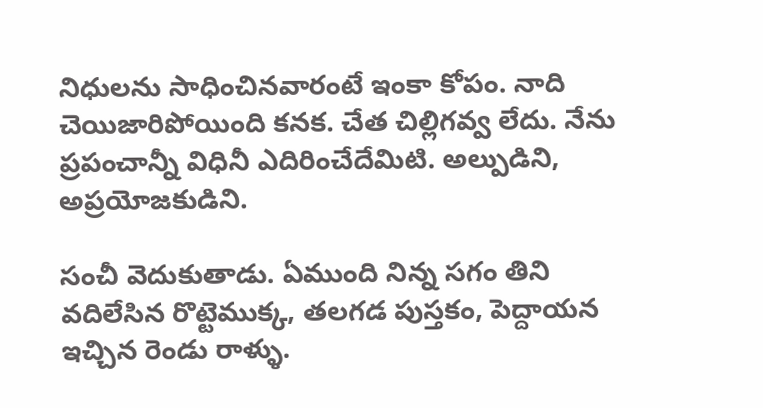నిధులను సాధించినవారంటే ఇంకా కోపం. నాది చెయిజారిపోయింది కనక. చేత చిల్లిగవ్వ లేదు. నేను ప్రపంచాన్నీ విధినీ ఎదిరించేదేమిటి. అల్పుడిని, అప్రయోజకుడిని.

సంచీ వెదుకుతాడు. ఏముంది నిన్న సగం తిని వదిలేసిన రొట్టెముక్క, తలగడ పుస్తకం, పెద్దాయన ఇచ్చిన రెండు రాళ్ళు.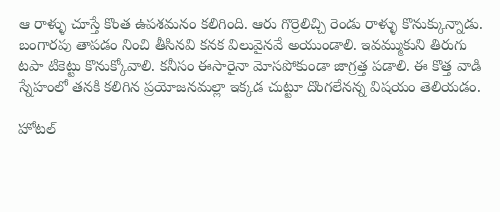ఆ రాళ్ళు చూస్తే కొంత ఉపశమనం కలిగింది. ఆరు గొర్రెలిచ్చి రెండు రాళ్ళు కొనుక్కున్నాడు. బంగారపు తాపడం నించి తీసినవి కనక విలువైనవే అయుండాలి. ఇవమ్ముకుని తిరుగు టపా టికెట్టు కొనుక్కోవాలి. కనీసం ఈసారైనా మోసపోకుండా జాగ్రత్త పడాలి. ఈ కొత్త వాడి స్నేహంలో తనకి కలిగిన ప్రయోజనమల్లా ఇక్కడ చుట్టూ దొంగలేనన్న విషయం తెలియడం.

హోటల్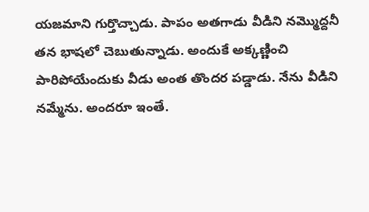యజమాని గుర్తొచ్చాడు. పాపం అతగాడు వీడిని నమ్మొద్దనీ తన భాషలో చెబుతున్నాడు. అందుకే అక్కణ్ణించి పారిపోయేందుకు వీడు అంత తొందర పడ్డాడు. నేను వీడిని నమ్మేను. అందరూ ఇంతే.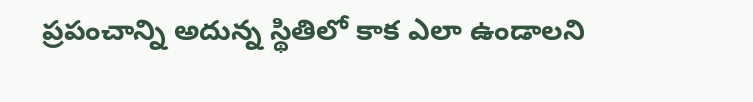ప్రపంచాన్ని అదున్న స్థితిలో కాక ఎలా ఉండాలని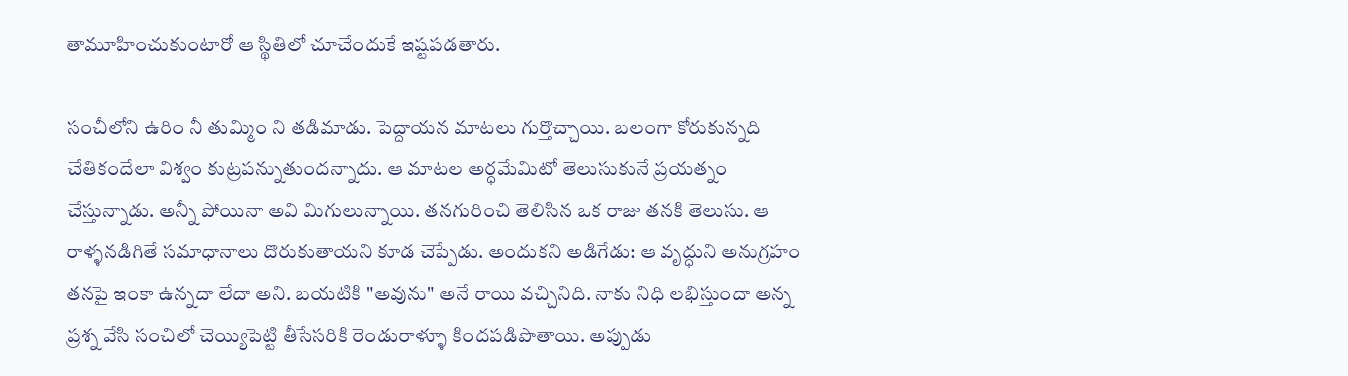తామూహించుకుంటారో ఆ స్థితిలో చూచేందుకే ఇష్టపడతారు.

సంచీలోని ఉరిం నీ తుమ్మిం ని తడిమాడు. పెద్దాయన మాటలు గుర్తొచ్చాయి. బలంగా కోరుకున్నది చేతికందేలా విశ్వం కుట్రపన్నుతుందన్నాదు. ఆ మాటల అర్ధమేమిటో తెలుసుకునే ప్రయత్నం చేస్తున్నాడు. అన్నీ పోయినా అవి మిగులున్నాయి. తనగురించి తెలిసిన ఒక రాజు తనకి తెలుసు. ఆ రాళ్ళనడిగితే సమాధానాలు దొరుకుతాయని కూడ చెప్పేడు. అందుకని అడిగేడు: ఆ వృద్ధుని అనుగ్రహం తనపై ఇంకా ఉన్నదా లేదా అని. బయటికి "అవును" అనే రాయి వచ్చినిది. నాకు నిధి లభిస్తుందా అన్న ప్రశ్న వేసి సంచిలో చెయ్యిపెట్టి తీసేసరికి రెండురాళ్ళూ కిందపడిపొతాయి. అప్పుడు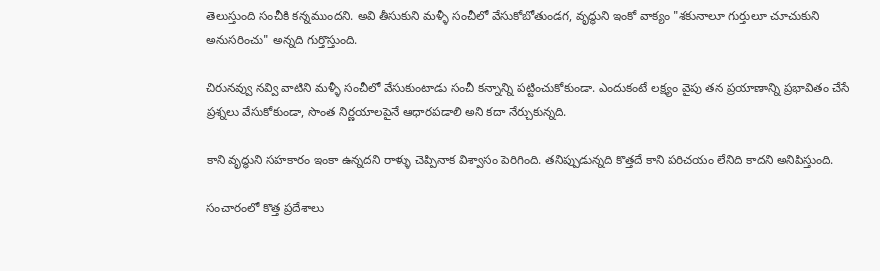తెలుస్తుంది సంచీకి కన్నముందని. అవి తీసుకుని మళ్ళీ సంచీలో వేసుకోబోతుండగ, వృద్ధుని ఇంకో వాక్యం "శకునాలూ గుర్తులూ చూచుకుని అనుసరించు" అన్నది గుర్తొస్తుంది.

చిరునవ్వు నవ్వి వాటిని మళ్ళీ సంచీలో వేసుకుంటాడు సంచీ కన్నాన్ని పట్టించుకోకుండా. ఎందుకంటే లక్ష్యం వైపు తన ప్రయాణాన్ని ప్రభావితం చేసే ప్రశ్నలు వేసుకోకుండా, సొంత నిర్ణయాలపైనే ఆధారపడాలి అని కదా నేర్చుకున్నది.

కాని వృద్ధుని సహకారం ఇంకా ఉన్నదని రాళ్ళు చెప్పినాక విశ్వాసం పెరిగింది. తనిప్పుడున్నది కొత్తదే కాని పరిచయం లేనిది కాదని అనిపిస్తుంది.

సంచారంలో కొత్త ప్రదేశాలు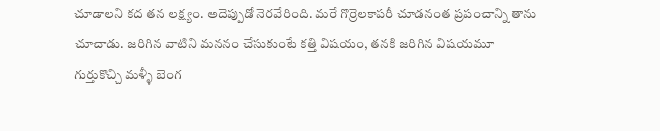చూడాలని కద తన లక్ష్యం. అదెప్పుడో నెరవేరింది. మరే గొర్రెలకాపరీ చూడనంత ప్రపంచాన్ని తాను చూచాడు. జరిగిన వాటిని మననం చేసుకుంటే కత్తి విషయం, తనకి జరిగిన విషయమూ గుర్తుకొచ్చి మళ్ళీ బెంగ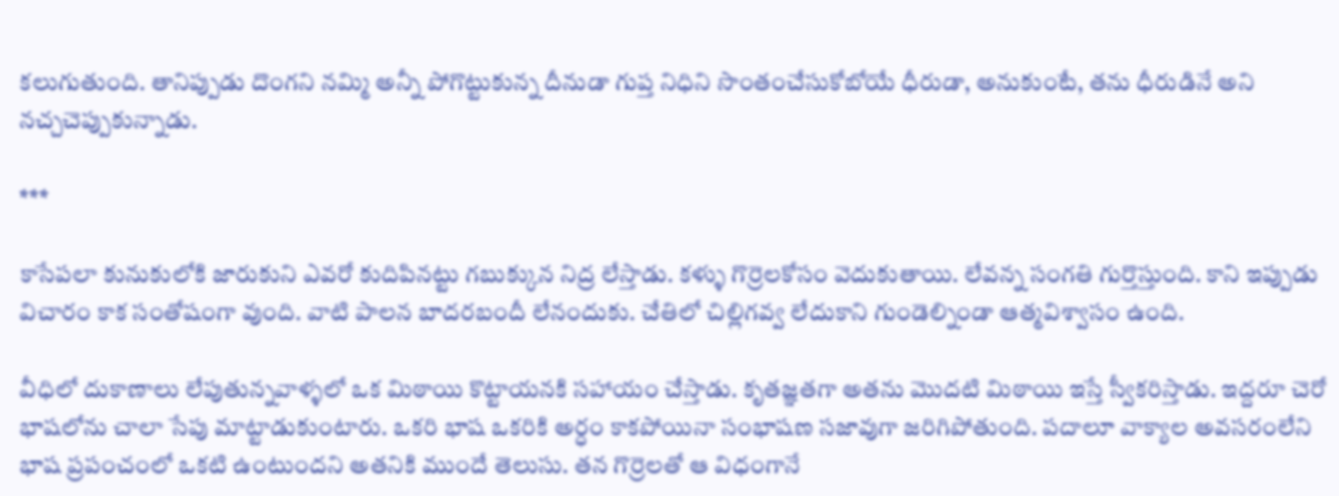కలుగుతుంది. తానిప్పుడు దొంగని నమ్మి అన్నీ పోగొట్టుకున్న దీనుడా గుప్త నిధిని సొంతంచేసుకోబోయే ధీరుడా, అనుకుంటే, తను ధీరుడినే అని నచ్చచెప్పుకున్నాడు.

***

కాసేపలా కునుకులోకి జారుకుని ఎవరో కుదిపినట్టు గబుక్కున నిద్ర లేస్తాడు. కళ్ళు గొర్రెలకోసం వెదుకుతాయి. లేవన్న సంగతి గుర్తొస్తుంది. కాని ఇప్పుడు విచారం కాక సంతోషంగా వుంది. వాటి పాలన బాదరబందీ లేనందుకు. చేతిలో చిల్లిగవ్వ లేదుకాని గుండెల్నిండా ఆత్మవిశ్వాసం ఉంది.

వీధిలో దుకాణాలు లేపుతున్నవాళ్ళలో ఒక మిఠాయి కొట్టాయనకి సహాయం చేస్తాడు. కృతజ్ఞతగా అతను మొదటి మిఠాయి ఇస్తే స్వీకరిస్తాడు. ఇద్దరూ చెరో భాషలోను చాలా సేపు మాట్టాడుకుంటారు. ఒకరి భాష ఒకరికి అర్ధం కాకపోయినా సంభాషణ సజావుగా జరిగిపోతుంది. పదాలూ వాక్యాల అవసరంలేని భాష ప్రపంచంలో ఒకటి ఉంటుందని అతనికి ముందే తెలుసు. తన గొర్రెలతో ఆ విధంగానే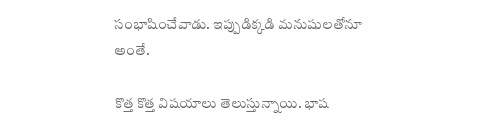సంభాషించేవాడు. ఇప్పుడిక్కడి మనుషులతోనూ అంతే.

కొత్త కొత్త విషయాలు తెలుస్తున్నాయి. భాష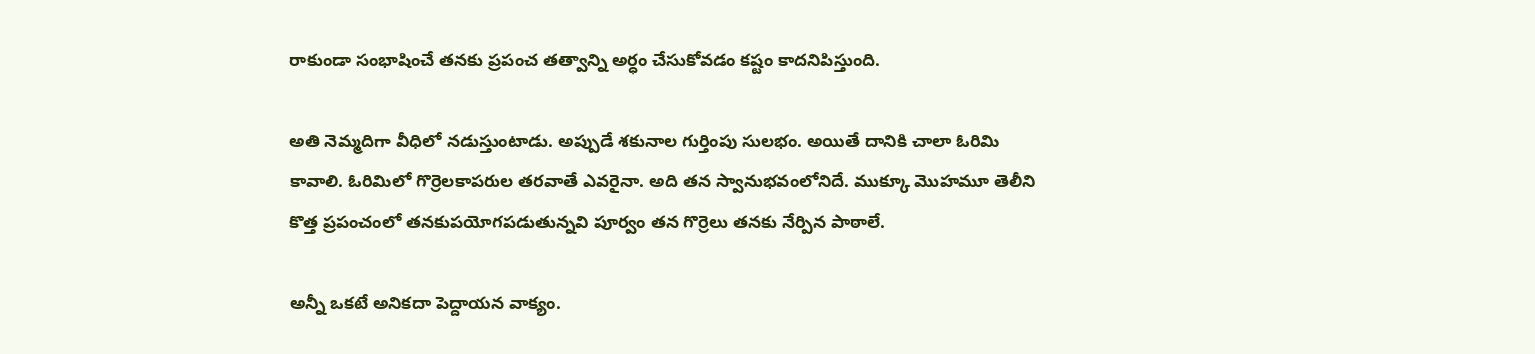రాకుండా సంభాషించే తనకు ప్రపంచ తత్వాన్ని అర్ధం చేసుకోవడం కష్టం కాదనిపిస్తుంది.

అతి నెమ్మదిగా వీధిలో నడుస్తుంటాడు. అప్పుడే శకునాల గుర్తింపు సులభం. అయితే దానికి చాలా ఓరిమి కావాలి. ఓరిమిలో గొర్రెలకాపరుల తరవాతే ఎవరైనా. అది తన స్వానుభవంలోనిదే. ముక్కూ మొహమూ తెలీని కొత్త ప్రపంచంలో తనకుపయోగపడుతున్నవి పూర్వం తన గొర్రెలు తనకు నేర్పిన పాఠాలే.

అన్నీ ఒకటే అనికదా పెద్దాయన వాక్యం.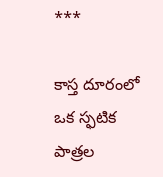***

కాస్త దూరంలో ఒక స్ఫటిక పాత్రల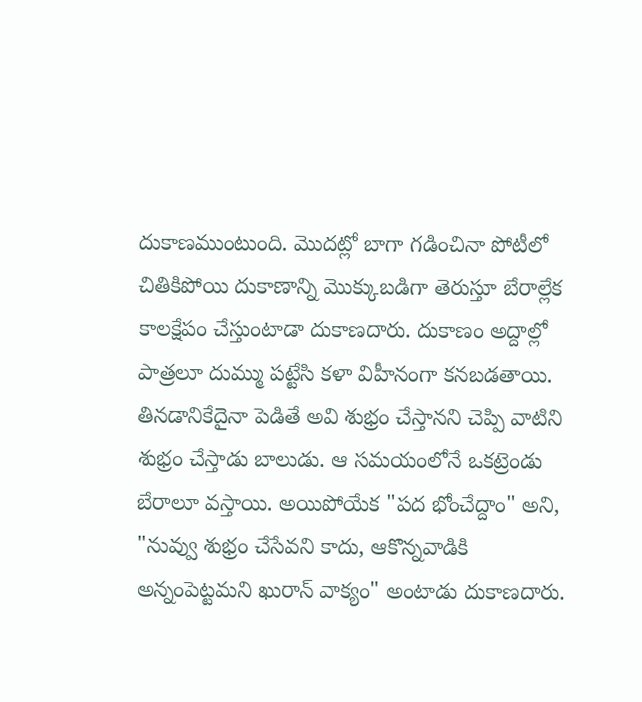దుకాణముంటుంది. మొదట్లో బాగా గడించినా పోటీలో చితికిపోయి దుకాణాన్ని మొక్కుబడిగా తెరుస్తూ బేరాల్లేక కాలక్షేపం చేస్తుంటాడా దుకాణదారు. దుకాణం అద్దాల్లో పాత్రలూ దుమ్ము పట్టేసి కళా విహీనంగా కనబడతాయి. తినడానికేదైనా పెడితే అవి శుభ్రం చేస్తానని చెప్పి వాటిని శుభ్రం చేస్తాడు బాలుడు. ఆ సమయంలోనే ఒకట్రెండు బేరాలూ వస్తాయి. అయిపోయేక "పద భోంచేద్దాం" అని, "నువ్వు శుభ్రం చేసేవని కాదు, ఆకొన్నవాడికి అన్నంపెట్టమని ఖురాన్ వాక్యం" అంటాడు దుకాణదారు.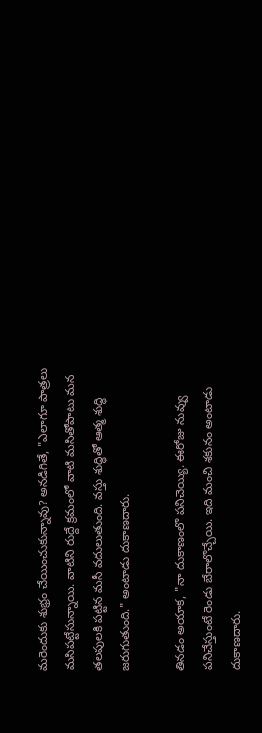మరెందుకు శుభ్రం చేయించుకున్నావు? అనడిగితే, "ఎలాగూ పాత్రలు మసిపట్టేసున్నాయి. వాటిని రుద్దే క్రమంలో వాటి మసితోపాటు మన తలపులకి పట్టిన మసీ వదులుతుంది. వస్తు శుద్ధితో ఆత్మ శుద్ధి జరుగుతుంది." అంటాడు దుకాణదారు.

తినడం అయాక, "నా దుకాణంలొ పనిచెయ్యి. ఈరోజు నువ్వు పనిచేస్తుంటే రెండు బేరాలొచ్చేయి. ఇది మంచి శకునం అంటాడు దుకాణదారు.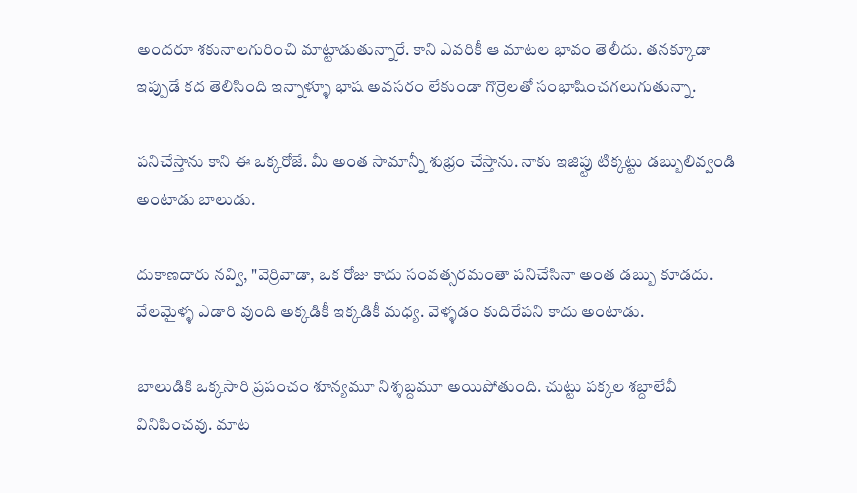అందరూ శకునాలగురించి మాట్టాడుతున్నారే. కాని ఎవరికీ ఆ మాటల భావం తెలీదు. తనక్కూడా ఇప్పుడే కద తెలిసింది ఇన్నాళ్ళూ భాష అవసరం లేకుండా గొర్రెలతో సంభాషించగలుగుతున్నా.

పనిచేస్తాను కాని ఈ ఒక్కరోజే. మీ అంత సామాన్నీ శుభ్రం చేస్తాను. నాకు ఇజిప్టు టిక్కట్టు డబ్బులివ్వండి అంటాడు బాలుడు.

దుకాణదారు నవ్వి, "వెర్రివాడా, ఒక రోజు కాదు సంవత్సరమంతా పనిచేసినా అంత డబ్బు కూడదు. వేలమైళ్ళ ఎడారి వుంది అక్కడికీ ఇక్కడికీ మధ్య. వెళ్ళడం కుదిరేపని కాదు అంటాడు.

బాలుడికి ఒక్కసారి ప్రపంచం శూన్యమూ నిశ్శబ్దమూ అయిపోతుంది. చుట్టు పక్కల శబ్దాలేవీ వినిపించవు. మాట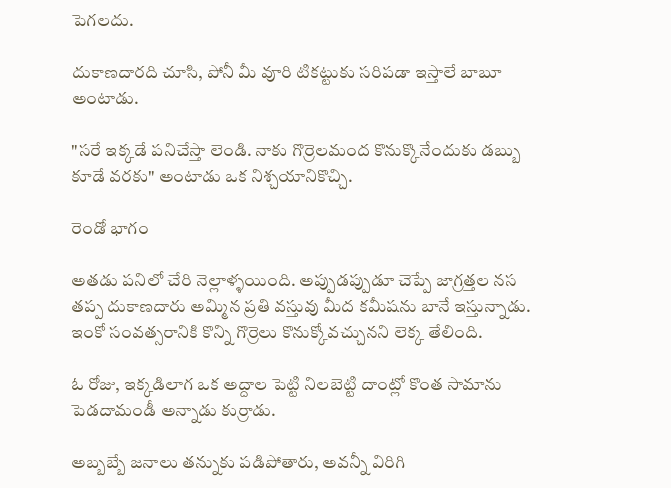పెగలదు.

దుకాణదారది చూసి, పోనీ మీ వూరి టికట్టుకు సరిపడా ఇస్తాలే బాబూ అంటాడు.

"సరే ఇక్కడే పనిచేస్తా లెండి. నాకు గొర్రెలమంద కొనుక్కొనేందుకు డబ్బు కూడే వరకు" అంటాడు ఒక నిశ్చయానికొచ్చి.

రెండో భాగం

అతడు పనిలో చేరి నెల్లాళ్ళయింది. అప్పుడప్పుడూ చెప్పే జాగ్రత్తల నస తప్ప దుకాణదారు అమ్మిన ప్రతి వస్తువు మీద కమీషను బానే ఇస్తున్నాడు. ఇంకో సంవత్సరానికి కొన్ని గొర్రెలు కొనుక్కోవచ్చునని లెక్క తేలింది.

ఓ రోజు, ఇక్కడిలాగ ఒక అద్దాల పెట్టి నిలబెట్టి దాంట్లో కొంత సామాను పెడదామండీ అన్నాడు కుర్రాడు.

అబ్బబ్బే జనాలు తన్నుకు పడిపోతారు, అవన్నీ విరిగి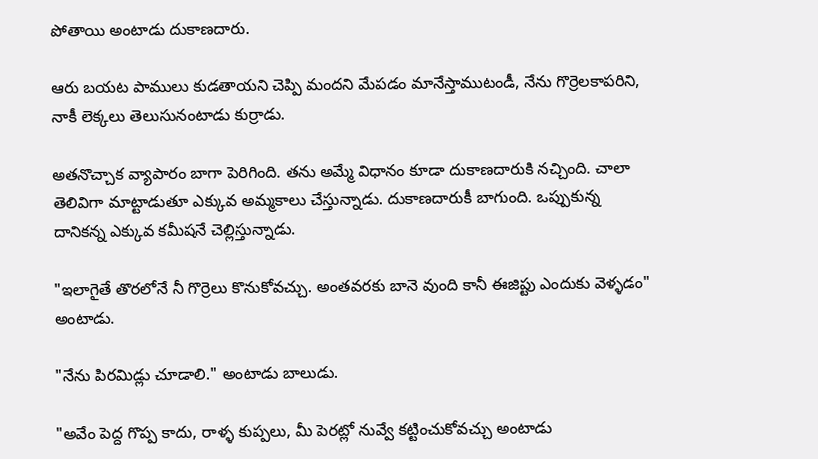పోతాయి అంటాడు దుకాణదారు.

ఆరు బయట పాములు కుడతాయని చెప్పి మందని మేపడం మానేస్తాముటండీ, నేను గొర్రెలకాపరిని, నాకీ లెక్కలు తెలుసునంటాడు కుర్రాడు.

అతనొచ్చాక వ్యాపారం బాగా పెరిగింది. తను అమ్మే విధానం కూడా దుకాణదారుకి నచ్చింది. చాలా తెలివిగా మాట్టాడుతూ ఎక్కువ అమ్మకాలు చేస్తున్నాడు. దుకాణదారుకీ బాగుంది. ఒప్పుకున్న దానికన్న ఎక్కువ కమీషనే చెల్లిస్తున్నాడు.

"ఇలాగైతే తొరలోనే నీ గొర్రెలు కొనుకోవచ్చు. అంతవరకు బానె వుంది కానీ ఈజిప్టు ఎందుకు వెళ్ళడం" అంటాడు.

"నేను పిరమిడ్లు చూడాలి." అంటాడు బాలుడు.

"అవేం పెద్ద గొప్ప కాదు, రాళ్ళ కుప్పలు, మీ పెరట్లో నువ్వే కట్టించుకోవచ్చు అంటాడు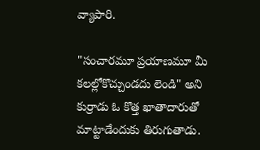వ్యాపారి.

"సంచారమూ ప్రయాణమూ మీ కలల్లోకొచ్చుండదు లెండి" అని కుర్రాడు ఓ కొత్త ఖాతాదారుతో మాట్టాడేందుకు తిరుగుతాడు.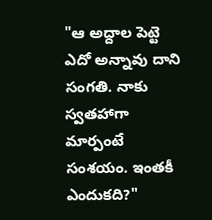"ఆ అద్దాల పెట్టె ఎదో అన్నావు దాని సంగతి. నాకు స్వతహాగా మార్పంటే సంశయం. ఇంతకీ ఎందుకది?"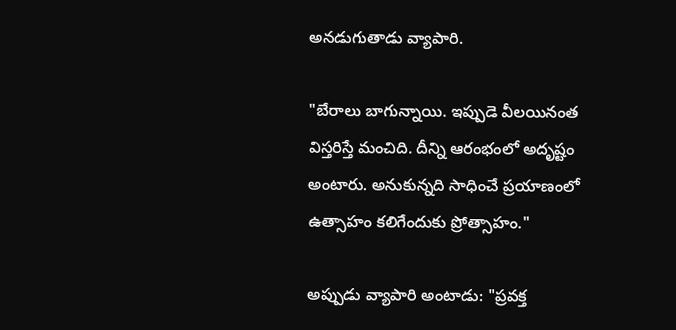అనడుగుతాడు వ్యాపారి.

"బేరాలు బాగున్నాయి. ఇప్పుడె వీలయినంత విస్తరిస్తే మంచిది. దీన్ని ఆరంభంలో అదృష్టం అంటారు. అనుకున్నది సాధించే ప్రయాణంలో ఉత్సాహం కలిగేందుకు ప్రోత్సాహం."

అప్పుడు వ్యాపారి అంటాడు: "ప్రవక్త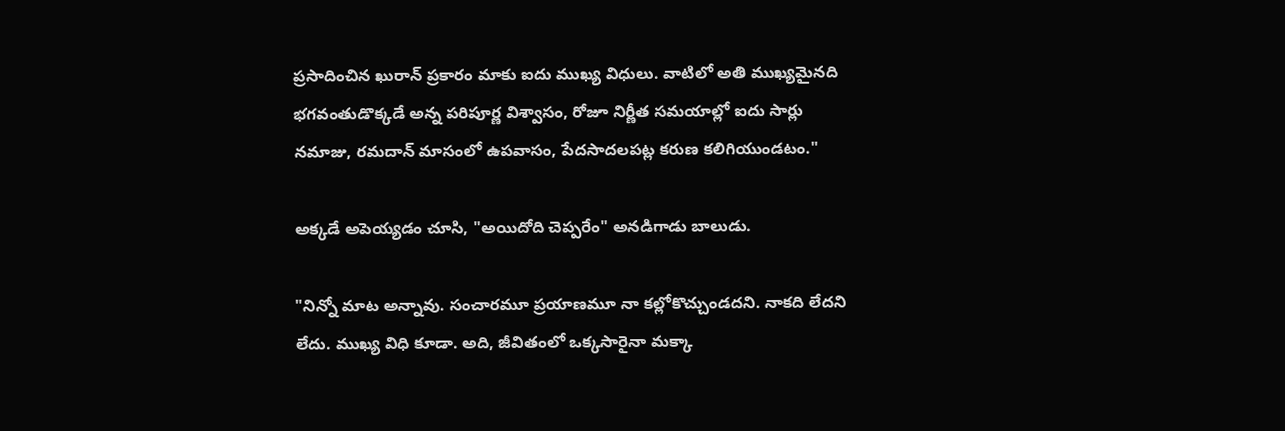ప్రసాదించిన ఖురాన్ ప్రకారం మాకు ఐదు ముఖ్య విధులు. వాటిలో అతి ముఖ్యమైనది భగవంతుడొక్కడే అన్న పరిపూర్ణ విశ్వాసం, రోజూ నిర్ణీత సమయాల్లో ఐదు సార్లు నమాజు, రమదాన్ మాసంలో ఉపవాసం, పేదసాదలపట్ల కరుణ కలిగియుండటం."

అక్కడే అపెయ్యడం చూసి, "అయిదోది చెప్పరేం" అనడిగాడు బాలుడు.

"నిన్నో మాట అన్నావు. సంచారమూ ప్రయాణమూ నా కల్లోకొచ్చుండదని. నాకది లేదని లేదు. ముఖ్య విధి కూడా. అది, జీవితంలో ఒక్కసారైనా మక్కా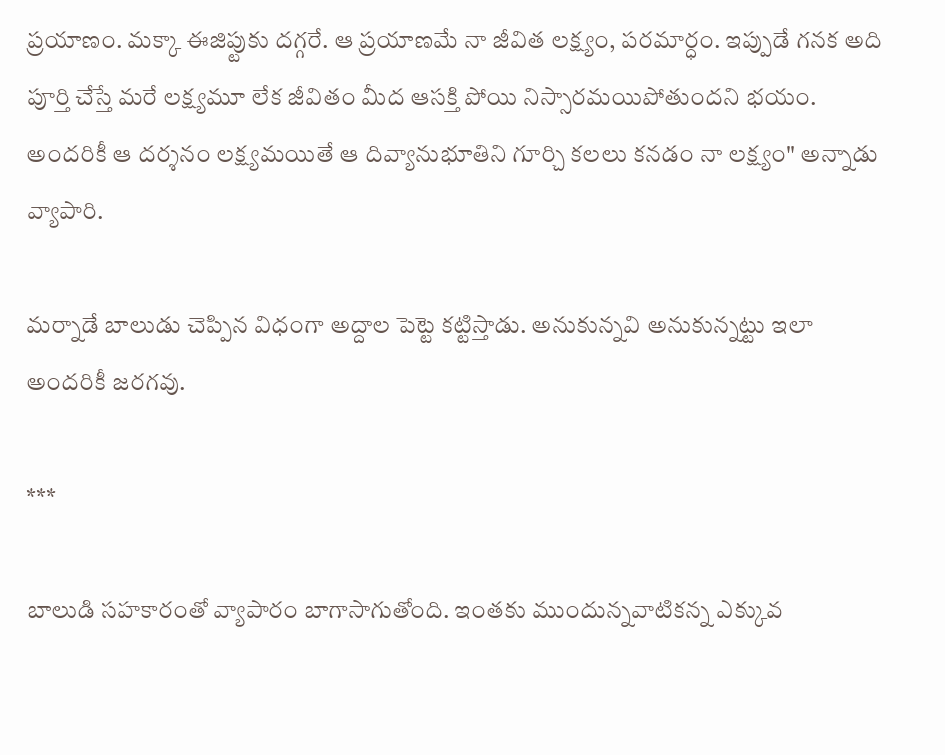ప్రయాణం. మక్కా ఈజిప్టుకు దగ్గరే. ఆ ప్రయాణమే నా జీవిత లక్ష్యం, పరమార్ధం. ఇప్పుడే గనక అది పూర్తి చేస్తే మరే లక్ష్యమూ లేక జీవితం మీద ఆసక్తి పోయి నిస్సారమయిపోతుందని భయం. అందరికీ ఆ దర్శనం లక్ష్యమయితే ఆ దివ్యానుభూతిని గూర్చి కలలు కనడం నా లక్ష్యం" అన్నాడు వ్యాపారి.

మర్నాడే బాలుడు చెప్పిన విధంగా అద్దాల పెట్టె కట్టిస్తాడు. అనుకున్నవి అనుకున్నట్టు ఇలా అందరికీ జరగవు.

***

బాలుడి సహకారంతో వ్యాపారం బాగాసాగుతోంది. ఇంతకు ముందున్నవాటికన్న ఎక్కువ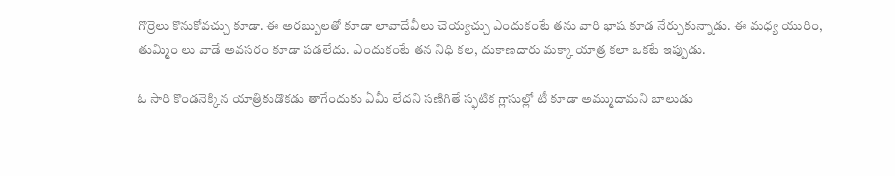గొర్రెలు కొనుకోవచ్చు కూడా. ఈ అరబ్బులతో కూడా లావాదేవీలు చెయ్యచ్చు ఎందుకంటే తను వారి భాష కూడ నేర్చుకున్నాడు. ఈ మధ్య యురిం, తుమ్మిం లు వాడే అవసరం కూడా పడలేదు. ఎందుకంటే తన నిధి కల, దుకాణదారు మక్కా యాత్ర కలా ఒకటే ఇప్పుడు.

ఓ సారి కొండనెక్కిన యాత్రికుడొకడు తాగేందుకు ఏమీ లేదని సణిగితే స్ఫటిక గ్లాసుల్లో టీ కూడా అమ్ముదామని బాలుడు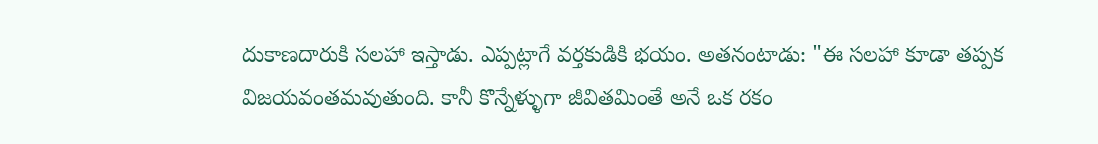దుకాణదారుకి సలహా ఇస్తాడు. ఎప్పట్లాగే వర్తకుడికి భయం. అతనంటాడు: "ఈ సలహా కూడా తప్పక విజయవంతమవుతుంది. కానీ కొన్నేళ్ళుగా జీవితమింతే అనే ఒక రకం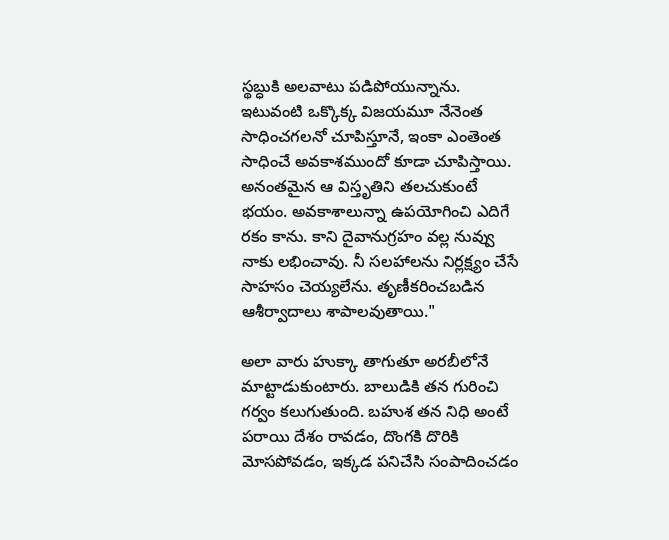స్థబ్ధుకి అలవాటు పడిపోయున్నాను. ఇటువంటి ఒక్కొక్క విజయమూ నేనెంత సాధించగలనో చూపిస్తూనే, ఇంకా ఎంతెంత సాధించే అవకాశముందో కూడా చూపిస్తాయి. అనంతమైన ఆ విస్తృతిని తలచుకుంటే భయం. అవకాశాలున్నా ఉపయోగించి ఎదిగే రకం కాను. కాని దైవానుగ్రహం వల్ల నువ్వు నాకు లభించావు. నీ సలహాలను నిర్లక్ష్యం చేసే సాహసం చెయ్యలేను. తృణీకరించబడిన ఆశీర్వాదాలు శాపాలవుతాయి."

అలా వారు హుక్కా తాగుతూ అరబీలోనే మాట్టాడుకుంటారు. బాలుడికి తన గురించి గర్వం కలుగుతుంది. బహుశ తన నిధి అంటే పరాయి దేశం రావడం, దొంగకి దొరికి మోసపోవడం, ఇక్కడ పనిచేసి సంపాదించడం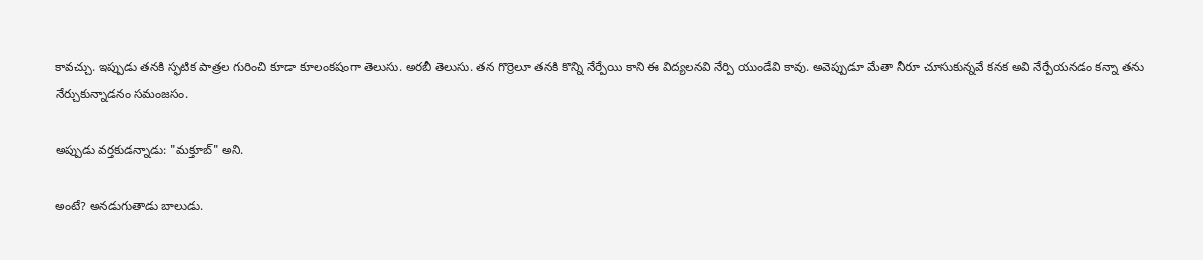కావచ్చు. ఇప్పుడు తనకి స్ఫటిక పాత్రల గురించి కూడా కూలంకషంగా తెలుసు. అరబీ తెలుసు. తన గొర్రెలూ తనకి కొన్ని నేర్పేయి కాని ఈ విద్యలనవి నేర్పి యుండేవి కావు. అవెప్పుడూ మేతా నీరూ చూసుకున్నవే కనక అవి నేర్పేయనడం కన్నా తను నేర్చుకున్నాడనం సమంజసం.

అప్పుడు వర్తకుడన్నాడు: "మక్తూబ్" అని.

అంటే? అనడుగుతాడు బాలుడు.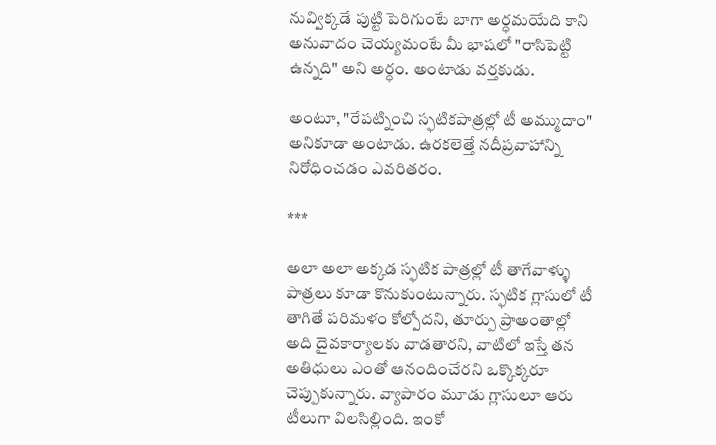నువ్విక్కడే పుట్టి పెరిగుంటే బాగా అర్ధమయేది కాని అనువాదం చెయ్యమంటే మీ భాషలో "రాసిపెట్టి ఉన్నది" అని అర్ధం. అంటాడు వర్తకుడు.

అంటూ, "రేపట్నించి స్ఫటికపాత్రల్లో టీ అమ్ముదాం" అనికూడా అంటాడు. ఉరకలెత్తే నదీప్రవాహాన్ని నిరోధించడం ఎవరితరం.

***

అలా అలా అక్కడ స్ఫటిక పాత్రల్లో టీ తాగేవాళ్ళు పాత్రలు కూడా కొనుకుంటున్నారు. స్ఫటిక గ్లాసులో టీ తాగితే పరిమళం కోల్పోదని, తూర్పు ప్రాఅంతాల్లో అది దైవకార్యాలకు వాడతారని, వాటిలో ఇస్తే తన అతిధులు ఎంతో ఆనందించేరని ఒక్కొక్కరూ చెప్పుకున్నారు. వ్యాపారం మూడు గ్లాసులూ ఆరు టీలుగా విలసిల్లింది. ఇంకో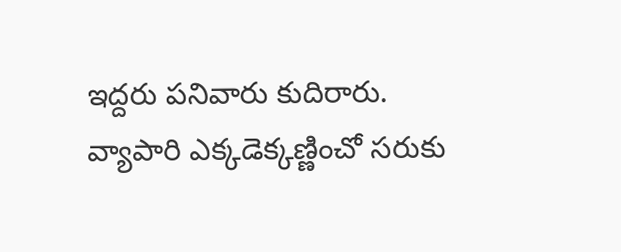ఇద్దరు పనివారు కుదిరారు. వ్యాపారి ఎక్కడెక్కణ్ణించో సరుకు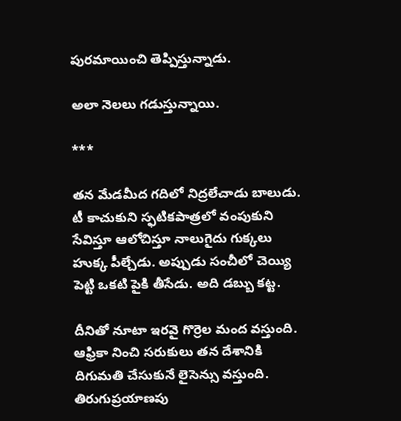పురమాయించి తెప్పిస్తున్నాడు.

అలా నెలలు గడుస్తున్నాయి.

***

తన మేడమీద గదిలో నిద్రలేచాడు బాలుడు. టీ కాచుకుని స్ఫటికపాత్రలో వంపుకుని సేవిస్తూ ఆలోచిస్తూ నాలుగైదు గుక్కలు హుక్క పీల్చేడు. అప్పుడు సంచీలో చెయ్యి పెట్టి ఒకటి పైకి తీసేడు. అది డబ్బు కట్ట.

దీనితో నూటా ఇరవై గొర్రెల మంద వస్తుంది. ఆఫ్రికా నించి సరుకులు తన దేశానికి దిగుమతి చేసుకునే లైసెన్సు వస్తుంది. తిరుగుప్రయాణపు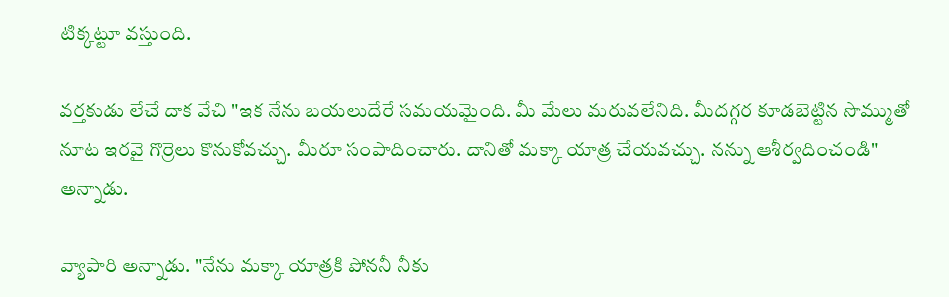టిక్కట్టూ వస్తుంది.

వర్తకుడు లేచే దాక వేచి "ఇక నేను బయలుదేరే సమయమైంది. మీ మేలు మరువలేనిది. మీదగ్గర కూడబెట్టిన సొమ్ముతో నూట ఇరవై గొర్రెలు కొనుకోవచ్చు. మీరూ సంపాదించారు. దానితో మక్కా యాత్ర చేయవచ్చు. నన్ను ఆశీర్వదించండి" అన్నాడు.

వ్యాపారి అన్నాడు. "నేను మక్కా యాత్రకి పోననీ నీకు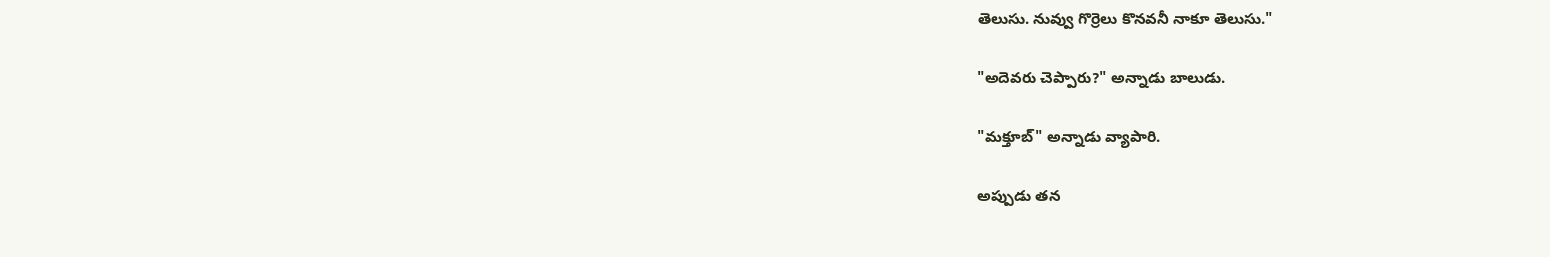తెలుసు. నువ్వు గొర్రెలు కొనవనీ నాకూ తెలుసు."

"అదెవరు చెప్పారు?" అన్నాడు బాలుడు.

"మక్తూబ్" అన్నాడు వ్యాపారి.

అప్పుడు తన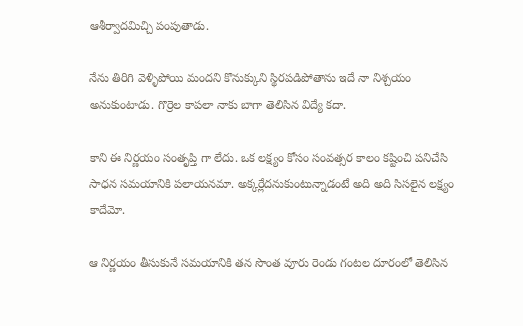ఆశీర్వాదమిచ్చి పంపుతాడు.

నేను తిరిగి వెళ్ళిపోయి మందని కొనుక్కుని స్థిరపడిపోతాను ఇదే నా నిశ్చయం అనుకుంటాడు. గొర్రెల కాపలా నాకు బాగా తెలిసిన విద్యే కదా.

కాని ఈ నిర్ణయం సంతృప్తి గా లేదు. ఒక లక్ష్యం కోసం సంవత్సర కాలం కష్టించి పనిచేసి సాధన సమయానికి పలాయనమా. అక్కర్లేదనుకుంటున్నాడంటే అది అది సిసలైన లక్ష్యం కాదేమో.

ఆ నిర్ణయం తీసుకునే సమయానికి తన సొంత వూరు రెండు గంటల దూరంలో తెలిసిన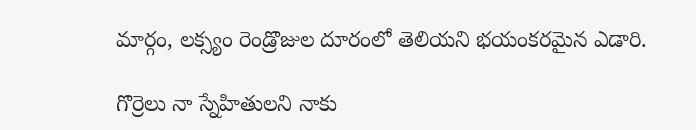మార్గం, లక్స్యం రెండ్రొజుల దూరంలో తెలియని భయంకరమైన ఎడారి.

గొర్రెలు నా స్నేహితులని నాకు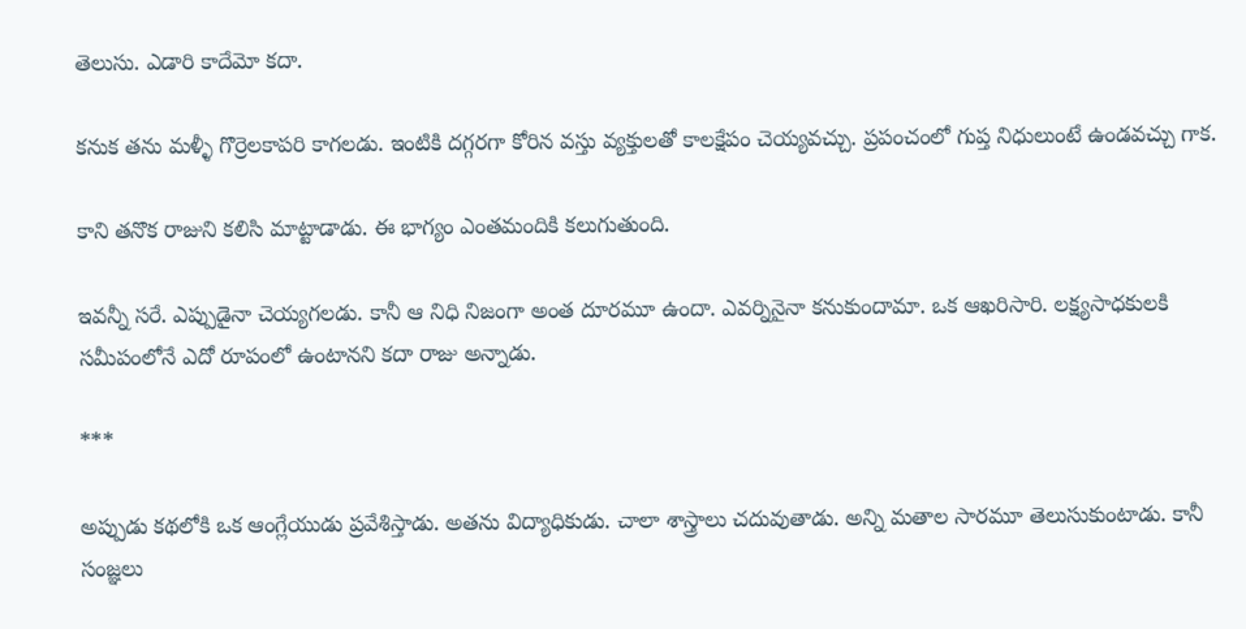తెలుసు. ఎడారి కాదేమో కదా.

కనుక తను మళ్ళీ గొర్రెలకాపరి కాగలడు. ఇంటికి దగ్గరగా కోరిన వస్తు వ్యక్తులతో కాలక్షేపం చెయ్యవచ్చు. ప్రపంచంలో గుప్త నిధులుంటే ఉండవచ్చు గాక.

కాని తనొక రాజుని కలిసి మాట్టాడాడు. ఈ భాగ్యం ఎంతమందికి కలుగుతుంది.

ఇవన్నీ సరే. ఎప్పుడైనా చెయ్యగలడు. కానీ ఆ నిధి నిజంగా అంత దూరమూ ఉందా. ఎవర్నినైనా కనుకుందామా. ఒక ఆఖరిసారి. లక్ష్యసాధకులకి సమీపంలోనే ఎదో రూపంలో ఉంటానని కదా రాజు అన్నాడు.

***

అప్పుడు కథలోకి ఒక ఆంగ్లేయుడు ప్రవేశిస్తాడు. అతను విద్యాధికుడు. చాలా శాస్త్రాలు చదువుతాడు. అన్ని మతాల సారమూ తెలుసుకుంటాడు. కానీ సంజ్ఞలు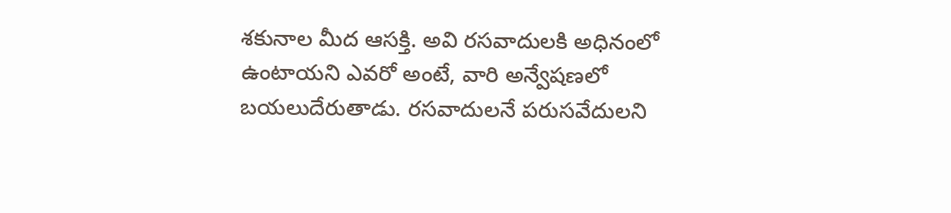శకునాల మీద ఆసక్తి. అవి రసవాదులకి అధినంలో ఉంటాయని ఎవరో అంటే, వారి అన్వేషణలో బయలుదేరుతాడు. రసవాదులనే పరుసవేదులని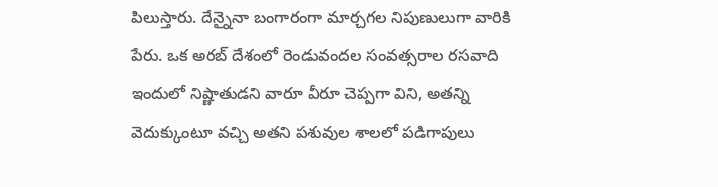పిలుస్తారు. దేన్నైనా బంగారంగా మార్చగల నిపుణులుగా వారికి పేరు. ఒక అరబ్ దేశంలో రెండువందల సంవత్సరాల రసవాది ఇందులో నిష్ణాతుడని వారూ వీరూ చెప్పగా విని, అతన్ని వెదుక్కుంటూ వచ్చి అతని పశువుల శాలలో పడిగాపులు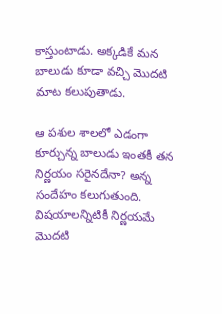కాస్తుంటాడు. అక్కడికే మన బాలుడు కూడా వచ్చి మొదటి మాట కలుపుతాడు.

ఆ పశుల శాలలో ఎడంగా కూర్చున్న బాలుడు ఇంతకీ తన నిర్ణయం సరైనదేనా? అన్న సందేహం కలుగుతుంది. విషయాలన్నిటికీ నిర్ణయమే మొదటి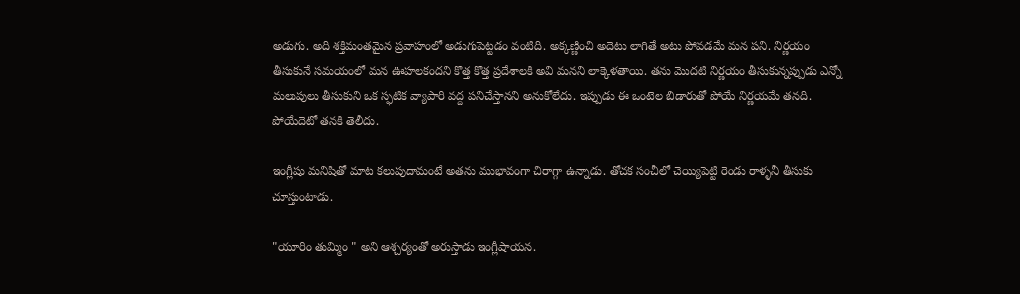అడుగు. అది శక్తిమంతమైన ప్రవాహంలో అడుగుపెట్టడం వంటిది. అక్కణ్ణించి అదెటు లాగితే అటు పోవడమే మన పని. నిర్ణయం తీసుకునే సమయంలో మన ఊహలకందని కొత్త కొత్త ప్రదేశాలకి అవి మనని లాక్కెళతాయి. తను మొదటి నిర్ణయం తీసుకున్నప్పుడు ఎన్నో మలుపులు తీసుకుని ఒక స్ఫటిక వ్యాపారి వద్ద పనిచేస్తానని అనుకోలేదు. ఇప్పుడు ఈ ఒంటెల బిడారుతో పోయే నిర్ణయమే తనది. పోయేదెటో తనకి తెలీదు.

ఇంగ్లీషు మనిషితో మాట కలుపుదామంటే అతను ముభావంగా చిరాగ్గా ఉన్నాడు. తోచక సంచీలో చెయ్యిపెట్టి రెండు రాళ్ళనీ తీసుకు చూస్తుంటాడు.

"యూరిం తుమ్మిం " అని ఆశ్చర్యంతో అరుస్తాడు ఇంగ్లీషాయన.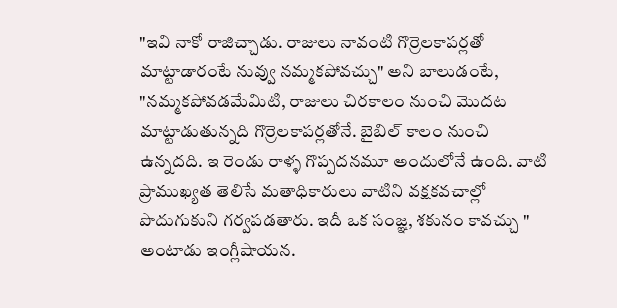"ఇవి నాకో రాజిచ్చాడు. రాజులు నావంటి గొర్రెలకాపర్లతో మాట్టాడారంటే నువ్వు నమ్మకపోవచ్చు" అని బాలుడంటే, "నమ్మకపోవడమేమిటి, రాజులు చిరకాలం నుంచి మొదట మాట్టాడుతున్నది గొర్రెలకాపర్లతోనే. బైబిల్ కాలం నుంచి ఉన్నదది. ఇ రెండు రాళ్ళ గొప్పదనమూ అందులోనే ఉంది. వాటి ప్రాముఖ్యత తెలిసే మతాధికారులు వాటిని వక్షకవచాల్లో పొదుగుకుని గర్వపడతారు. ఇదీ ఒక సంజ్ఞ, శకునం కావచ్చు " అంటాడు ఇంగ్లీషాయన.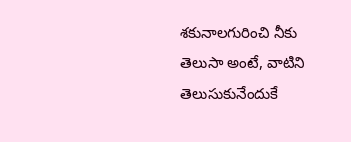శకునాలగురించి నీకు తెలుసా అంటే, వాటిని తెలుసుకునేందుకే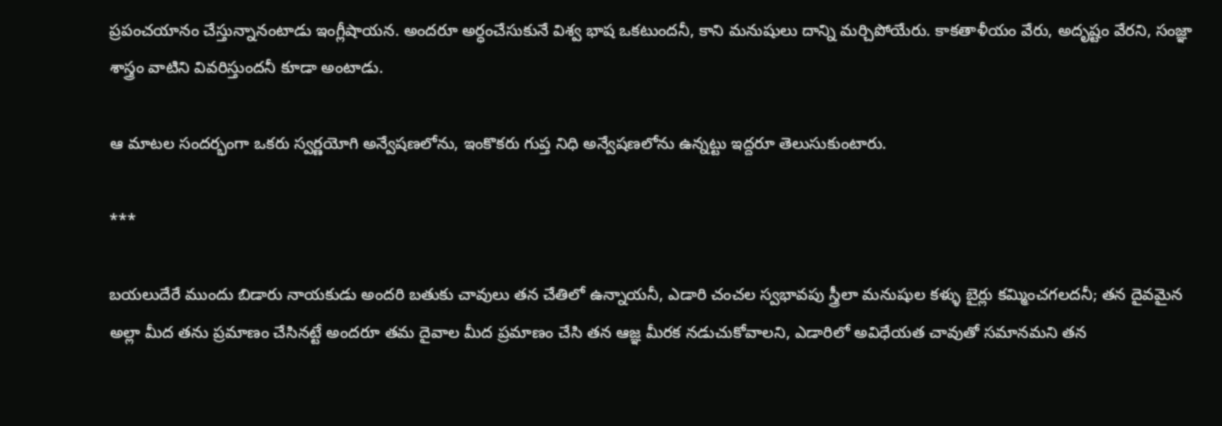ప్రపంచయానం చేస్తున్నానంటాడు ఇంగ్లీషాయన. అందరూ అర్ధంచేసుకునే విశ్వ భాష ఒకటుందనీ, కాని మనుషులు దాన్ని మర్చిపోయేరు. కాకతాళీయం వేరు, అదృష్టం వేరని, సంజ్ఞా శాస్త్రం వాటిని వివరిస్తుందనీ కూడా అంటాడు.

ఆ మాటల సందర్భంగా ఒకరు స్వర్ణయోగి అన్వేషణలోను, ఇంకొకరు గుప్త నిధి అన్వేషణలోను ఉన్నట్టు ఇద్దరూ తెలుసుకుంటారు.

***

బయలుదేరే ముందు బిడారు నాయకుడు అందరి బతుకు చావులు తన చేతిలో ఉన్నాయనీ, ఎడారి చంచల స్వభావపు స్త్రీలా మనుషుల కళ్ళు బైర్లు కమ్మించగలదనీ; తన దైవమైన అల్లా మీద తను ప్రమాణం చేసినట్టే అందరూ తమ దైవాల మీద ప్రమాణం చేసి తన ఆజ్ఞ మీరక నడుచుకోవాలని, ఎడారిలో అవిధేయత చావుతో సమానమని తన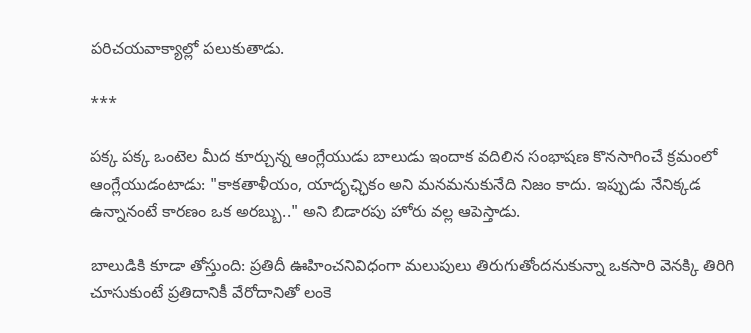పరిచయవాక్యాల్లో పలుకుతాడు.

***

పక్క పక్క ఒంటెల మీద కూర్చున్న ఆంగ్లేయుడు బాలుడు ఇందాక వదిలిన సంభాషణ కొనసాగించే క్రమంలో ఆంగ్లేయుడంటాడు: "కాకతాళీయం, యాదృఛ్ఛికం అని మనమనుకునేది నిజం కాదు. ఇప్పుడు నేనిక్కడ ఉన్నానంటే కారణం ఒక అరబ్బు.." అని బిడారపు హోరు వల్ల ఆపెస్తాడు.

బాలుడికి కూడా తోస్తుంది: ప్రతిదీ ఊహించనివిధంగా మలుపులు తిరుగుతోందనుకున్నా ఒకసారి వెనక్కి తిరిగి చూసుకుంటే ప్రతిదానికీ వేరోదానితో లంకె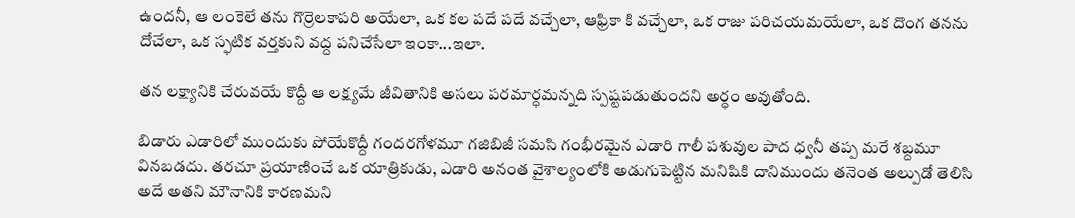ఉందనీ, ఆ లంకెలే తను గొర్రెలకాపరి అయేలా, ఒక కల పదే పదే వచ్చేలా, ఆఫ్రికా కి వచ్చేలా, ఒక రాజు పరిచయమయేలా, ఒక దొంగ తనను దోచేలా, ఒక స్ఫటిక వర్తకుని వద్ద పనిచేసేలా ఇంకా...ఇలా.

తన లక్ష్యానికి చేరువయే కొద్దీ ఆ లక్ష్యమే జీవితానికి అసలు పరమార్ధమన్నది స్పష్టపడుతుందని అర్ధం అవుతోంది.

బిడారు ఎడారిలో ముందుకు పోయేకొద్దీ గందరగోళమూ గజిబిజీ సమసి గంభీరమైన ఎడారి గాలీ పశువుల పాద ధ్వనీ తప్ప మరే శబ్దమూ వినబడదు. తరచూ ప్రయాణించే ఒక యాత్రికుడు, ఎడారి అనంత వైశాల్యంలోకి అడుగుపెట్టిన మనిషికి దానిముందు తనెంత అల్పుడో తెలిసి అదే అతని మౌనానికి కారణమని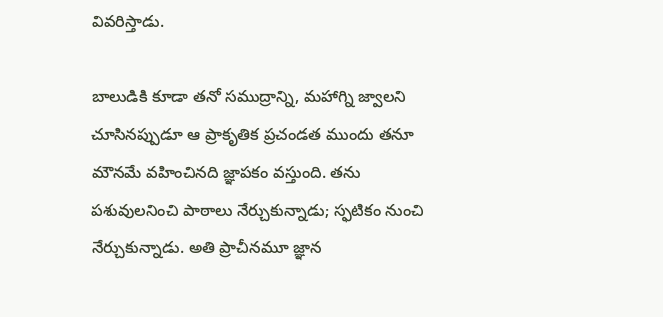వివరిస్తాడు.

బాలుడికి కూడా తనో సముద్రాన్ని, మహాగ్ని జ్వాలని చూసినప్పుడూ ఆ ప్రాకృతిక ప్రచండత ముందు తనూ మౌనమే వహించినది జ్ఞాపకం వస్తుంది. తను పశువులనించి పాఠాలు నేర్చుకున్నాడు; స్ఫటికం నుంచి నేర్చుకున్నాడు. అతి ప్రాచీనమూ జ్ఞాన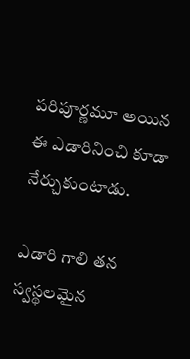పరిపూర్ణమూ అయిన ఈ ఎడారినించి కూడా నేర్చుకుంటాడు.

ఎడారి గాలి తన స్వస్థలమైన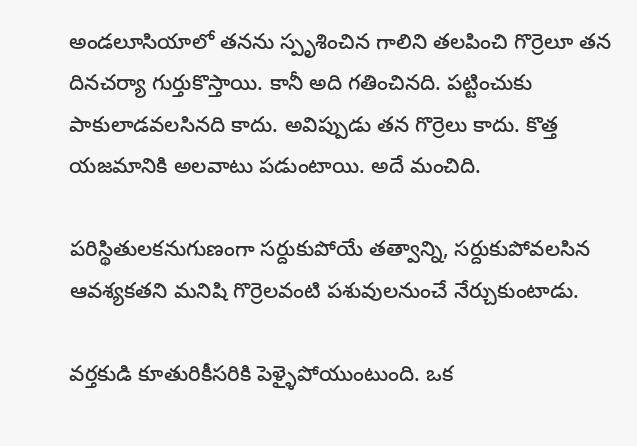అండలూసియాలో తనను స్పృశించిన గాలిని తలపించి గొర్రెలూ తన దినచర్యా గుర్తుకొస్తాయి. కానీ అది గతించినది. పట్టించుకు పాకులాడవలసినది కాదు. అవిప్పుడు తన గొర్రెలు కాదు. కొత్త యజమానికి అలవాటు పడుంటాయి. అదే మంచిది.

పరిస్థితులకనుగుణంగా సర్దుకుపోయే తత్వాన్ని, సర్దుకుపోవలసిన ఆవశ్యకతని మనిషి గొర్రెలవంటి పశువులనుంచే నేర్చుకుంటాడు.

వర్తకుడి కూతురికీసరికి పెళ్ళైపోయుంటుంది. ఒక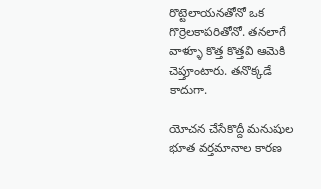రొట్టెలాయనతోనో ఒక గొర్రెలకాపరితోనో. తనలాగే వాళ్ళూ కొత్త కొత్తవి ఆమెకి చెప్తూంటారు. తనొక్కడే కాదుగా.

యోచన చేసేకొద్దీ మనుషుల భూత వర్తమానాల కారణ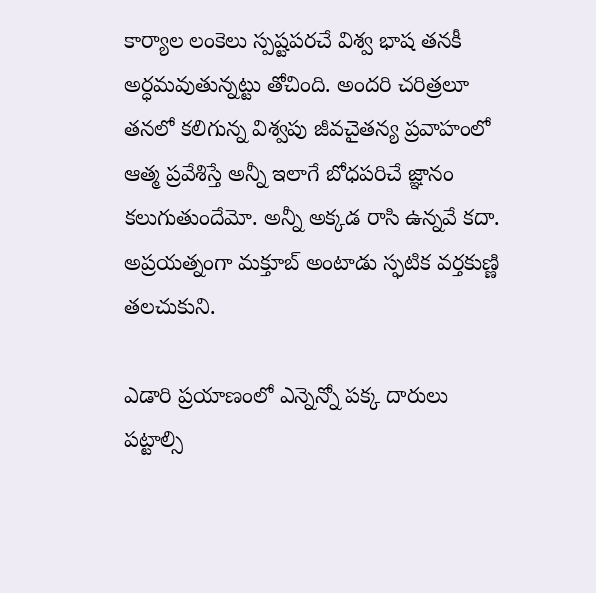కార్యాల లంకెలు స్పష్టపరచే విశ్వ భాష తనకీ అర్ధమవుతున్నట్టు తోచింది. అందరి చరిత్రలూ తనలో కలిగున్న విశ్వపు జీవచైతన్య ప్రవాహంలో ఆత్మ ప్రవేశిస్తే అన్నీ ఇలాగే బోధపరిచే జ్ఞానం కలుగుతుందేమో. అన్నీ అక్కడ రాసి ఉన్నవే కదా. అప్రయత్నంగా మక్తూబ్ అంటాడు స్ఫటిక వర్తకుణ్ణి తలచుకుని.

ఎడారి ప్రయాణంలో ఎన్నెన్నో పక్క దారులు పట్టాల్సి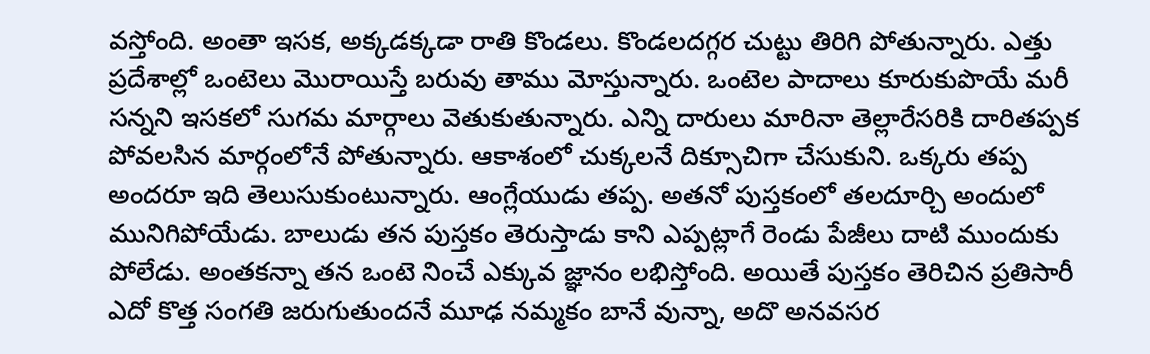వస్తోంది. అంతా ఇసక, అక్కడక్కడా రాతి కొండలు. కొండలదగ్గర చుట్టు తిరిగి పోతున్నారు. ఎత్తు ప్రదేశాల్లో ఒంటెలు మొరాయిస్తే బరువు తాము మోస్తున్నారు. ఒంటెల పాదాలు కూరుకుపొయే మరీ సన్నని ఇసకలో సుగమ మార్గాలు వెతుకుతున్నారు. ఎన్ని దారులు మారినా తెల్లారేసరికి దారితప్పక పోవలసిన మార్గంలోనే పోతున్నారు. ఆకాశంలో చుక్కలనే దిక్సూచిగా చేసుకుని. ఒక్కరు తప్ప అందరూ ఇది తెలుసుకుంటున్నారు. ఆంగ్లేయుడు తప్ప. అతనో పుస్తకంలో తలదూర్చి అందులో మునిగిపోయేడు. బాలుడు తన పుస్తకం తెరుస్తాడు కాని ఎప్పట్లాగే రెండు పేజీలు దాటి ముందుకు పోలేడు. అంతకన్నా తన ఒంటె నించే ఎక్కువ జ్ఞానం లభిస్తోంది. అయితే పుస్తకం తెరిచిన ప్రతిసారీ ఎదో కొత్త సంగతి జరుగుతుందనే మూఢ నమ్మకం బానే వున్నా, అదొ అనవసర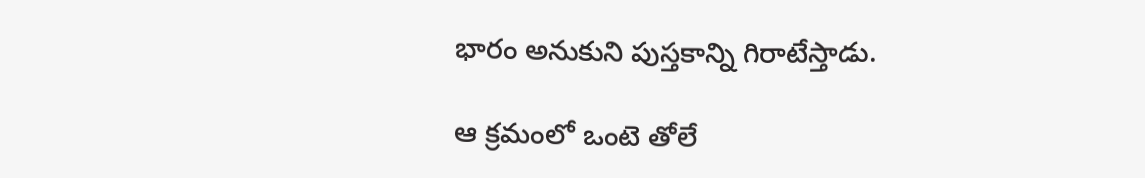భారం అనుకుని పుస్తకాన్ని గిరాటేస్తాడు.

ఆ క్రమంలో ఒంటె తోలే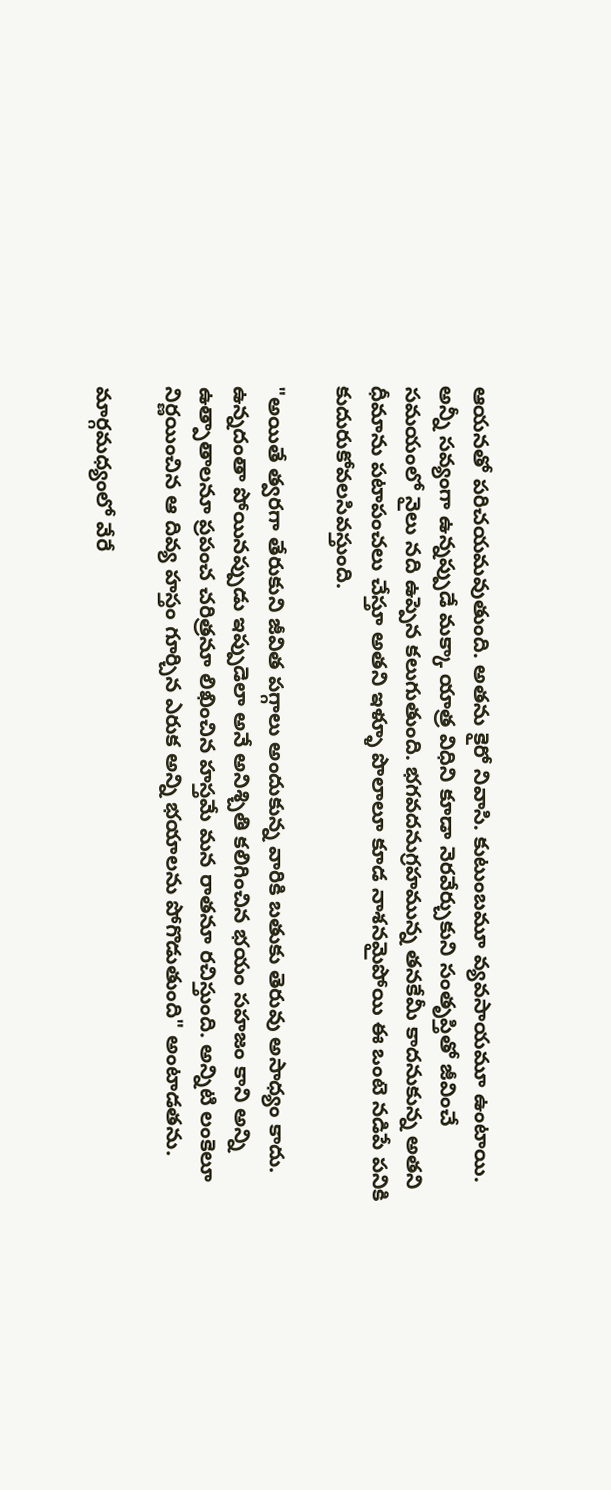ఆయనతో పరిచయమవుతుంది. అతను కైరో నివాసి. కుటుంబమూ వ్యవసాయమూ ఉంటాయి. అన్నీ సవ్యంగా ఉన్నప్పుడే మక్కా యాత్ర విధిని కూడా నెరవేర్చుకుని సంతృప్తితో జీవించే సమయంలో నైలు నది ఉప్పెన కలుగుతుంది. భగవదనుగ్రహమున్న తనకేమీ కాదనుకున్న అతని ధీమాను పటాపంచలు చేస్తూ అతని ఇళ్ళూ పొలాలూ కూడ నాశనమైపోయి ఈ ఒంటె నడిపే పనికి కుదురుకోవలసివస్తుంది.

"అయితే త్వరగా తేరుకుని జీవిత పగ్గాలు అందుకున్న వారికి బతుకు తెరువు అసాధ్యం కాదు. ఉన్నదంతా పోయినప్పుడు ఇప్పుడెలా అనే అనిశ్చితి కలిగించిన భయం సహజం కాని అన్ని ఉత్పాతాలనూ ప్రపంచ చరిత్రనూ లిఖించిన హస్తమే మన రాతనూ రచిస్తుంది. అన్నిటి లంకెలూ నిర్ణయించిన ఆ దివ్య హస్తం గూర్చిన ఎరుక అన్ని భయాలను పోగొడుతుంది" అంటాడతను.

మార్గమధ్యంలో వేరే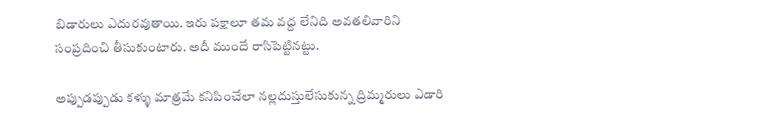బిడారులు ఎదురవుతాయి. ఇరు పక్షాలూ తమ వద్ద లేనిది అవతలివారిని సంప్రదించి తీసుకుంటారు. అదీ ముందే రాసిపెట్టినట్టు.

అప్పుడప్పుడు కళ్ళు మాత్రమే కనిపించేలా నల్లదుస్తులేసుకున్న ద్రిమ్మరులు ఎడారి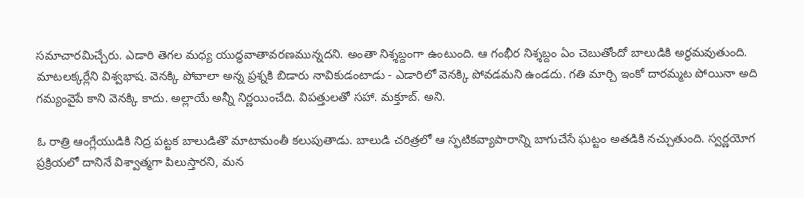సమాచారమిచ్చేరు. ఎడారి తెగల మధ్య యుద్ధవాతావరణమున్నదని. అంతా నిశ్శబ్దంగా ఉంటుంది. ఆ గంభీర నిశ్శబ్దం ఏం చెబుతోందో బాలుడికి అర్ధమవుతుంది. మాటలక్కర్లేని విశ్వభాష. వెనక్కి పోవాలా అన్న ప్రశ్నకి బిడారు నావికుడంటాడు - ఎడారిలో వెనక్కి పోవడమని ఉండదు. గతి మార్చి ఇంకో దారమ్మట పోయినా అది గమ్యంవైపే కాని వెనక్కి కాదు. అల్లాయే అన్నీ నిర్ణయించేది. విపత్తులతో సహా. మక్తూబ్. అని.

ఓ రాత్రి ఆంగ్లేయుడికి నిద్ర పట్టక బాలుడితొ మాటామంతీ కలుపుతాడు. బాలుడి చరిత్రలో ఆ స్ఫటికవ్యాపారాన్ని బాగుచేసే ఘట్టం అతడికి నచ్చుతుంది. స్వర్ణయోగ ప్రక్రియలో దానినే విశ్వాత్మగా పిలుస్తారని, మన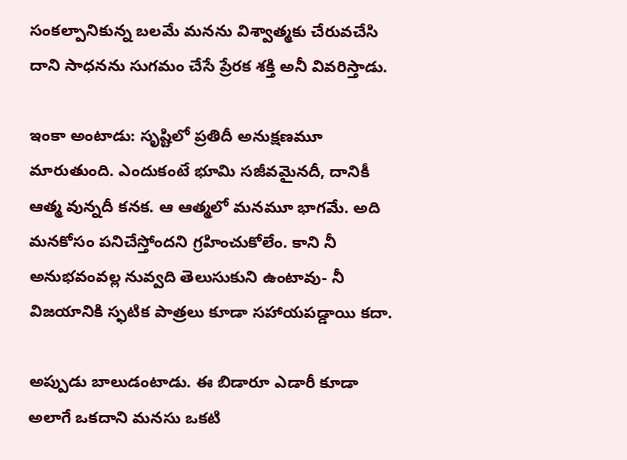సంకల్పానికున్న బలమే మనను విశ్వాత్మకు చేరువచేసి దాని సాధనను సుగమం చేసే ప్రేరక శక్తి అనీ వివరిస్తాడు.

ఇంకా అంటాడు: సృష్టిలో ప్రతిదీ అనుక్షణమూ మారుతుంది. ఎందుకంటే భూమి సజీవమైనదీ, దానికీ ఆత్మ వున్నదీ కనక. ఆ ఆత్మలో మనమూ భాగమే. అది మనకోసం పనిచేస్తోందని గ్రహించుకోలేం. కాని నీ అనుభవంవల్ల నువ్వది తెలుసుకుని ఉంటావు- నీ విజయానికి స్ఫటిక పాత్రలు కూడా సహాయపడ్డాయి కదా.

అప్పుడు బాలుడంటాడు. ఈ బిడారూ ఎడారీ కూడా అలాగే ఒకదాని మనసు ఒకటి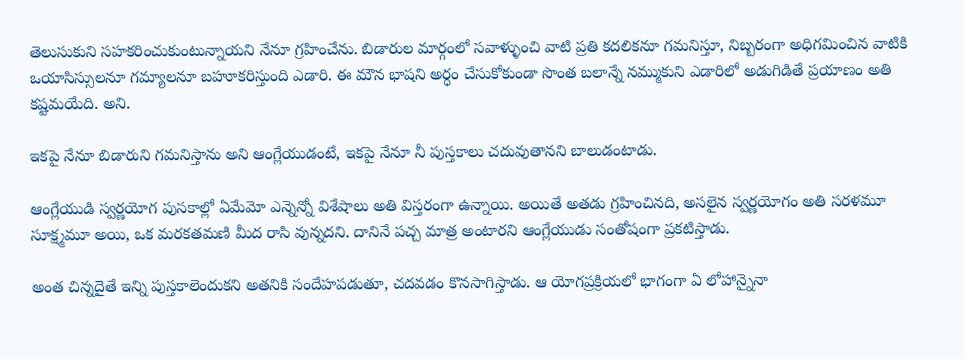తెలుసుకుని సహకరించుకుంటున్నాయని నేనూ గ్రహించేను. బిడారుల మార్గంలో సవాళ్ళుంచి వాటి ప్రతి కదలికనూ గమనిస్తూ, నిబ్బరంగా అధిగమించిన వాటికి ఒయాసిస్సులనూ గమ్యాలనూ బహూకరిస్తుంది ఎడారి. ఈ మౌన భాషని అర్ధం చేసుకోకుండా సొంత బలాన్నే నమ్ముకుని ఎడారిలో అడుగిడితే ప్రయాణం అతి కష్టమయేది. అని.

ఇకపై నేనూ బిడారుని గమనిస్తాను అని ఆంగ్లేయుడంటే, ఇకపై నేనూ నీ పుస్తకాలు చదువుతానని బాలుడంటాడు.

ఆంగ్లేయుడి స్వర్ణయోగ పుసకాల్లో ఏమేమో ఎన్నెన్నో విశేషాలు అతి విస్తరంగా ఉన్నాయి. అయితే అతడు గ్రహించినది, అసలైన స్వర్ణయోగం అతి సరళమూ సూక్ష్మమూ అయి, ఒక మరకతమణి మీద రాసి వున్నదని. దానినే పచ్చ మాత్ర అంటారని ఆంగ్లేయుడు సంతోషంగా ప్రకటిస్తాడు.

అంత చిన్నదైతే ఇన్ని పుస్తకాలెందుకని అతనికి సందేహపడుతూ, చదవడం కొనసాగిస్తాడు. ఆ యోగప్రక్రియలో భాగంగా ఏ లోహాన్నైనా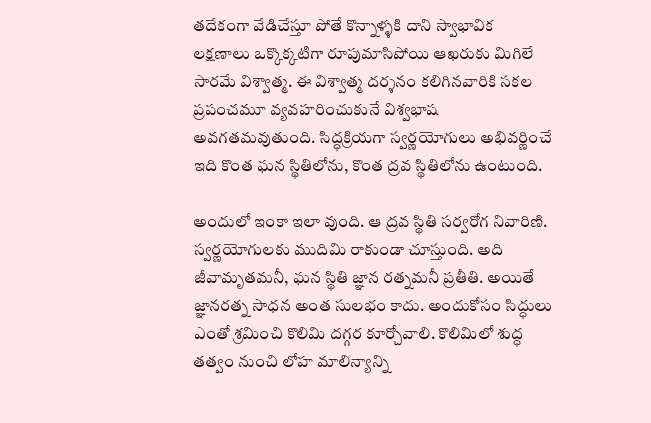తదేకంగా వేడిచేస్తూ పోతే కొన్నాళ్ళకి దాని స్వాభావిక లక్షణాలు ఒక్కొక్కటిగా రూపుమాసిపోయి ఆఖరుకు మిగిలే సారమే విశ్వాత్మ. ఈ విశ్వాత్మ దర్శనం కలిగినవారికి సకల ప్రపంచమూ వ్యవహరించుకునే విశ్వభాష అవగతమవుతుంది. సిద్ధక్రియగా స్వర్ణయోగులు అభివర్ణించే ఇది కొంత ఘన స్థితిలోను, కొంత ద్రవ స్థితిలోను ఉంటుంది.

అందులో ఇంకా ఇలా వుంది. ఆ ద్రవ స్థితి సర్వరోగ నివారిణి. స్వర్ణయోగులకు ముదిమి రాకుండా చూస్తుంది. అది జీవామృతమనీ, ఘన స్థితి జ్ఞాన రత్నమనీ ప్రతీతి. అయితే జ్ఞానరత్న సాధన అంత సులభం కాదు. అందుకోసం సిద్ధులు ఎంతో శ్రమించి కొలిమి దగ్గర కూర్చోవాలి. కొలిమిలో శుద్ధ తత్వం నుంచి లోహ మాలిన్యాన్ని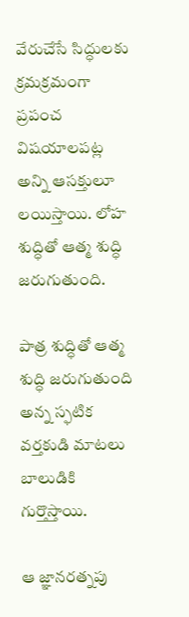వేరుచేసే సిద్ధులకు క్రమక్రమంగా ప్రపంచ విషయాలపట్ల అన్ని ఆసక్తులూ లయిస్తాయి. లోహ శుద్ధితో ఆత్మ శుద్ధి జరుగుతుంది.

పాత్ర శుద్ధితో ఆత్మ శుద్ధి జరుగుతుంది అన్న స్ఫటిక వర్తకుడి మాటలు బాలుడికి గుర్తొస్తాయి.

ఆ జ్ఞానరత్నపు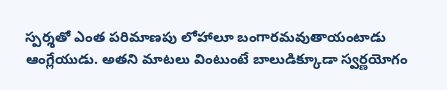స్పర్శతో ఎంత పరిమాణపు లోహాలూ బంగారమవుతాయంటాడు ఆంగ్లేయుడు. అతని మాటలు వింటుంటే బాలుడిక్కూడా స్వర్ణయోగం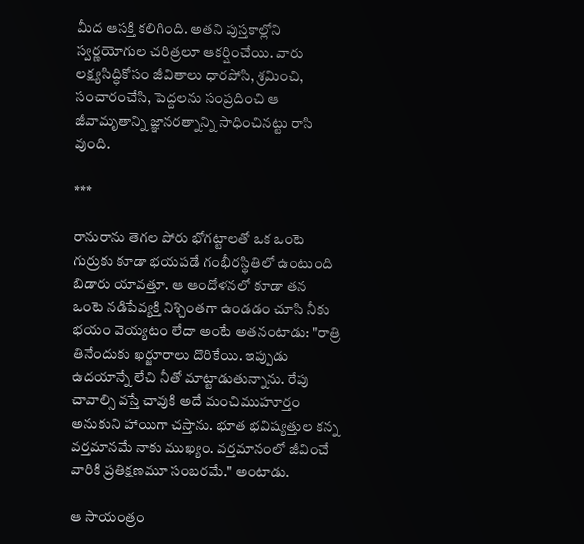మీద ఆసక్తి కలిగింది. అతని పుస్తకాల్లోని స్వర్ణయోగుల చరిత్రలూ ఆకర్షించేయి. వారు లక్ష్యసిద్ధికోసం జీవితాలు ధారపోసి, శ్రమించి, సంచారంచేసి, పెద్దలను సంప్రదించి ఆ జీవామృతాన్ని జ్ఞానరత్నాన్ని సాధించినట్టు రాసి వుంది.

***

రానురాను తెగల పోరు భోగట్టాలతో ఒక ఒంటె గుర్రుకు కూడా భయపడే గంభీరస్థితిలో ఉంటుంది బిడారు యావత్తూ. ఆ ఆందోళనలో కూడా తన ఒంటె నడిపేవ్యక్తి నిశ్చింతగా ఉండడం చూసి నీకు భయం వెయ్యటం లేదా అంటే అతనంటాడు: "రాత్రి తినేందుకు ఖర్జూరాలు దొరికేయి. ఇప్పుడు ఉదయాన్నే లేచి నీతో మాట్టాడుతున్నాను. రేపు చావాల్సి వస్తే చావుకి అదే మంచిముహూర్తం అనుకుని హాయిగా చస్తాను. భూత భవిష్యత్తుల కన్న వర్తమానమే నాకు ముఖ్యం. వర్తమానంలో జీవించే వారికి ప్రతిక్షణమూ సంబరమే." అంటాడు.

ఆ సాయంత్రం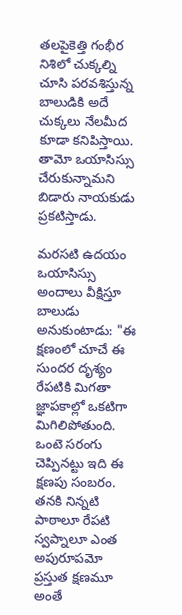తలపైకెత్తి గంభీర నిశిలో చుక్కల్ని చూసి పరవశిస్తున్న బాలుడికి అదే చుక్కలు నేలమీద కూడా కనిపిస్తాయి. తామో ఒయాసిస్సు చేరుకున్నామని బిడారు నాయకుడు ప్రకటిస్తాడు.

మరసటి ఉదయం ఒయాసిస్సు అందాలు వీక్షిస్తూ బాలుడు అనుకుంటాడు: "ఈ క్షణంలో చూచే ఈ సుందర దృశ్యం రేపటికి మిగతా జ్ఞాపకాల్లో ఒకటిగా మిగిలిపోతుంది. ఒంటె సరంగు చెప్పినట్టు ఇది ఈ క్షణపు సంబరం. తనకి నిన్నటి పాఠాలూ రేపటి స్వప్నాలూ ఎంత అపురూపమో ప్రస్తుత క్షణమూ అంతే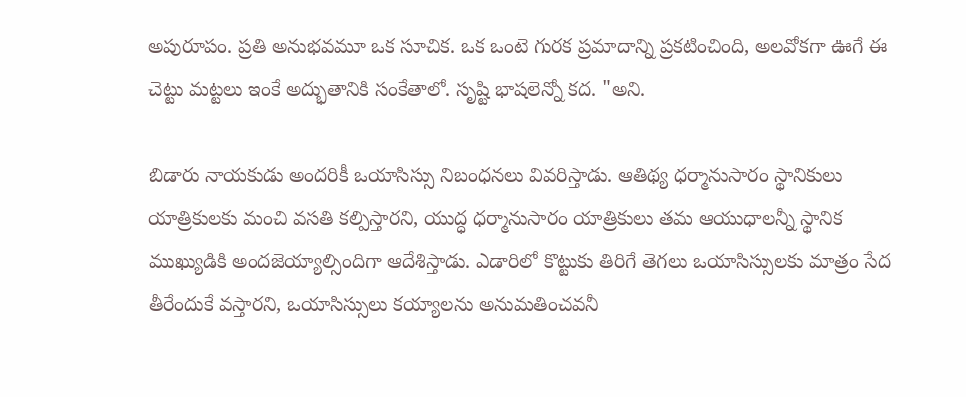అపురూపం. ప్రతి అనుభవమూ ఒక సూచిక. ఒక ఒంటె గురక ప్రమాదాన్ని ప్రకటించింది, అలవోకగా ఊగే ఈ చెట్టు మట్టలు ఇంకే అద్భుతానికి సంకేతాలో. సృష్టి భాషలెన్నో కద. "అని.

బిడారు నాయకుడు అందరికీ ఒయాసిస్సు నిబంధనలు వివరిస్తాడు. ఆతిథ్య ధర్మానుసారం స్థానికులు యాత్రికులకు మంచి వసతి కల్పిస్తారని, యుద్ధ ధర్మానుసారం యాత్రికులు తమ ఆయుధాలన్నీ స్థానిక ముఖ్యుడికి అందజెయ్యాల్సిందిగా ఆదేశిస్తాడు. ఎడారిలో కొట్టుకు తిరిగే తెగలు ఒయాసిస్సులకు మాత్రం సేద తీరేందుకే వస్తారని, ఒయాసిస్సులు కయ్యాలను అనుమతించవనీ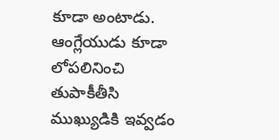కూడా అంటాడు. ఆంగ్లేయుడు కూడా లోపలినించి తుపాకీతీసి ముఖ్యుడికి ఇవ్వడం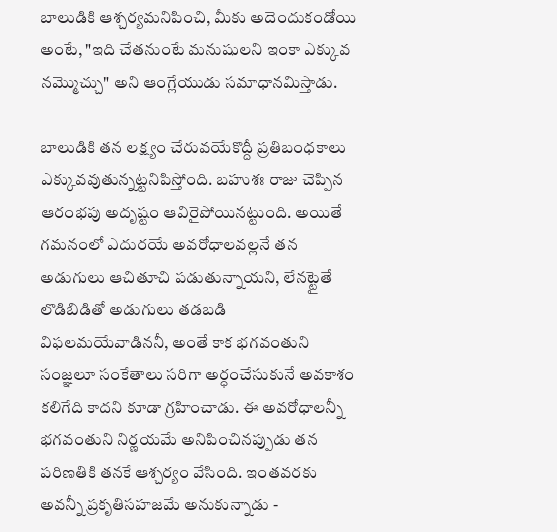బాలుడికి ఆశ్చర్యమనిపించి, మీకు అదెందుకండోయి అంటే, "ఇది చేతనుంటే మనుషులని ఇంకా ఎక్కువ నమ్మొచ్చు" అని ఆంగ్లేయుడు సమాధానమిస్తాడు.

బాలుడికి తన లక్ష్యం చేరువయేకొద్దీ ప్రతిబంధకాలు ఎక్కువవుతున్నట్టనిపిస్తోంది. బహుశః రాజు చెప్పిన ఆరంభపు అదృష్టం ఆవిరైపోయినట్టుంది. అయితే గమనంలో ఎదురయే అవరోధాలవల్లనే తన అడుగులు ఆచితూచి పడుతున్నాయని, లేనట్టైతే లొడిబిడితో అడుగులు తడబడి విఫలమయేవాడిననీ, అంతే కాక భగవంతుని సంజ్ఞలూ సంకేతాలు సరిగా అర్ధంచేసుకునే అవకాశం కలిగేది కాదని కూడా గ్రహించాడు. ఈ అవరోధాలన్నీ భగవంతుని నిర్ణయమే అనిపించినప్పుడు తన పరిణతికి తనకే ఆశ్చర్యం వేసింది. ఇంతవరకు అవన్నీ ప్రకృతిసహజమే అనుకున్నాడు -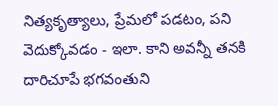నిత్యకృత్యాలు, ప్రేమలో పడటం, పని వెదుక్కోవడం - ఇలా. కాని అవన్నీ తనకి దారిచూపే భగవంతుని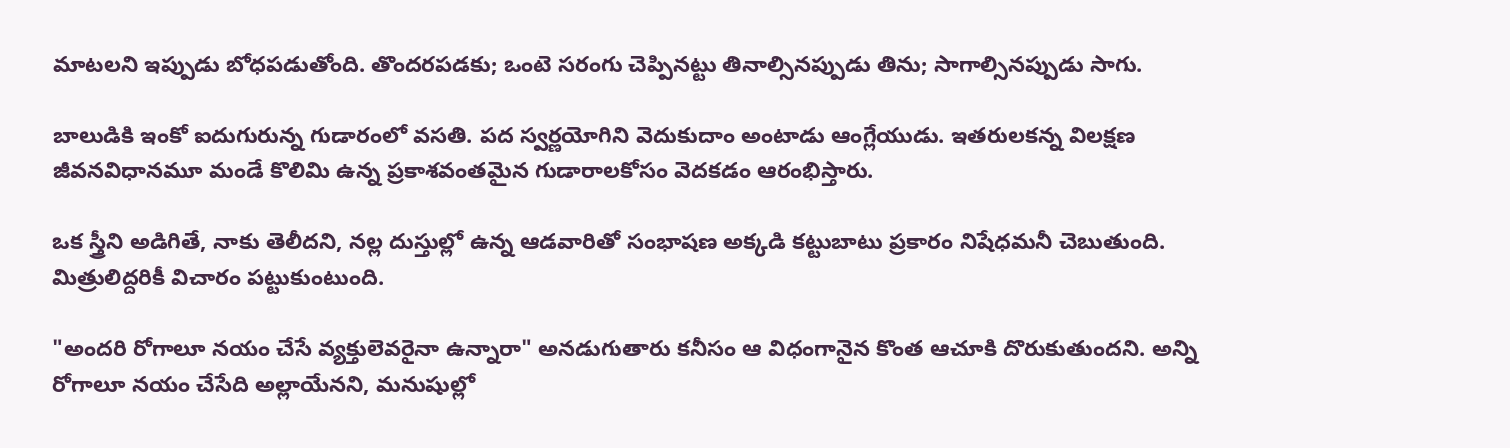మాటలని ఇప్పుడు బోధపడుతోంది. తొందరపడకు; ఒంటె సరంగు చెప్పినట్టు తినాల్సినప్పుడు తిను; సాగాల్సినప్పుడు సాగు.

బాలుడికి ఇంకో ఐదుగురున్న గుడారంలో వసతి. పద స్వర్ణయోగిని వెదుకుదాం అంటాడు ఆంగ్లేయుడు. ఇతరులకన్న విలక్షణ జీవనవిధానమూ మండే కొలిమి ఉన్న ప్రకాశవంతమైన గుడారాలకోసం వెదకడం ఆరంభిస్తారు.

ఒక స్త్రీని అడిగితే, నాకు తెలీదని, నల్ల దుస్తుల్లో ఉన్న ఆడవారితో సంభాషణ అక్కడి కట్టుబాటు ప్రకారం నిషేధమనీ చెబుతుంది. మిత్రులిద్దరికీ విచారం పట్టుకుంటుంది.

"అందరి రోగాలూ నయం చేసే వ్యక్తులెవరైనా ఉన్నారా" అనడుగుతారు కనీసం ఆ విధంగానైన కొంత ఆచూకి దొరుకుతుందని. అన్ని రోగాలూ నయం చేసేది అల్లాయేనని, మనుషుల్లో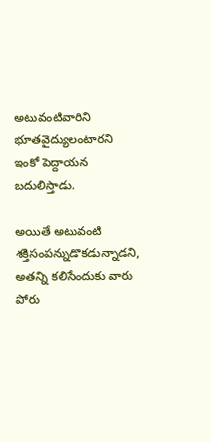అటువంటివారిని భూతవైద్యులంటారని ఇంకో పెద్దాయన బదులిస్తాడు.

అయితే అటువంటి శక్తిసంపన్నుడొకడున్నాడని, అతన్ని కలిసేందుకు వారు పోరు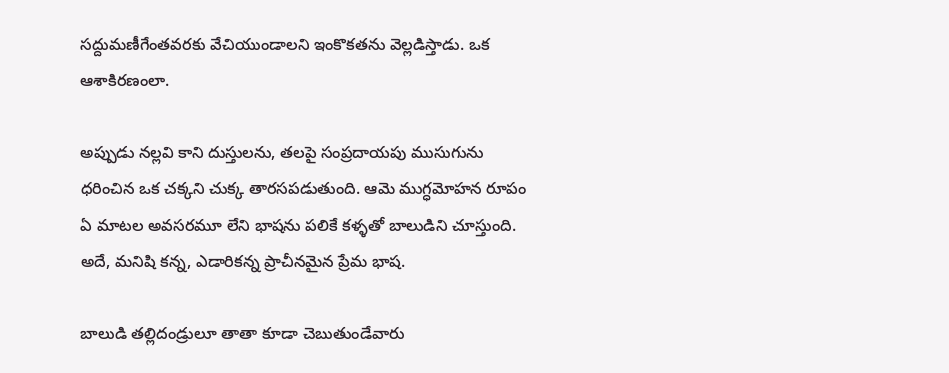సద్దుమణీగేంతవరకు వేచియుండాలని ఇంకొకతను వెల్లడిస్తాడు. ఒక ఆశాకిరణంలా.

అప్పుడు నల్లవి కాని దుస్తులను, తలపై సంప్రదాయపు ముసుగును ధరించిన ఒక చక్కని చుక్క తారసపడుతుంది. ఆమె ముగ్ధమోహన రూపం ఏ మాటల అవసరమూ లేని భాషను పలికే కళ్ళతో బాలుడిని చూస్తుంది. అదే, మనిషి కన్న, ఎడారికన్న ప్రాచీనమైన ప్రేమ భాష.

బాలుడి తల్లిదండ్రులూ తాతా కూడా చెబుతుండేవారు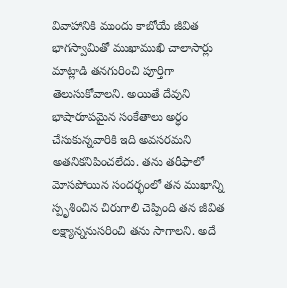వివాహానికి ముందు కాబోయే జీవిత భాగస్వామితో ముఖాముఖి చాలాసార్లు మాట్లాడి తనగురించి పూర్తిగా తెలుసుకోవాలని. అయితే దేవుని భాషారూపమైన సంకేతాలు అర్ధం చేసుకున్నవారికి ఇది అవసరమని అతనికనిపించలేదు. తను తరీఫాలో మోసపోయిన సందర్భంలో తన ముఖాన్ని స్పృశించిన చిరుగాలి చెప్పింది తన జీవిత లక్ష్యాన్ననుసరించి తను సాగాలని. అదే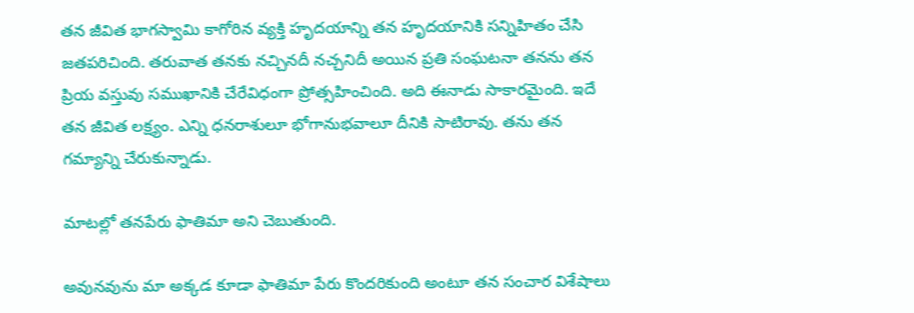తన జీవిత భాగస్వామి కాగోరిన వ్యక్తి హృదయాన్ని తన హృదయానికి సన్నిహితం చేసి జతపరిచింది. తరువాత తనకు నచ్చినదీ నచ్చనిదీ అయిన ప్రతి సంఘటనా తనను తన ప్రియ వస్తువు సముఖానికి చేరేవిధంగా ప్రోత్సహించింది. అది ఈనాడు సాకారమైంది. ఇదే తన జీవిత లక్ష్యం. ఎన్ని ధనరాశులూ భోగానుభవాలూ దీనికి సాటిరావు. తను తన గమ్యాన్ని చేరుకున్నాడు.

మాటల్లో తనపేరు ఫాతిమా అని చెబుతుంది.

అవునవును మా అక్కడ కూడా ఫాతిమా పేరు కొందరికుంది అంటూ తన సంచార విశేషాలు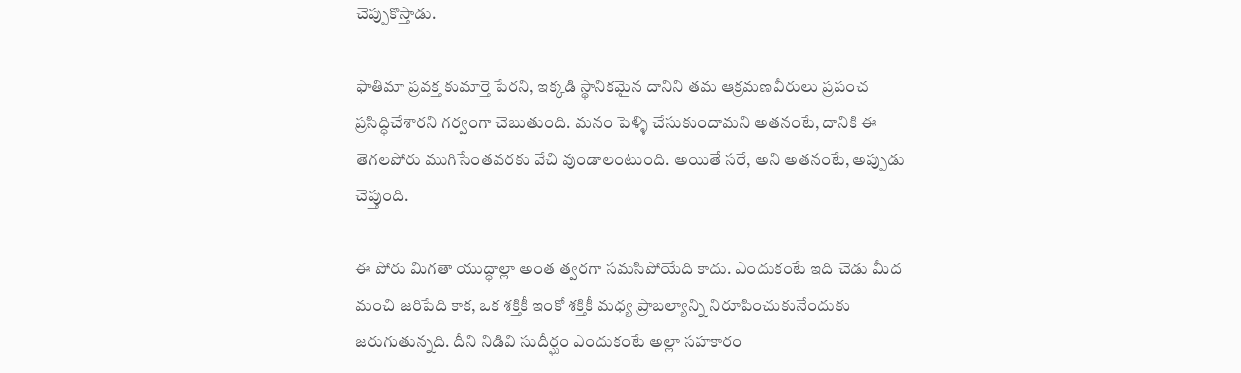చెప్పుకొస్తాడు.

ఫాతిమా ప్రవక్త కుమార్తె పేరని, ఇక్కడి స్థానికమైన దానిని తమ ఆక్రమణవీరులు ప్రపంచ ప్రసిద్ధిచేశారని గర్వంగా చెబుతుంది. మనం పెళ్ళి చేసుకుందామని అతనంటే, దానికి ఈ తెగలపోరు ముగిసేంతవరకు వేచి వుండాలంటుంది. అయితే సరే, అని అతనంటే, అప్పుడు చెప్తుంది.

ఈ పోరు మిగతా యుద్ధాల్లా అంత త్వరగా సమసిపోయేది కాదు. ఎందుకంటే ఇది చెడు మీద మంచి జరిపేది కాక, ఒక శక్తికీ ఇంకో శక్తికీ మధ్య ప్రాబల్యాన్ని నిరూపించుకునేందుకు జరుగుతున్నది. దీని నిడివి సుదీర్ఘం ఎందుకంటే అల్లా సహకారం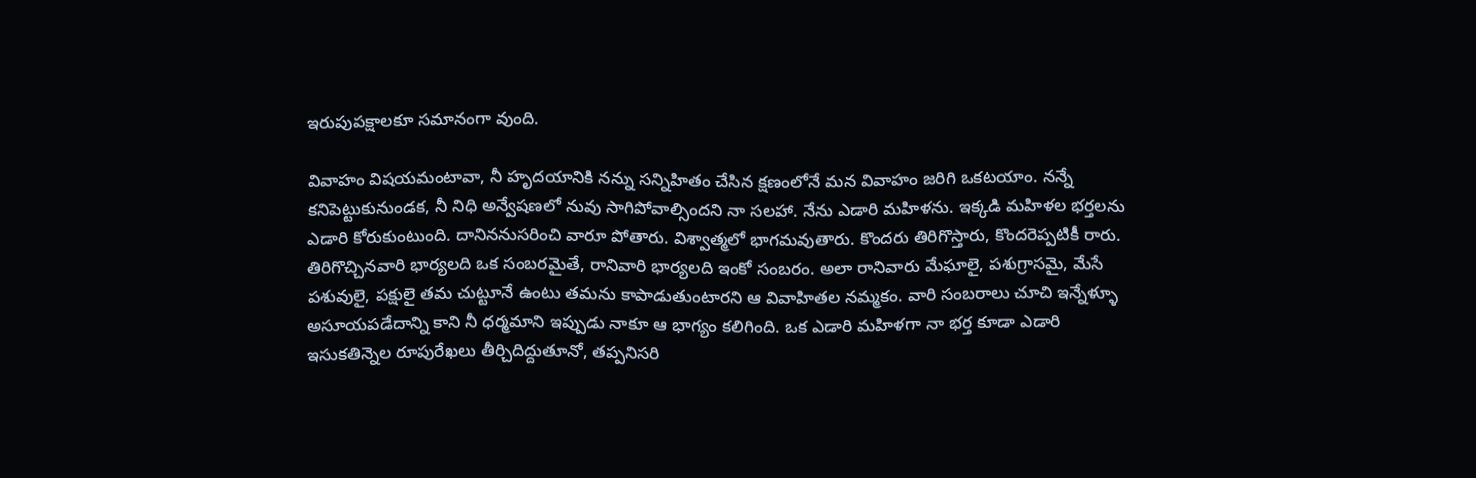ఇరుపుపక్షాలకూ సమానంగా వుంది.

వివాహం విషయమంటావా, నీ హృదయానికి నన్ను సన్నిహితం చేసిన క్షణంలోనే మన వివాహం జరిగి ఒకటయాం. నన్నే కనిపెట్టుకునుండక, నీ నిధి అన్వేషణలో నువు సాగిపోవాల్సిందని నా సలహా. నేను ఎడారి మహిళను. ఇక్కడి మహిళల భర్తలను ఎడారి కోరుకుంటుంది. దానిననుసరించి వారూ పోతారు. విశ్వాత్మలో భాగమవుతారు. కొందరు తిరిగొస్తారు, కొందరెప్పటికీ రారు. తిరిగొచ్చినవారి భార్యలది ఒక సంబరమైతే, రానివారి భార్యలది ఇంకో సంబరం. అలా రానివారు మేఘాలై, పశుగ్రాసమై, మేసే పశువులై, పక్షులై తమ చుట్టూనే ఉంటు తమను కాపాడుతుంటారని ఆ వివాహితల నమ్మకం. వారి సంబరాలు చూచి ఇన్నేళ్ళూ అసూయపడేదాన్ని కాని నీ ధర్మమాని ఇప్పుడు నాకూ ఆ భాగ్యం కలిగింది. ఒక ఎడారి మహిళగా నా భర్త కూడా ఎడారి ఇసుకతిన్నెల రూపురేఖలు తీర్చిదిద్దుతూనో, తప్పనిసరి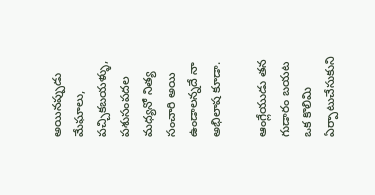అయినప్పుడు మేఘాలు, పచ్చికబయళ్ళు, పశుసంపదల మధ్యనో నిత్య సంచారి అయి ఉండాలన్నదే నా అభిలాష కూడా.

ఆంగ్లేయుడు తన గుడారం బయట ఒక కొలిమి ఏర్పాటుచేసుకుని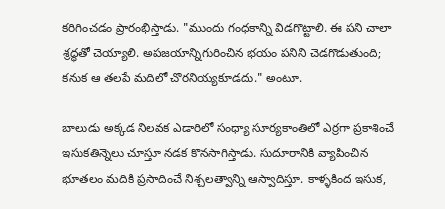కరిగించడం ప్రారంభిస్తాడు. "ముందు గంధకాన్ని విడగొట్టాలి. ఈ పని చాలా శ్రద్ధతో చెయ్యాలి. అపజయాన్నిగురించిన భయం పనిని చెడగొడుతుంది; కనుక ఆ తలపే మదిలో చొరనియ్యకూడదు." అంటూ.

బాలుడు అక్కడ నిలవక ఎడారిలో సంధ్యా సూర్యకాంతిలో ఎర్రగా ప్రకాశించే ఇసుకతిన్నెలు చూస్తూ నడక కొనసాగిస్తాడు. సుదూరానికి వ్యాపించిన భూతలం మదికి ప్రసాదించే నిశ్చలత్వాన్ని ఆస్వాదిస్తూ. కాళ్ళకింద ఇసుక,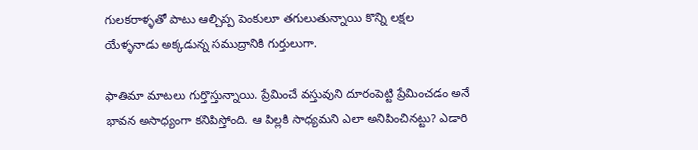గులకరాళ్ళతో పాటు ఆల్చిప్ప పెంకులూ తగులుతున్నాయి కొన్ని లక్షల యేళ్ళనాడు అక్కడున్న సముద్రానికి గుర్తులుగా.

ఫాతిమా మాటలు గుర్తొస్తున్నాయి. ప్రేమించే వస్తువుని దూరంపెట్టి ప్రేమించడం అనే భావన అసాధ్యంగా కనిపిస్తోంది. ఆ పిల్లకి సాధ్యమని ఎలా అనిపించినట్టు? ఎడారి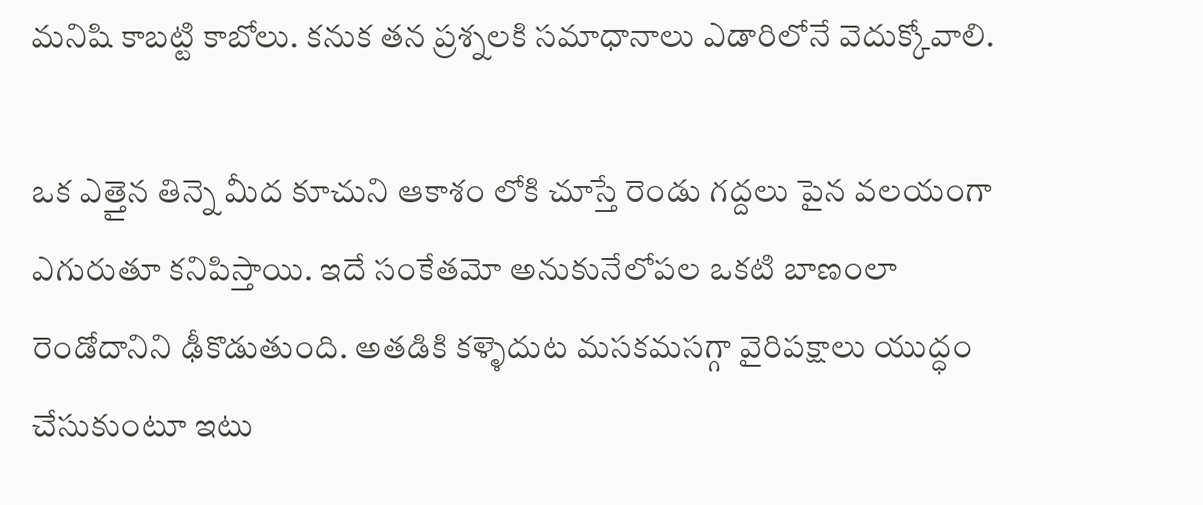మనిషి కాబట్టి కాబోలు. కనుక తన ప్రశ్నలకి సమాధానాలు ఎడారిలోనే వెదుక్కోవాలి.

ఒక ఎత్తైన తిన్నె మీద కూచుని ఆకాశం లోకి చూస్తే రెండు గద్దలు పైన వలయంగా ఎగురుతూ కనిపిస్తాయి. ఇదే సంకేతమో అనుకునేలోపల ఒకటి బాణంలా రెండోదానిని ఢీకొడుతుంది. అతడికి కళ్ళెదుట మసకమసగ్గా వైరిపక్షాలు యుద్ధం చేసుకుంటూ ఇటు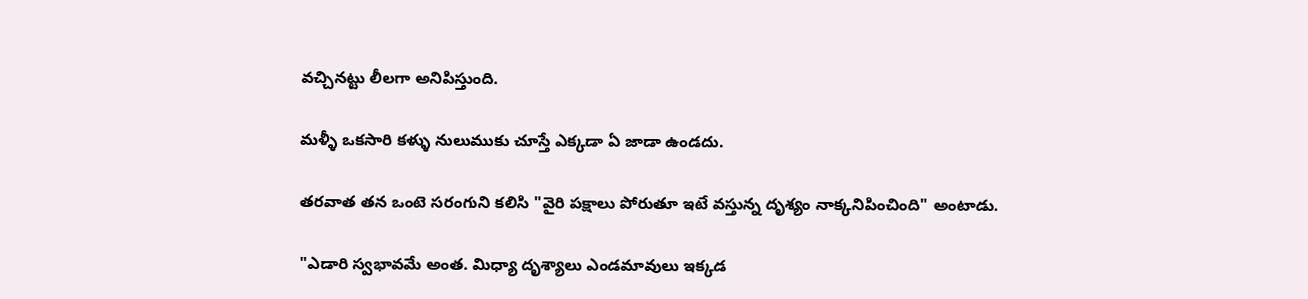వచ్చినట్టు లీలగా అనిపిస్తుంది.

మళ్ళీ ఒకసారి కళ్ళు నులుముకు చూస్తే ఎక్కడా ఏ జాడా ఉండదు.

తరవాత తన ఒంటె సరంగుని కలిసి "వైరి పక్షాలు పోరుతూ ఇటే వస్తున్న దృశ్యం నాక్కనిపించింది" అంటాడు.

"ఎడారి స్వభావమే అంత. మిధ్యా దృశ్యాలు ఎండమావులు ఇక్కడ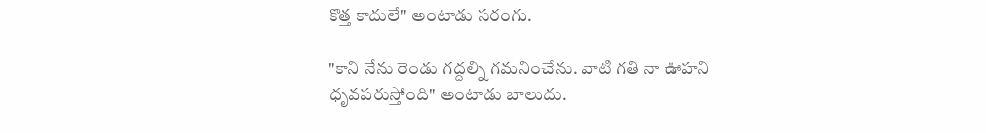కొత్త కాదులే" అంటాడు సరంగు.

"కాని నేను రెండు గద్దల్ని గమనించేను. వాటి గతి నా ఊహని ధృవపరుస్తోంది" అంటాడు బాలుదు.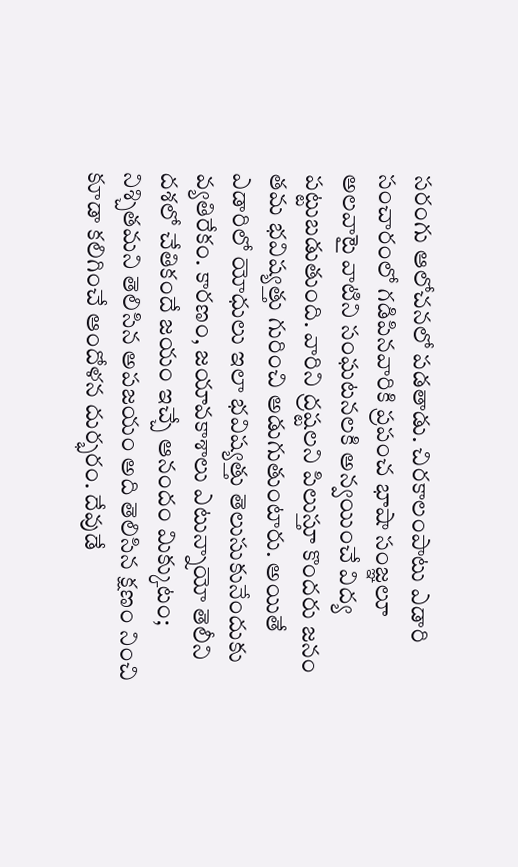సరంగు ఆలోచనలో పడతాడు. చిరకాలంపాటు ఎడారి సంచారంలో గడిపినవారికి ప్రపంచ భాషా సంజ్ఞలూ అలవాటై వాటిని సంఘటనలకి అన్వయించే విద్య పట్టుబడుతుంది. వారిని ద్రష్టలని పిలుస్తూ కొందరు జనం తమ భవిష్యత్తు గురించి అడుగుతుంటారు. అయితే ఎడారిలో యోధులు ఇలా భవిష్యత్తు తెలుసుకునేందుకు వ్యతిరేకం. కారణం, జయావకాశాలు ఎటున్నాయో తెలీని దశలో చేతికందే జయం ఇచ్చే ఆనందం మిక్కుటం; నిశ్చితమని తెలిసిన అపజయం అది తెలిసిన క్షణం నించి కూడా కలిగించే ఆందోళన దుర్భరం. దేవుడే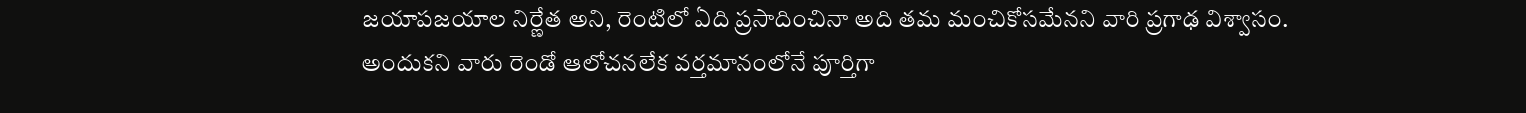జయాపజయాల నిర్ణేత అని, రెంటిలో ఏది ప్రసాదించినా అది తమ మంచికోసమేనని వారి ప్రగాఢ విశ్వాసం. అందుకని వారు రెండో ఆలోచనలేక వర్తమానంలోనే పూర్తిగా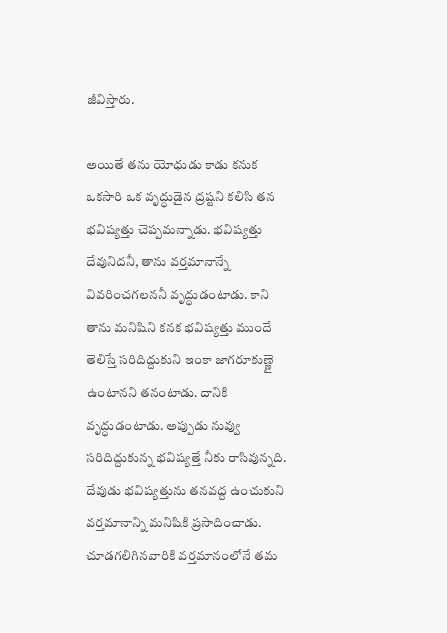జీవిస్తారు.

అయితే తను యోధుడు కాడు కనుక ఒకసారి ఒక వృద్ధుడైన ద్రష్టని కలిసి తన భవిష్యత్తు చెప్పమన్నాడు. భవిష్యత్తు దేవునిదనీ, తాను వర్తమానాన్నే వివరించగలననీ వృద్ధుడంటాడు. కాని తాను మనిషిని కనక భవిష్యత్తు ముందే తెలిస్తే సరిదిద్దుకుని ఇంకా జాగరూకుణ్ణై ఉంటానని తనంటాడు. దానికి వృద్ధుడంటాడు. అప్పుడు నువ్వు సరిదిద్దుకున్న భవిష్యత్తే నీకు రాసివున్నది. దేవుడు భవిష్యత్తును తనవద్ద ఉంచుకుని వర్తమానాన్ని మనిషికి ప్రసాదించాడు. చూడగలిగినవారికి వర్తమానంలోనే తమ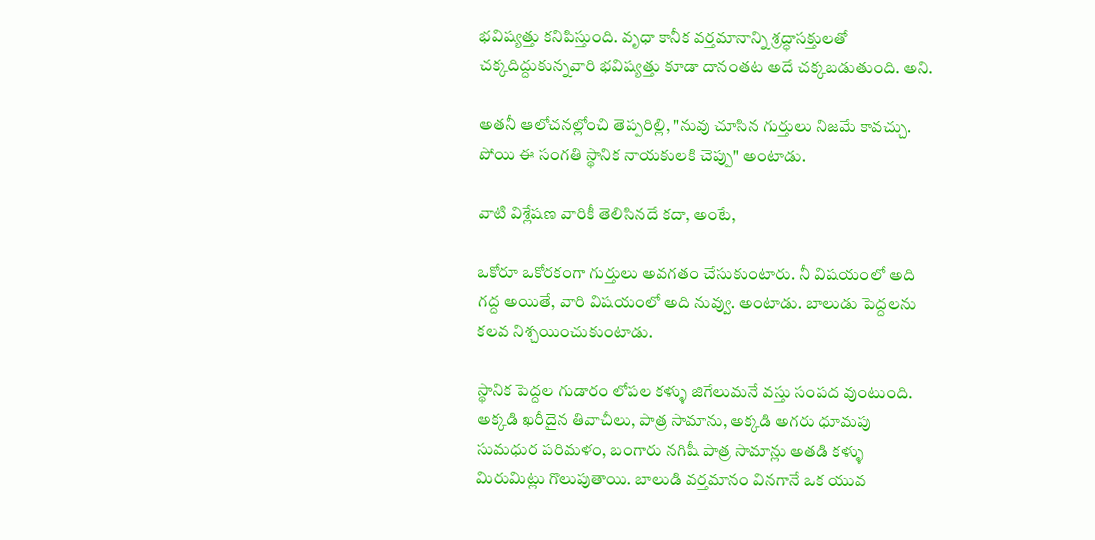భవిష్యత్తు కనిపిస్తుంది. వృధా కానీక వర్తమానాన్ని శ్రద్ధాసక్తులతో చక్కదిద్దుకున్నవారి భవిష్యత్తు కూడా దానంతట అదే చక్కబడుతుంది. అని.

అతనీ ఆలోచనల్లోంచి తెప్పరిల్లి, "నువు చూసిన గుర్తులు నిజమే కావచ్చు. పోయి ఈ సంగతి స్థానిక నాయకులకి చెప్పు" అంటాడు.

వాటి విశ్లేషణ వారికీ తెలిసినదే కదా, అంటే,

ఒకోరూ ఒకోరకంగా గుర్తులు అవగతం చేసుకుంటారు. నీ విషయంలో అది గద్ద అయితే, వారి విషయంలో అది నువ్వు. అంటాడు. బాలుడు పెద్దలను కలవ నిశ్చయించుకుంటాడు.

స్థానిక పెద్దల గుడారం లోపల కళ్ళు జిగేలుమనే వస్తు సంపద వుంటుంది. అక్కడి ఖరీదైన తివాచీలు, పాత్ర సామాను, అక్కడి అగరు ధూమపు సుమధుర పరిమళం, బంగారు నగిషీ పాత్ర సామాన్లు అతడి కళ్ళు మిరుమిట్లు గొలుపుతాయి. బాలుడి వర్తమానం వినగానే ఒక యువ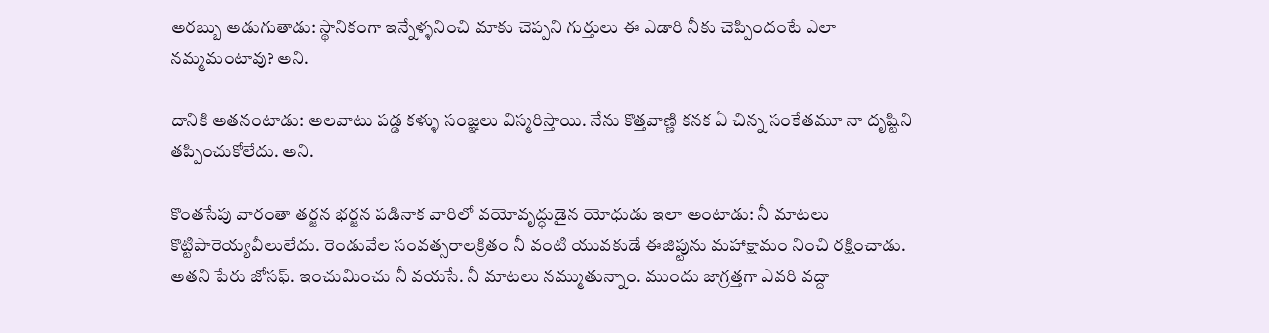అరబ్బు అడుగుతాడు: స్థానికంగా ఇన్నేళ్ళనించి మాకు చెప్పని గుర్తులు ఈ ఎడారి నీకు చెప్పిందంటే ఎలా నమ్మమంటావు? అని.

దానికి అతనంటాడు: అలవాటు పడ్డ కళ్ళు సంజ్ఞలు విస్మరిస్తాయి. నేను కొత్తవాణ్ణి కనక ఏ చిన్న సంకేతమూ నా దృష్టిని తప్పించుకోలేదు. అని.

కొంతసేపు వారంతా తర్జన భర్జన పడినాక వారిలో వయోవృద్ధుడైన యోధుడు ఇలా అంటాడు: నీ మాటలు కొట్టిపారెయ్యవీలులేదు. రెండువేల సంవత్సరాలక్రితం నీ వంటి యువకుడే ఈజిప్టును మహాక్షామం నించి రక్షించాడు. అతని పేరు జోసఫ్. ఇంచుమించు నీ వయసే. నీ మాటలు నమ్ముతున్నాం. ముందు జాగ్రత్తగా ఎవరి వద్దా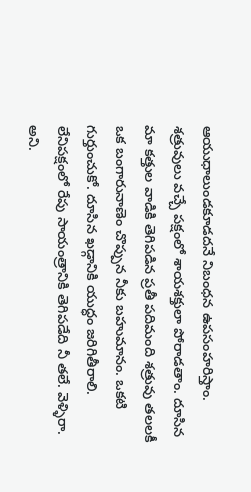ఆయుధాలుండకూడదనే నిబంధన ఉపసంహరిస్తాం. శత్రువులు వచ్చే పక్షంలో శాయశక్తులా పోరాడతాం. దూసిన మా కత్తుల వాడికి తెగిపడిన ప్రతీ పదిమంది శత్రువు తలలకీ ఒక బంగారునాణెం చొప్పున నీకు బహుమానం. ఒకటి గుర్తుంచుకో. దూసిన ఖడ్గానికి యుద్ధం జరిగితీరాలి. లేనిపక్షంలో రేపు సాయంత్రానికి తెగిపడేది నీ తలే. వెళ్ళిరా. అని.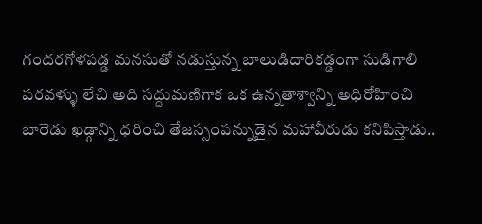గందరగోళపడ్డ మనసుతో నడుస్తున్న బాలుడిదారికడ్డంగా సుడిగాలి పరవళ్ళు లేచి అది సద్దుమణిగాక ఒక ఉన్నతాశ్వాన్ని అధిరోహించి బారెడు ఖడ్గాన్ని ధరించి తేజస్సంపన్నుడైన మహావీరుడు కనిపిస్తాడు..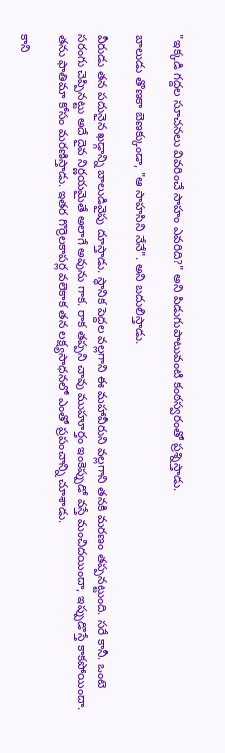"ఇక్కడి గద్దల సూచనలు వివరించే సాహం ఎవరిది?" అని పిడుగుపాటువంటి కంఠస్వరంతో ప్రశ్నిస్తాడు.

బాలుడు తొణకా బెణక్కుండా, "ఆ సాహసిని నేనే". అని బదులిస్తాడు.

వీరుడు తన పదునైన ఖడ్గాన్ని బాలుడివైపు దూస్తాడు. స్థానిక పెద్దల వల్లగాని ఈ మహావీరుని వల్లగాని తనకి మరణం తప్పనట్టుంది. సరే కానీ. ఒంటె సరంగు చెప్పినట్టు అదే దైవ నిర్ణయమైతే అలాగే అవును గాక. రాక తప్పని చావు ముహూర్తం ఇంకెప్పుడో వస్తే మంచిదయిందా, ఇప్పుడొస్తే కాకపోయిందా. తను ఫాతిమా కోసం మరణిస్తాడు. ఇతర గొర్రెలకాపర్ల వలెకాక తన లక్ష్యసాధనలో ఎంతో ప్రపంచాన్ని చూశాడు.

కాని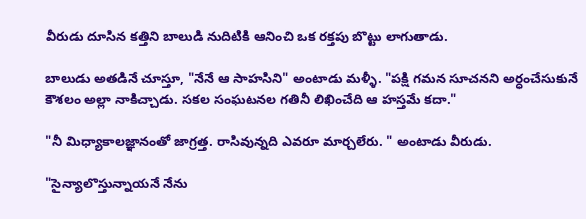వీరుడు దూసిన కత్తిని బాలుడి నుదిటికి ఆనించి ఒక రక్తపు బొట్టు లాగుతాడు.

బాలుడు అతడినే చూస్తూ, "నేనే ఆ సాహసిని" అంటాడు మళ్ళీ. "పక్షి గమన సూచనని అర్ధంచేసుకునే కౌశలం అల్లా నాకిచ్చాడు. సకల సంఘటనల గతినీ లిఖించేది ఆ హస్తమే కదా."

"నీ మిధ్యాకాలజ్ఞానంతో జాగ్రత్త. రాసివున్నది ఎవరూ మార్చలేరు. " అంటాడు వీరుడు.

"సైన్యాలొస్తున్నాయనే నేను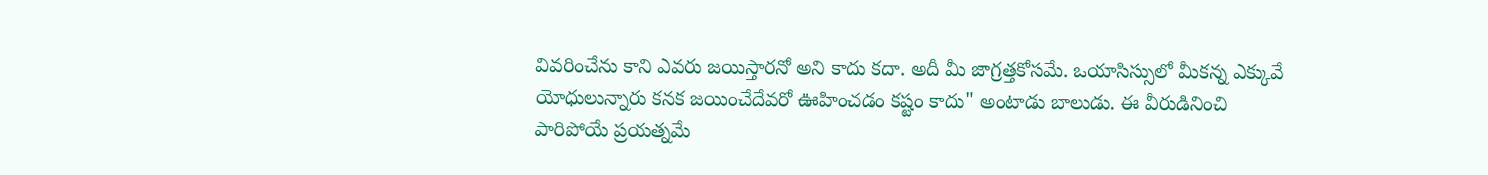వివరించేను కాని ఎవరు జయిస్తారనో అని కాదు కదా. అదీ మీ జాగ్రత్తకోసమే. ఒయాసిస్సులో మీకన్న ఎక్కువే యోధులున్నారు కనక జయించేదేవరో ఊహించడం కష్టం కాదు" అంటాడు బాలుడు. ఈ వీరుడినించి పారిపోయే ప్రయత్నమే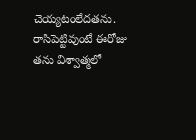చెయ్యటంలేదతను. రాసిపెట్టివుంటే ఈరోజు తను విశ్వాత్మలో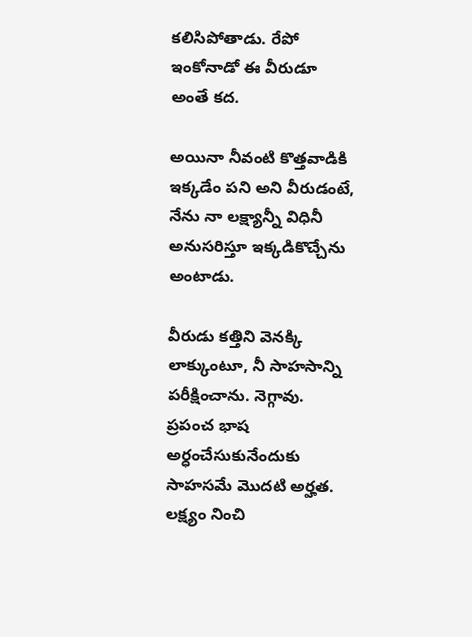కలిసిపోతాడు. రేపో ఇంకోనాడో ఈ వీరుడూ అంతే కద.

అయినా నీవంటి కొత్తవాడికి ఇక్కడేం పని అని వీరుడంటే, నేను నా లక్ష్యాన్నీ విధినీ అనుసరిస్తూ ఇక్కడికొచ్చేను అంటాడు.

వీరుడు కత్తిని వెనక్కి లాక్కుంటూ, నీ సాహసాన్ని పరీక్షించాను. నెగ్గావు. ప్రపంచ భాష అర్ధంచేసుకునేందుకు సాహసమే మొదటి అర్హత. లక్ష్యం నించి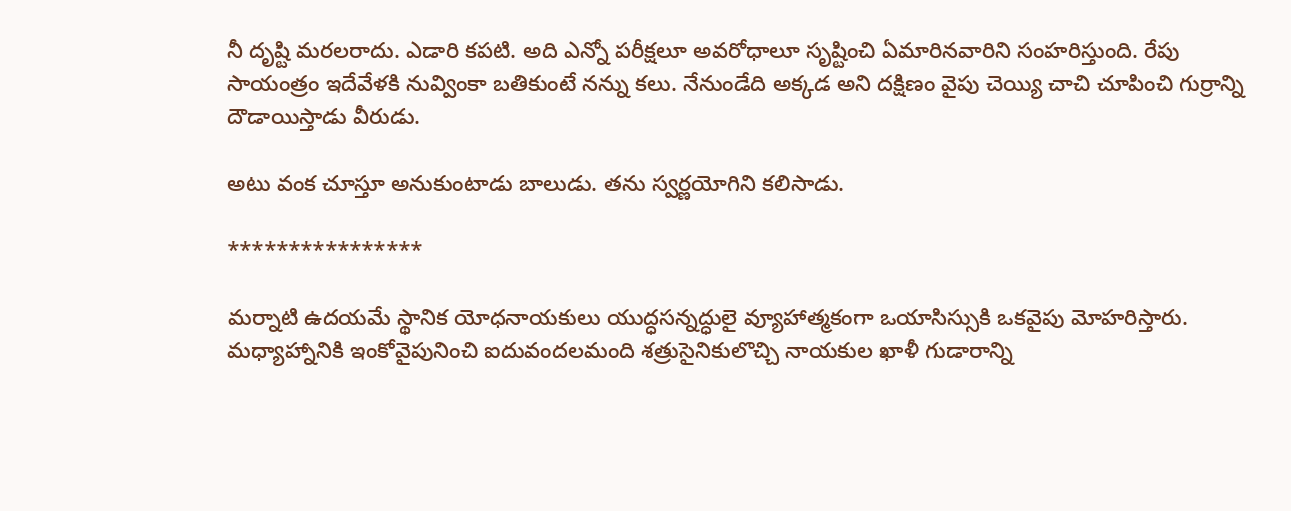నీ దృష్టి మరలరాదు. ఎడారి కపటి. అది ఎన్నో పరీక్షలూ అవరోధాలూ సృష్టించి ఏమారినవారిని సంహరిస్తుంది. రేపు సాయంత్రం ఇదేవేళకి నువ్వింకా బతికుంటే నన్ను కలు. నేనుండేది అక్కడ అని దక్షిణం వైపు చెయ్యి చాచి చూపించి గుర్రాన్ని దౌడాయిస్తాడు వీరుడు.

అటు వంక చూస్తూ అనుకుంటాడు బాలుడు. తను స్వర్ణయోగిని కలిసాడు.

****************

మర్నాటి ఉదయమే స్థానిక యోధనాయకులు యుద్ధసన్నద్ధులై వ్యూహాత్మకంగా ఒయాసిస్సుకి ఒకవైపు మోహరిస్తారు. మధ్యాహ్నానికి ఇంకోవైపునించి ఐదువందలమంది శత్రుసైనికులొచ్చి నాయకుల ఖాళీ గుడారాన్ని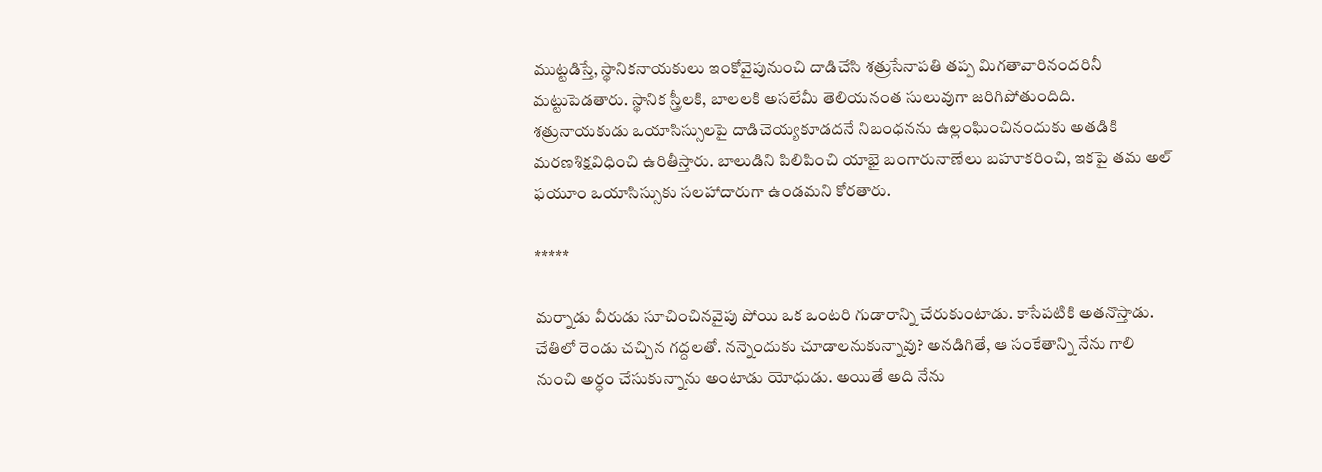ముట్టడిస్తే, స్థానికనాయకులు ఇంకోవైపునుంచి దాడిచేసి శత్రుసేనాపతి తప్ప మిగతావారినందరినీ మట్టుపెడతారు. స్థానిక స్త్రీలకి, బాలలకి అసలేమీ తెలియనంత సులువుగా జరిగిపోతుందిది. శత్రునాయకుడు ఒయాసిస్సులపై దాడిచెయ్యకూడదనే నిబంధనను ఉల్లంఘించినందుకు అతడికి మరణశిక్షవిధించి ఉరితీస్తారు. బాలుడిని పిలిపించి యాభై బంగారునాణేలు బహూకరించి, ఇకపై తమ అల్ ఫయూం ఒయాసిస్సుకు సలహాదారుగా ఉండమని కోరతారు.

*****

మర్నాడు వీరుడు సూచించినవైపు పోయి ఒక ఒంటరి గుడారాన్ని చేరుకుంటాడు. కాసేపటికి అతనొస్తాడు. చేతిలో రెండు చచ్చిన గద్దలతో. నన్నెందుకు చూడాలనుకున్నావు? అనడిగితే, ఆ సంకేతాన్ని నేను గాలి నుంచి అర్ధం చేసుకున్నాను అంటాడు యోధుడు. అయితే అది నేను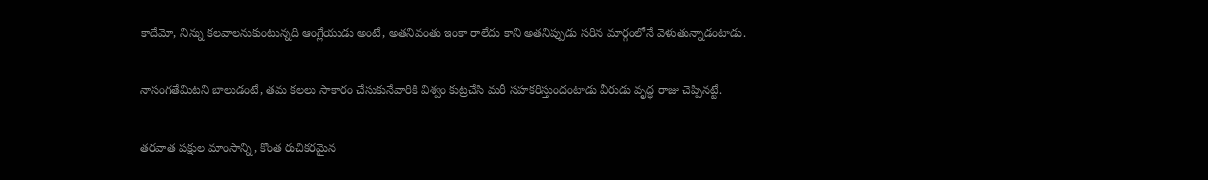కాదేమో, నిన్ను కలవాలనుకుంటున్నది ఆంగ్లేయుడు అంటే, అతనివంతు ఇంకా రాలేదు కాని అతనిప్పుడు సరిన మార్గంలోనే వెళుతున్నాడంటాడు.

నాసంగతేమిటని బాలుడంటే, తమ కలలు సాకారం చేసుకునేవారికి విశ్వం కుట్రచేసి మరీ సహకరిస్తుందంటాడు వీరుడు వృద్ధ రాజు చెప్పినట్టే.

తరవాత పక్షుల మాంసాన్ని, కొంత రుచికరమైన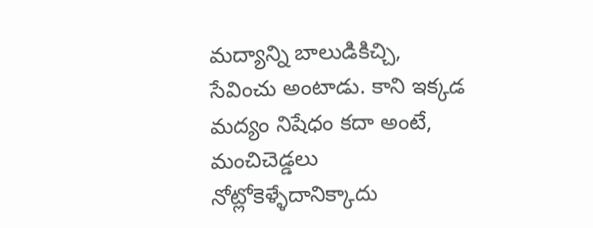మద్యాన్ని బాలుడికిచ్చి, సేవించు అంటాడు. కాని ఇక్కడ మద్యం నిషేధం కదా అంటే, మంచిచెడ్డలు నోట్లోకెళ్ళేదానిక్కాదు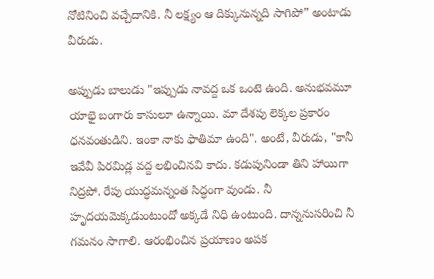నోటినించి వచ్చేదానికి. నీ లక్ష్యం ఆ దిక్కునున్నది సాగిపో” అంటాడు వీరుడు.

అప్పుడు బాలుడు "ఇప్పుడు నావద్ద ఒక ఒంటె ఉంది. అనుభవమూ యాభై బంగారు కాసులూ ఉన్నాయి. మా దేశపు లెక్కల ప్రకారం ధనవంతుడిని. ఇంకా నాకు ఫాతిమా ఉంది". అంటే, వీరుడు, "కానీ ఇవేవీ పిరమిడ్ల వద్ద లభించినవి కాదు. కడుపునిండా తిని హాయిగా నిద్రపో. రేపు యుద్ధమన్నంత సిద్ధంగా వుండు. నీ హృదయమెక్కడుంటుందో అక్కడే నిధి ఉంటుంది. దాన్ననుసరించి నీ గమనం సాగాలి. ఆరంభించిన ప్రయాణం అపక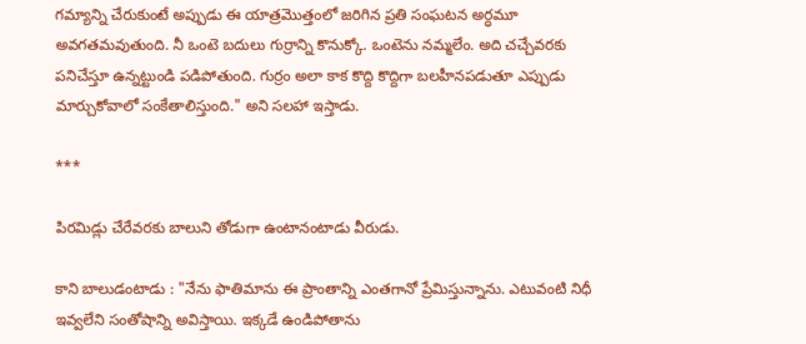గమ్యాన్ని చేరుకుంటే అప్పుడు ఈ యాత్రమొత్తంలో జరిగిన ప్రతి సంఘటన అర్ధమూ అవగతమవుతుంది. నీ ఒంటె బదులు గుర్రాన్ని కొనుక్కో. ఒంటెను నమ్మలేం. అది చచ్చేవరకు పనిచేస్తూ ఉన్నట్టుండి పడిపోతుంది. గుర్రం అలా కాక కొద్ది కొద్దిగా బలహీనపడుతూ ఎప్పుడు మార్చుకోవాలో సంకేతాలిస్తుంది." అని సలహా ఇస్తాడు.

***

పిరమిడ్లు చేరేవరకు బాలుని తోడుగా ఉంటానంటాడు వీరుడు.

కాని బాలుడంటాడు : "నేను ఫాతిమాను ఈ ప్రాంతాన్ని ఎంతగానో ప్రేమిస్తున్నాను. ఎటువంటి నిధీ ఇవ్వలేని సంతోషాన్ని అవిస్తాయి. ఇక్కడే ఉండిపోతాను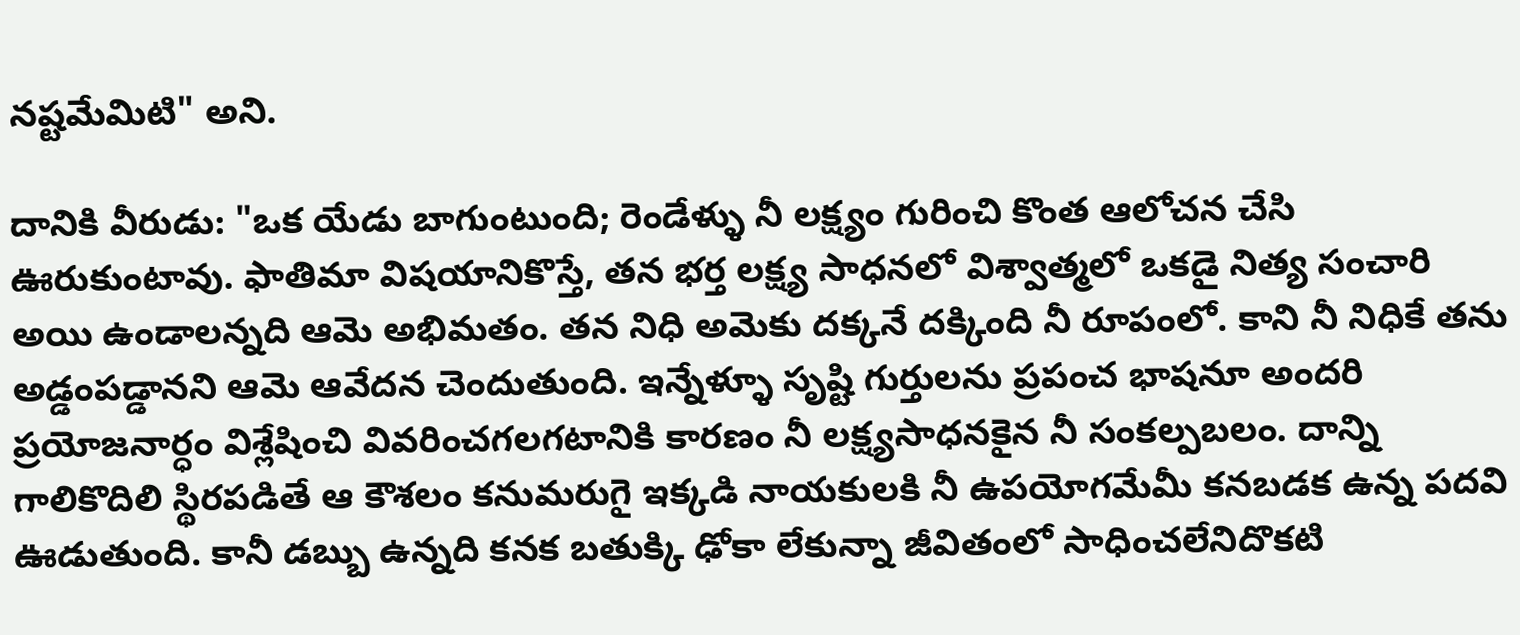నష్టమేమిటి" అని.

దానికి వీరుడు: "ఒక యేడు బాగుంటుంది; రెండేళ్ళు నీ లక్ష్యం గురించి కొంత ఆలోచన చేసి ఊరుకుంటావు. ఫాతిమా విషయానికొస్తే, తన భర్త లక్ష్య సాధనలో విశ్వాత్మలో ఒకడై నిత్య సంచారి అయి ఉండాలన్నది ఆమె అభిమతం. తన నిధి అమెకు దక్కనే దక్కింది నీ రూపంలో. కాని నీ నిధికే తను అడ్డంపడ్డానని ఆమె ఆవేదన చెందుతుంది. ఇన్నేళ్ళూ సృష్టి గుర్తులను ప్రపంచ భాషనూ అందరి ప్రయోజనార్ధం విశ్లేషించి వివరించగలగటానికి కారణం నీ లక్ష్యసాధనకైన నీ సంకల్పబలం. దాన్ని గాలికొదిలి స్థిరపడితే ఆ కౌశలం కనుమరుగై ఇక్కడి నాయకులకి నీ ఉపయోగమేమీ కనబడక ఉన్న పదవి ఊడుతుంది. కానీ డబ్బు ఉన్నది కనక బతుక్కి ఢోకా లేకున్నా జీవితంలో సాధించలేనిదొకటి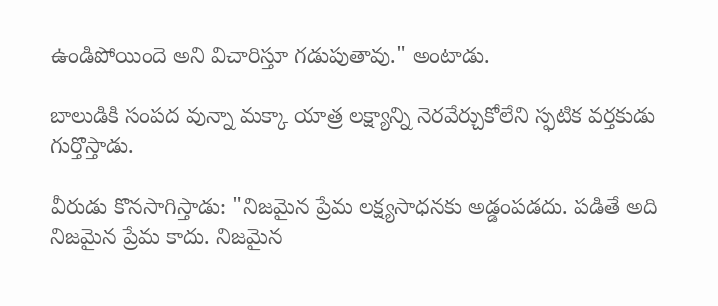ఉండిపోయిందె అని విచారిస్తూ గడుపుతావు." అంటాడు.

బాలుడికి సంపద వున్నా మక్కా యాత్ర లక్ష్యాన్ని నెరవేర్చుకోలేని స్ఫటిక వర్తకుడు గుర్తొస్తాడు.

వీరుడు కొనసాగిస్తాడు: "నిజమైన ప్రేమ లక్ష్యసాధనకు అడ్డంపడదు. పడితే అది నిజమైన ప్రేమ కాదు. నిజమైన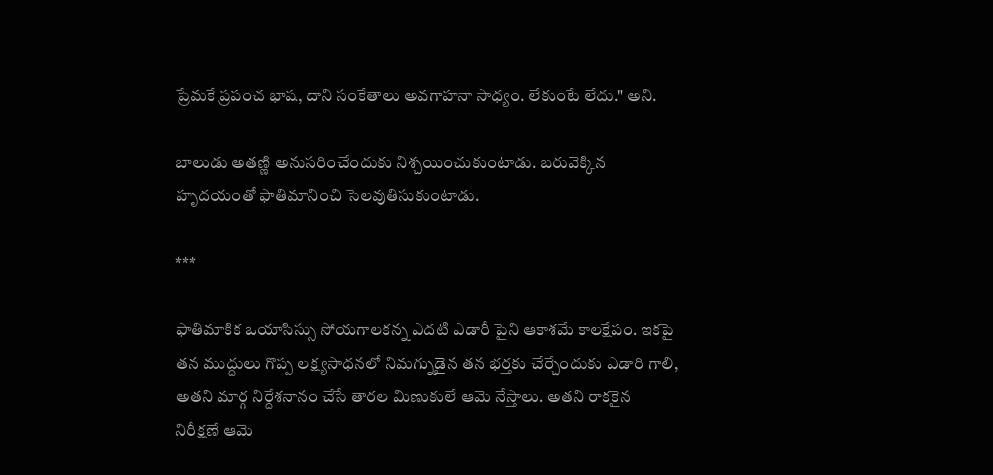ప్రేమకే ప్రపంచ భాష, దాని సంకేతాలు అవగాహనా సాధ్యం. లేకుంటే లేదు." అని.

బాలుడు అతణ్ణి అనుసరించేందుకు నిశ్చయించుకుంటాడు. బరువెక్కిన హృదయంతో ఫాతిమానించి సెలవుతిసుకుంటాడు.

***

ఫాతిమాకిక ఒయాసిస్సు సోయగాలకన్న ఎదటి ఎడారీ పైని ఆకాశమే కాలక్షేపం. ఇకపై తన ముద్దులు గొప్ప లక్ష్యసాధనలో నిమగ్నుడైన తన భర్తకు చేర్చేందుకు ఎడారి గాలి, అతని మార్గ నిర్దేశనానం చేసే తారల మిణుకులే ఆమె నేస్తాలు. అతని రాకకైన నిరీక్షణే ఆమె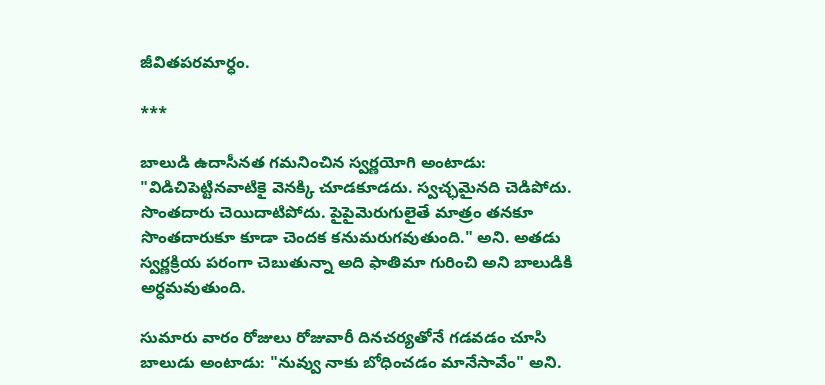జీవితపరమార్ధం.

***

బాలుడి ఉదాసీనత గమనించిన స్వర్ణయోగి అంటాడు: "విడిచిపెట్టినవాటికై వెనక్కి చూడకూడదు. స్వచ్ఛమైనది చెడిపోదు. సొంతదారు చెయిదాటిపోదు. పైపైమెరుగులైతే మాత్రం తనకూ సొంతదారుకూ కూడా చెందక కనుమరుగవుతుంది." అని. అతడు స్వర్ణక్రియ పరంగా చెబుతున్నా అది ఫాతిమా గురించి అని బాలుడికి అర్ధమవుతుంది.

సుమారు వారం రోజులు రోజువారీ దినచర్యతోనే గడవడం చూసి బాలుడు అంటాడు: "నువ్వు నాకు బోధించడం మానేసావేం" అని.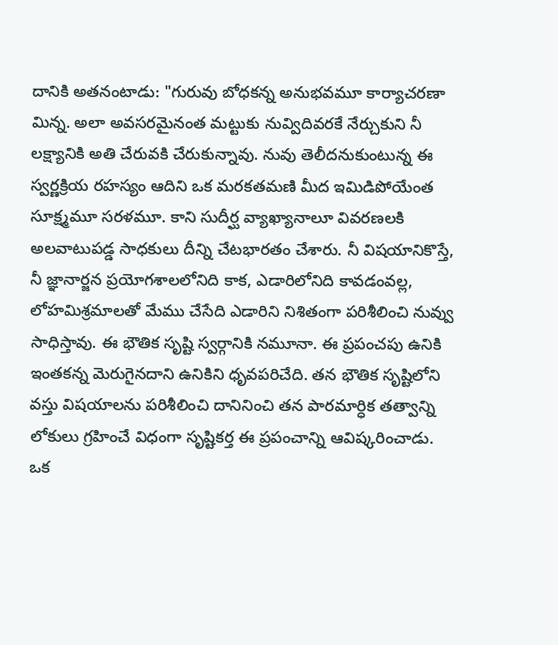దానికి అతనంటాడు: "గురువు బోధకన్న అనుభవమూ కార్యాచరణా మిన్న. అలా అవసరమైనంత మట్టుకు నువ్విదివరకే నేర్చుకుని నీ లక్ష్యానికి అతి చేరువకి చేరుకున్నావు. నువు తెలీదనుకుంటున్న ఈ స్వర్ణక్రియ రహస్యం ఆదిని ఒక మరకతమణి మీద ఇమిడిపోయేంత సూక్ష్మమూ సరళమూ. కాని సుదీర్ఘ వ్యాఖ్యానాలూ వివరణలకి అలవాటుపడ్డ సాధకులు దీన్ని చేటభారతం చేశారు. నీ విషయానికొస్తే, నీ జ్ఞానార్జన ప్రయోగశాలలోనిది కాక, ఎడారిలోనిది కావడంవల్ల, లోహమిశ్రమాలతో మేము చేసేది ఎడారిని నిశితంగా పరిశీలించి నువ్వు సాధిస్తావు. ఈ భౌతిక సృష్టి స్వర్గానికి నమూనా. ఈ ప్రపంచపు ఉనికి ఇంతకన్న మెరుగైనదాని ఉనికిని ధృవపరిచేది. తన భౌతిక సృష్టిలోని వస్తు విషయాలను పరిశీలించి దానినించి తన పారమార్ధిక తత్వాన్ని లోకులు గ్రహించే విధంగా సృష్టికర్త ఈ ప్రపంచాన్ని ఆవిష్కరించాడు. ఒక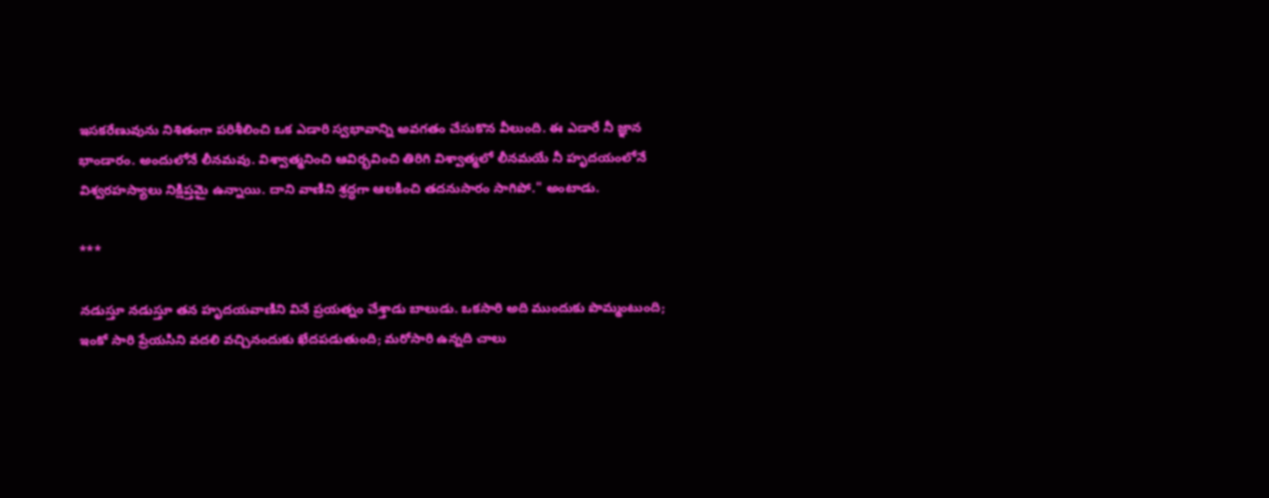ఇసకరేణువును నిశితంగా పరిశీలించి ఒక ఎడారి స్వభావాన్ని అవగతం చేసుకొన వీలుంది. ఈ ఎడారే నీ జ్ఞాన భాండారం. అందులోనే లీనమవు. విశ్వాత్మనించి ఆవిర్భవించి తిరిగి విశ్వాత్మలో లీనమయే నీ హృదయంలోనే విశ్వరహస్యాలు నిక్షిప్తమై ఉన్నాయి. దాని వాణిని శ్రద్ధగా ఆలకించి తదనుసారం సాగిపో." అంటాడు.

***

నడుస్తూ నడుస్తూ తన హృదయవాణిని వినే ప్రయత్నం చేశ్తాడు బాలుడు. ఒకసారి అది ముందుకు పొమ్మంటుంది; ఇంకో సారి ప్రేయసిని వదలి వచ్చినందుకు ఖేదపడుతుంది; మరోసారి ఉన్నది చాలు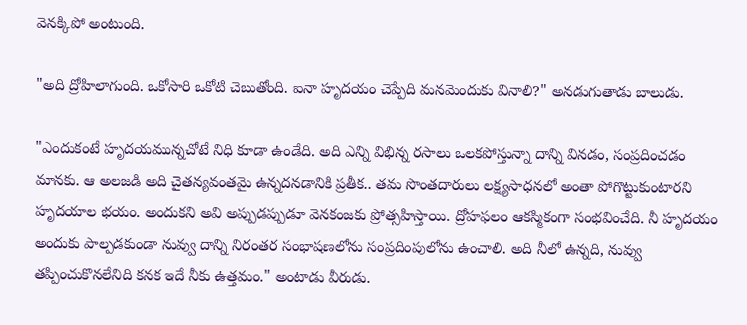వెనక్కిపో అంటుంది.

"అది ద్రోహిలాగుంది. ఒకోసారి ఒకోటి చెబుతోంది. ఐనా హృదయం చెప్పేది మనమెందుకు వినాలి?" అనడుగుతాడు బాలుడు.

"ఎందుకంటే హృదయమున్నచోటే నిధి కూడా ఉండేది. అది ఎన్ని విభిన్న రసాలు ఒలకపోస్తున్నా దాన్ని వినడం, సంప్రదించడం మానకు. ఆ అలజడి అది చైతన్యవంతమై ఉన్నదనడానికి ప్రతీక.. తమ సొంతదారులు లక్ష్యసాధనలో అంతా పోగొట్టుకుంటారని హృదయాల భయం. అందుకని అవి అప్పుడప్పుడూ వెనకంజకు ప్రోత్సహిస్తాయి. ద్రోహఫలం ఆకస్మికంగా సంభవించేది. నీ హృదయం అందుకు పాల్పడకుండా నువ్వు దాన్ని నిరంతర సంభాషణలోను సంప్రదింపులోను ఉంచాలి. అది నీలో ఉన్నది, నువ్వు తప్పించుకొనలేనిది కనక ఇదే నీకు ఉత్తమం." అంటాడు వీరుడు.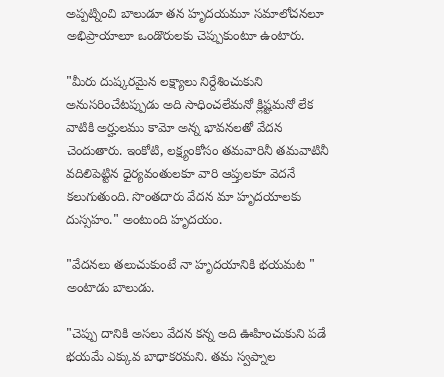అప్పట్నించి బాలుడూ తన హృదయమూ సమాలోచనలూ అభిప్రాయాలూ ఒండొరులకు చెప్పుకుంటూ ఉంటారు.

"మీరు దుష్కరమైన లక్ష్యాలు నిర్దేశించుకుని అనుసరించేటప్పుడు అది సాధించలేమనో క్లిష్టమనో లేక వాటికి అర్హులము కామో అన్న భావనలతో వేదన చెందుతారు. ఇంకోటి, లక్ష్యంకోసం తమవారినీ తమవాటినీ వదిలిపెట్టిన ధైర్యవంతులకూ వారి ఆప్తులకూ వెదనే కలుగుతుంది. సొంతదారు వేదన మా హృదయాలకు దుస్సహం." అంటుంది హృదయం.

"వేదనలు తలుచుకుంటే నా హృదయానికి భయమట " అంటాడు బాలుడు.

"చెప్పు దానికి అసలు వేదన కన్న అది ఊహించుకుని పడే భయమే ఎక్కువ బాధాకరమని. తమ స్వప్నాల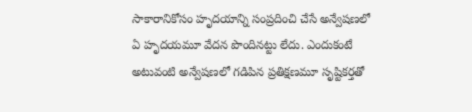సాకారానికోసం హృదయాన్ని సంప్రదించి చేసే అన్వేషణలో ఏ హృదయమూ వేదన పొందినట్టు లేదు. ఎందుకంటే అటువంటి అన్వేషణలో గడిపిన ప్రతిక్షణమూ సృష్టికర్తతో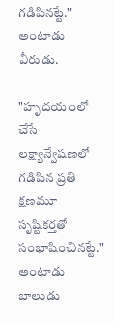గడిపినట్టే." అంటాడు వీరుడు.

"హృదయంలో చేసే లక్ష్యాన్వేషణలో గడిపిన ప్రతి క్షణమూ సృష్టికర్తతో సంభాషించినట్టే." అంటాడు బాలుడు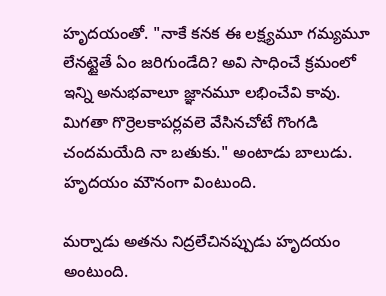హృదయంతో. "నాకే కనక ఈ లక్ష్యమూ గమ్యమూ లేనట్టైతే ఏం జరిగుండేది? అవి సాధించే క్రమంలో ఇన్ని అనుభవాలూ జ్ఞానమూ లభించేవి కావు. మిగతా గొర్రెలకాపర్లవలె వేసినచోటే గొంగడి చందమయేది నా బతుకు." అంటాడు బాలుడు. హృదయం మౌనంగా వింటుంది.

మర్నాడు అతను నిద్రలేచినప్పుడు హృదయం అంటుంది.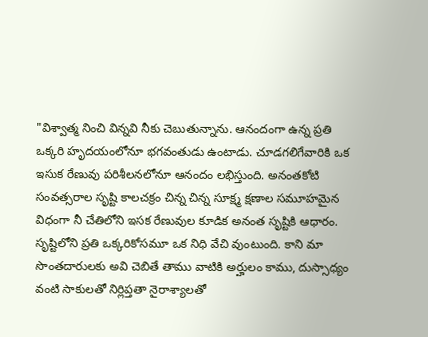"విశ్వాత్మ నించి విన్నవి నీకు చెబుతున్నాను. ఆనందంగా ఉన్న ప్రతి ఒక్కరి హృదయంలోనూ భగవంతుడు ఉంటాడు. చూడగలిగేవారికి ఒక ఇసుక రేణువు పరిశీలనలోనూ ఆనందం లభిస్తుంది. అనంతకోటి సంవత్సరాల సృష్టి కాలచక్రం చిన్న చిన్న సూక్ష్మ క్షణాల సమూహమైన విధంగా నీ చేతిలోని ఇసక రేణువుల కూడిక అనంత సృష్టికి ఆధారం. సృష్టిలోని ప్రతి ఒక్కరికోసమూ ఒక నిధి వేచి వుంటుంది. కాని మా సొంతదారులకు అవి చెబితే తాము వాటికి అర్హులం కాము, దుస్సాధ్యం వంటి సాకులతో నిర్లిప్తతా నైరాశ్యాలతో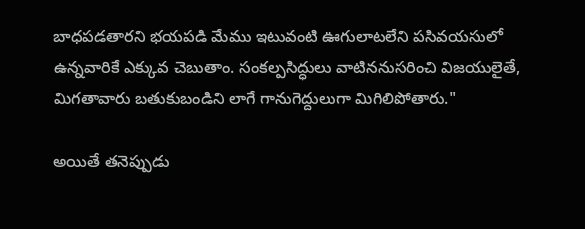బాధపడతారని భయపడి మేము ఇటువంటి ఊగులాటలేని పసివయసులో ఉన్నవారికే ఎక్కువ చెబుతాం. సంకల్పసిద్ధులు వాటిననుసరించి విజయులైతే, మిగతావారు బతుకుబండిని లాగే గానుగెద్దులుగా మిగిలిపోతారు."

అయితే తనెప్పుడు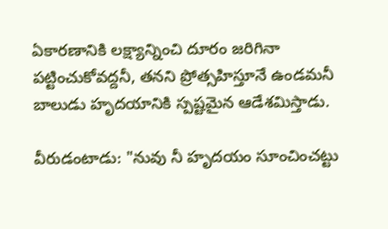ఏకారణానికి లక్ష్యాన్నించి దూరం జరిగినా పట్టించుకోవద్దనీ, తనని ప్రోత్సహిస్తూనే ఉండమనీ బాలుడు హృదయానికి స్పష్టమైన ఆడేశమిస్తాడు.

వీరుడంటాడు: "నువు నీ హృదయం సూంచించట్టు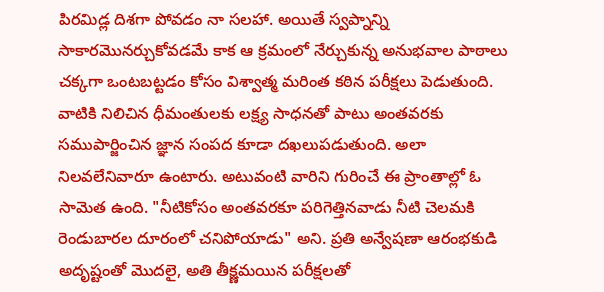పిరమిడ్ల దిశగా పోవడం నా సలహా. అయితే స్వప్నాన్ని సాకారమొనర్చుకోవడమే కాక ఆ క్రమంలో నేర్చుకున్న అనుభవాల పాఠాలు చక్కగా ఒంటబట్టడం కోసం విశ్వాత్మ మరింత కఠిన పరీక్షలు పెడుతుంది. వాటికి నిలిచిన ధీమంతులకు లక్ష్య సాధనతో పాటు అంతవరకు సముపార్జించిన జ్ఞాన సంపద కూడా దఖలుపడుతుంది. అలా నిలవలేనివారూ ఉంటారు. అటువంటి వారిని గురించే ఈ ప్రాంతాల్లో ఓ సామెత ఉంది. "నీటికోసం అంతవరకూ పరిగెత్తినవాడు నీటి చెలమకి రెండుబారల దూరంలో చనిపోయాడు" అని. ప్రతి అన్వేషణా ఆరంభకుడి అదృష్టంతో మొదలై, అతి తీక్ష్ణమయిన పరీక్షలతో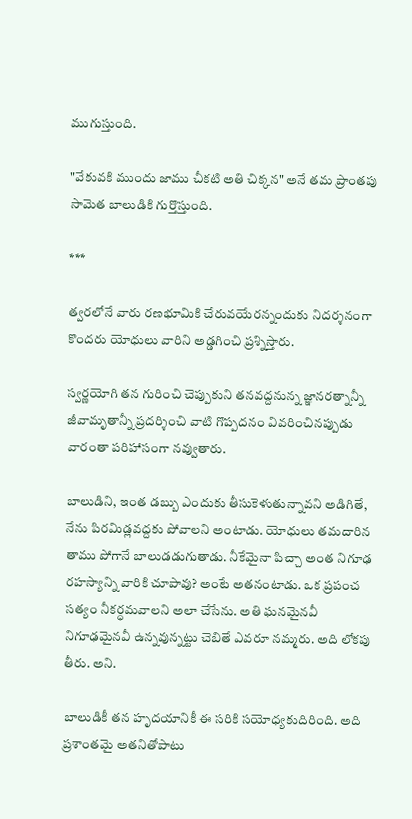ముగుస్తుంది.

"వేకువకి ముందు జాము చీకటి అతి చిక్కన" అనే తమ ప్రాంతపు సామెత బాలుడికి గుర్తొస్తుంది.

***

త్వరలోనే వారు రణభూమికి చేరువయేరన్నందుకు నిదర్శనంగా కొందరు యోధులు వారిని అడ్డగించి ప్రశ్నిస్తారు.

స్వర్ణయోగి తన గురించి చెప్పుకుని తనవద్దనున్న జ్ఞానరత్నాన్నీ జీవామృతాన్నీ ప్రదర్శించి వాటి గొప్పదనం వివరించినప్పుడు వారంతా పరిహాసంగా నవ్వుతారు.

బాలుడిని, ఇంత డబ్బు ఎందుకు తీసుకెళుతున్నావని అడిగితే, నేను పిరమిడ్లవద్దకు పోవాలని అంటాడు. యోధులు తమదారిన తాము పోగానే బాలుడడుగుతాడు. నీకేమైనా పిచ్చా అంత నిగూఢ రహస్యాన్ని వారికి చూపావు? అంటే అతనంటాడు. ఒక ప్రపంచ సత్యం నీకర్ధమవాలని అలా చేసేను. అతి ఘనమైనవీ నిగూఢమైనవీ ఉన్నవున్నట్టు చెబితే ఎవరూ నమ్మరు. అది లోకపు తీరు. అని.

బాలుడికీ తన హృదయానికీ ఈ సరికి సయోధ్యకుదిరింది. అది ప్రశాంతమై అతనితోపాటు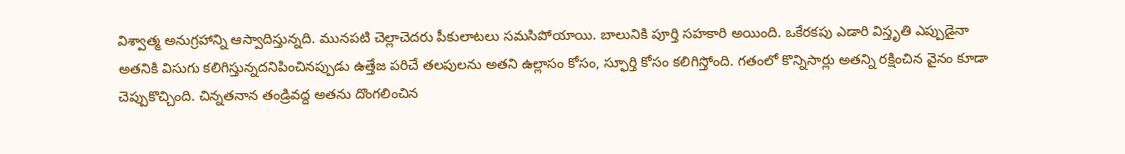విశ్వాత్మ అనుగ్రహాన్ని ఆస్వాదిస్తున్నది. మునపటి చెల్లాచెదరు పీకులాటలు సమసిపోయాయి. బాలునికి పూర్తి సహకారి అయింది. ఒకేరకపు ఎడారి విస్తృతి ఎప్పుడైనా అతనికి విసుగు కలిగిస్తున్నదనిపించినప్పుడు ఉత్తేజ పరిచే తలపులను అతని ఉల్లాసం కోసం, స్ఫూర్తి కోసం కలిగిస్తోంది. గతంలో కొన్నిసార్లు అతన్ని రక్షించిన వైనం కూడా చెప్పుకొచ్చింది. చిన్నతనాన తండ్రివద్ద అతను దొంగలించిన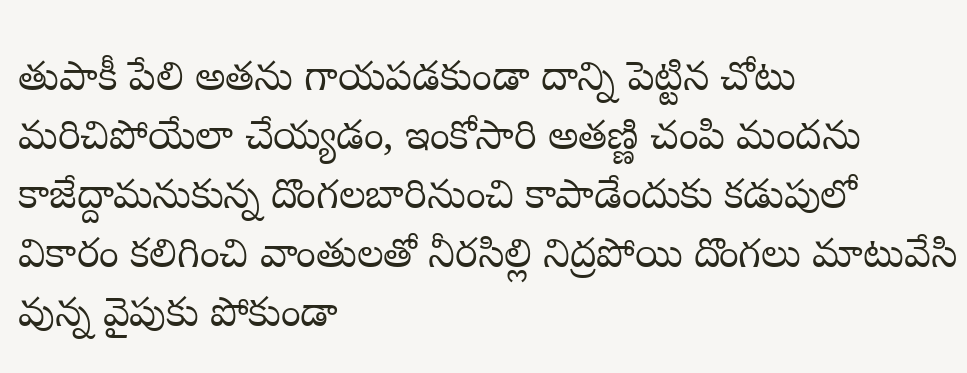తుపాకీ పేలి అతను గాయపడకుండా దాన్ని పెట్టిన చోటు మరిచిపోయేలా చేయ్యడం, ఇంకోసారి అతణ్ణి చంపి మందను కాజేద్దామనుకున్న దొంగలబారినుంచి కాపాడేందుకు కడుపులో వికారం కలిగించి వాంతులతో నీరసిల్లి నిద్రపోయి దొంగలు మాటువేసి వున్న వైపుకు పోకుండా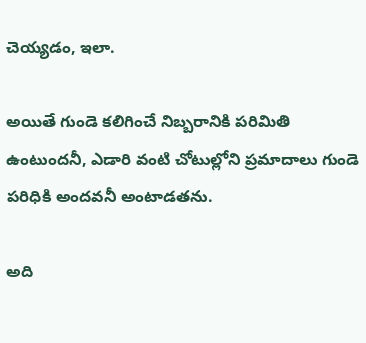చెయ్యడం, ఇలా.

అయితే గుండె కలిగించే నిబ్బరానికి పరిమితి ఉంటుందనీ, ఎడారి వంటి చోటుల్లోని ప్రమాదాలు గుండె పరిధికి అందవనీ అంటాడతను.

అది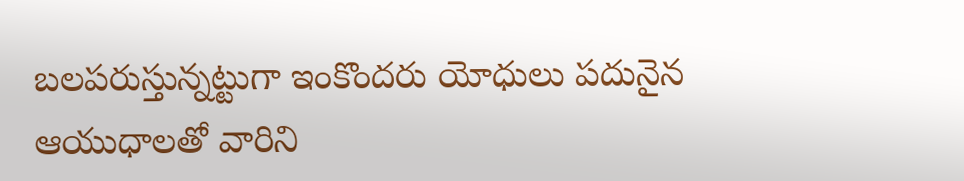బలపరుస్తున్నట్టుగా ఇంకొందరు యోధులు పదునైన ఆయుధాలతో వారిని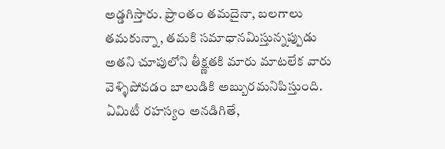అడ్డగిస్తారు. ప్రాంతం తమదైనా, బలగాలు తమకున్నా, తమకి సమాధానమిస్తున్నప్పుడు అతని చూపులోని తీక్ష్ణతకి మారు మాటలేక వారు వెళ్ళిపోవడం బాలుడికి అబ్బురమనిపిస్తుంది. ఏమిటీ రహస్యం అనడిగితే,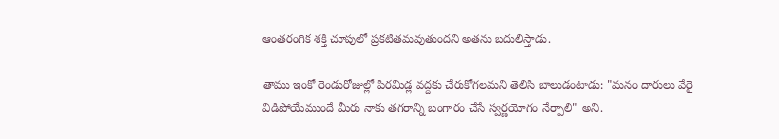ఆంతరంగిక శక్తి చూపులో ప్రకటితమవుతుందని అతను బదులిస్తాడు.

తాము ఇంకో రెండురోజుల్లో పిరమిడ్ల వద్దకు చేరుకోగలమని తెలిసి బాలుడంటాడు: "మనం దారులు వేరై విడిపోయేముందే మీరు నాకు తగరాన్ని బంగారం చేసే స్వర్ణయోగం నేర్పాలి" అని.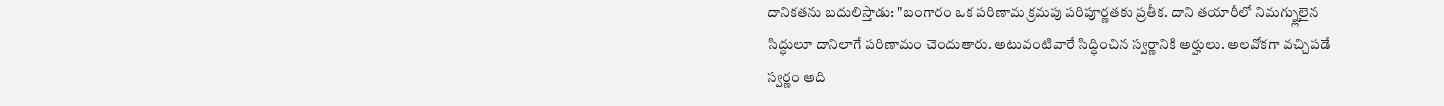దానికతను బదులిస్తాడు: "బంగారం ఒక పరిణామ క్రమపు పరిపూర్ణతకు ప్రతీక. దాని తయారీలో నిమగ్న్లులైన సిద్ధులూ దానిలాగే పరిణామం చెందుతారు. అటువంటివారే సిద్ధించిన స్వర్ణానికి అర్హులు. అలవోకగా వచ్చిపడే స్వర్ణం అది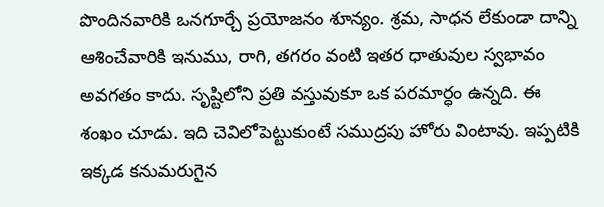పొందినవారికి ఒనగూర్చే ప్రయోజనం శూన్యం. శ్రమ, సాధన లేకుండా దాన్ని ఆశించేవారికి ఇనుము, రాగి, తగరం వంటి ఇతర ధాతువుల స్వభావం అవగతం కాదు. సృష్టిలోని ప్రతి వస్తువుకూ ఒక పరమార్ధం ఉన్నది. ఈ శంఖం చూడు. ఇది చెవిలోపెట్టుకుంటే సముద్రపు హోరు వింటావు. ఇప్పటికి ఇక్కడ కనుమరుగైన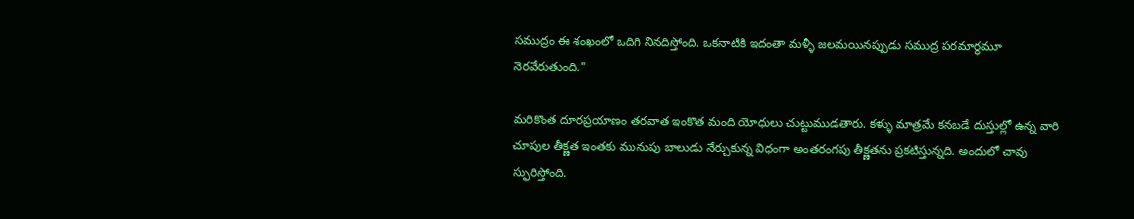సముద్రం ఈ శంఖంలో ఒదిగి నినదిస్తోంది. ఒకనాటికి ఇదంతా మళ్ళీ జలమయినప్పుడు సముద్ర పరమార్ధమూ నెరవేరుతుంది."

మరికొంత దూరప్రయాణం తరవాత ఇంకొత మంది యోధులు చుట్టుముడతారు. కళ్ళు మాత్రమే కనబడే దుస్తుల్లో ఉన్న వారి చూపుల తీక్ష్ణత ఇంతకు మునుపు బాలుడు నేర్చుకున్న విధంగా అంతరంగపు తీక్ష్ణతను ప్రకటిస్తున్నది. అందులో చావు స్ఫురిస్తోంది.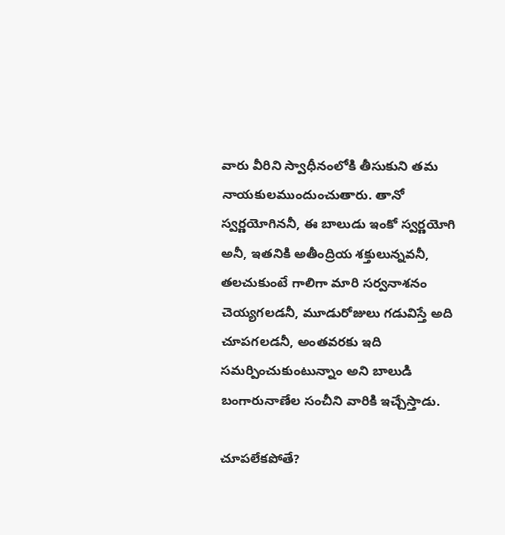వారు వీరిని స్వాధీనంలోకి తీసుకుని తమ నాయకులముందుంచుతారు. తానో స్వర్ణయోగిననీ, ఈ బాలుడు ఇంకో స్వర్ణయోగి అనీ, ఇతనికి అతీంద్రియ శక్తులున్నవనీ, తలచుకుంటే గాలిగా మారి సర్వనాశనం చెయ్యగలడనీ, మూడురోజులు గడువిస్తే అది చూపగలడనీ, అంతవరకు ఇది సమర్పించుకుంటున్నాం అని బాలుడి బంగారునాణేల సంచీని వారికి ఇచ్చేస్తాడు.

చూపలేకపోతే?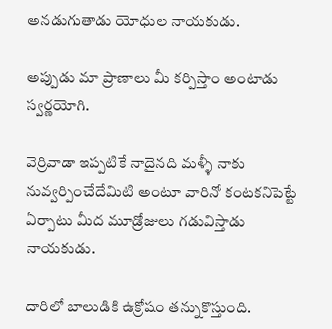అనడుగుతాడు యోధుల నాయకుడు.

అప్పుడు మా ప్రాణాలు మీ కర్పిస్తాం అంటాడు స్వర్ణయోగి.

వెర్రివాడా ఇప్పటికే నాదైనది మళ్ళీ నాకు నువ్వర్పించేదేమిటి అంటూ వారినో కంటకనిపెట్టే ఏర్పాటు మీద మూడ్రోజులు గడువిస్తాడు నాయకుడు.

దారిలో బాలుడికి ఉక్రోషం తన్నుకొస్తుంది.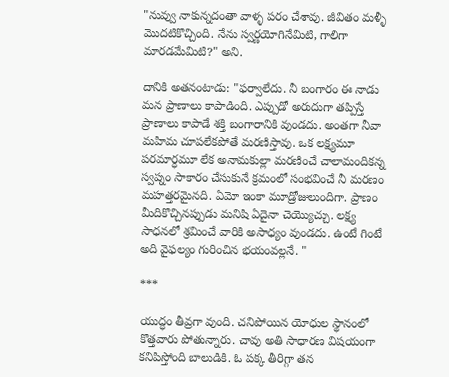"నువ్వు నాకున్నదంతా వాళ్ళ పరం చేశావు. జీవితం మళ్ళీ మొదటికొచ్చింది. నేను స్వర్ణయోగినేమిటి, గాలిగా మారడమేమిటి?" అని.

దానికి అతనంటాడు: "ఫర్వాలేదు. నీ బంగారం ఈ నాడు మన ప్రాణాలు కాపాడింది. ఎప్పుడో అరుదుగా తప్పిస్తే ప్రాణాలు కాపాడే శక్తి బంగారానికి వుండదు. అంతగా నీవా మహిమ చూపలేకపోతే మరణిస్తావు. ఒక లక్ష్యమూ పరమార్ధమూ లేక అనామకుల్లా మరణించే చాలామందికన్న స్వప్నం సాకారం చేసుకునే క్రమంలో సంభవించే నీ మరణం మహత్తరమైనది. ఏమో ఇంకా మూడ్రోజులుందిగా. ప్రాణం మీదికొచ్చినప్పుడు మనిషి ఏదైనా చెయ్యొచ్చు. లక్ష్య సాధనలో శ్రమించే వారికి అసాధ్యం వుండదు. ఉంటే గింటే అది వైఫల్యం గురించిన భయంవల్లనే. "

***

యుద్ధం తీవ్రగా వుంది. చనిపోయిన యోధుల స్థానంలో కొత్తవారు పోతున్నారు. చావు అతి సాధారణ విషయంగా కనిపిస్తోంది బాలుడికి. ఓ పక్క తీరిగ్గా తన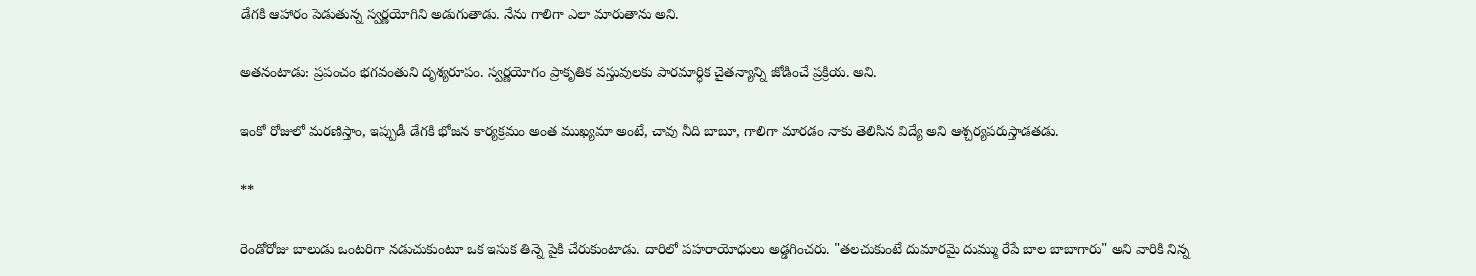డేగకి ఆహారం పెడుతున్న స్వర్ణయోగిని అడుగుతాడు. నేను గాలిగా ఎలా మారుతాను అని.

అతనంటాడు: ప్రపంచం భగవంతుని దృశ్యరూపం. స్వర్ణయోగం ప్రాకృతిక వస్తువులకు పారమార్ధిక చైతన్యాన్ని జోడించే ప్రక్రియ. అని.

ఇంకో రోజులో మరణిస్తాం, ఇప్పుడీ డేగకి భోజన కార్యక్రమం అంత ముఖ్యమా అంటే, చావు నీది బాబూ, గాలిగా మారడం నాకు తెలిసిన విద్యే అని ఆశ్చర్యపరుస్తాడతడు.

**

రెండోరోజు బాలుడు ఒంటరిగా నడుచుకుంటూ ఒక ఇసుక తిన్నె పైకి చేరుకుంటాడు. దారిలో పహరాయోధులు అడ్డగించరు. "తలచుకుంటే దుమారమై దుమ్ము రేపే బాల బాబాగారు" అని వారికి నిన్న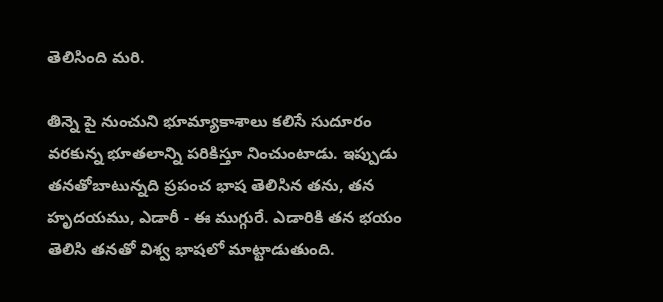తెలిసింది మరి.

తిన్నె పై నుంచుని భూమ్యాకాశాలు కలిసే సుదూరం వరకున్న భూతలాన్ని పరికిస్తూ నించుంటాడు. ఇప్పుడు తనతోబాటున్నది ప్రపంచ భాష తెలిసిన తను, తన హృదయము, ఎడారీ - ఈ ముగ్గురే. ఎడారికి తన భయం తెలిసి తనతో విశ్వ భాషలో మాట్టాడుతుంది.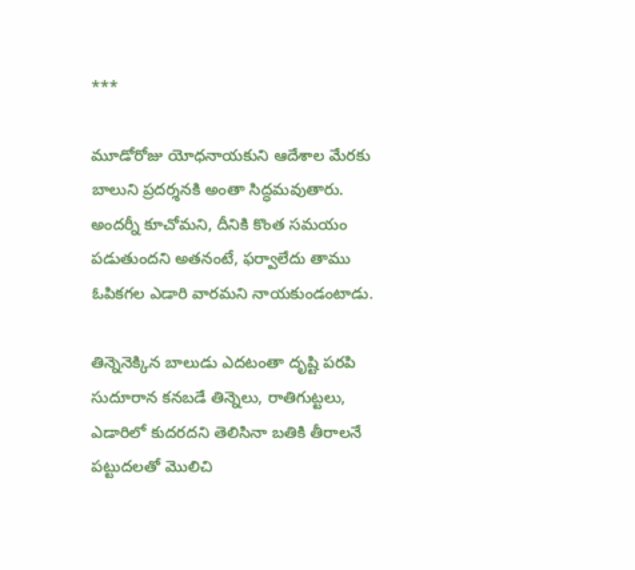***

మూడోరోజు యోధనాయకుని ఆదేశాల మేరకు బాలుని ప్రదర్శనకి అంతా సిద్ధమవుతారు. అందర్నీ కూచోమని, దీనికి కొంత సమయం పడుతుందని అతనంటే, ఫర్వాలేదు తాము ఓపికగల ఎడారి వారమని నాయకుండంటాడు.

తిన్నెనెక్కిన బాలుడు ఎదటంతా దృష్టి పరపి సుదూరాన కనబడే తిన్నెలు, రాతిగుట్టలు, ఎడారిలో కుదరదని తెలిసినా బతికి తీరాలనే పట్టుదలతో మొలిచి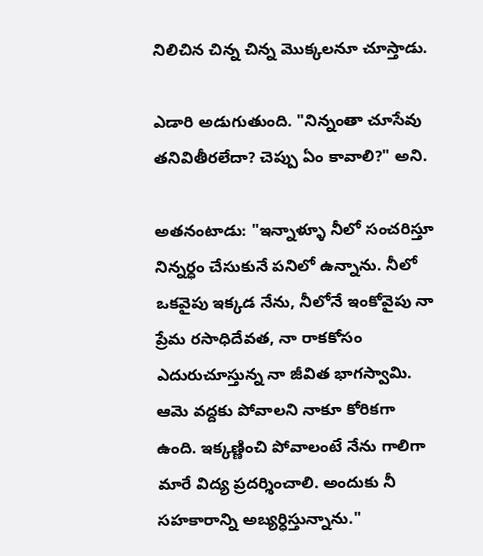నిలిచిన చిన్న చిన్న మొక్కలనూ చూస్తాడు.

ఎడారి అడుగుతుంది. "నిన్నంతా చూసేవు తనివితీరలేదా? చెప్పు ఏం కావాలి?" అని.

అతనంటాడు: "ఇన్నాళ్ళూ నీలో సంచరిస్తూ నిన్నర్ధం చేసుకునే పనిలో ఉన్నాను. నీలో ఒకవైపు ఇక్కడ నేను, నీలోనే ఇంకోవైపు నా ప్రేమ రసాధిదేవత, నా రాకకోసం ఎదురుచూస్తున్న నా జీవిత భాగస్వామి. ఆమె వద్దకు పోవాలని నాకూ కోరికగా ఉంది. ఇక్కణ్ణించి పోవాలంటే నేను గాలిగా మారే విద్య ప్రదర్శించాలి. అందుకు నీ సహకారాన్ని అబ్యర్ధిస్తున్నాను."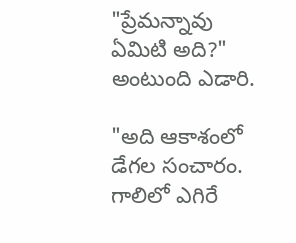"ప్రేమన్నావు ఏమిటి అది?" అంటుంది ఎడారి.

"అది ఆకాశంలో డేగల సంచారం. గాలిలో ఎగిరే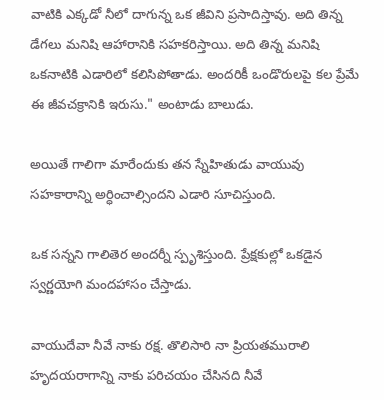వాటికి ఎక్కడో నీలో దాగున్న ఒక జీవిని ప్రసాదిస్తావు. అది తిన్న డేగలు మనిషి ఆహారానికి సహకరిస్తాయి. అది తిన్న మనిషి ఒకనాటికి ఎడారిలో కలిసిపోతాడు. అందరికీ ఒండొరులపై కల ప్రేమే ఈ జీవచక్రానికి ఇరుసు." అంటాడు బాలుడు.

అయితే గాలిగా మారేందుకు తన స్నేహితుడు వాయువు సహకారాన్ని అర్ధించాల్సిందని ఎడారి సూచిస్తుంది.

ఒక సన్నని గాలితెర అందర్నీ స్పృశిస్తుంది. ప్రేక్షకుల్లో ఒకడైన స్వర్ణయోగి మందహాసం చేస్తాడు.

వాయుదేవా నీవే నాకు రక్ష. తొలిసారి నా ప్రియతమురాలి హృదయరాగాన్ని నాకు పరిచయం చేసినది నీవే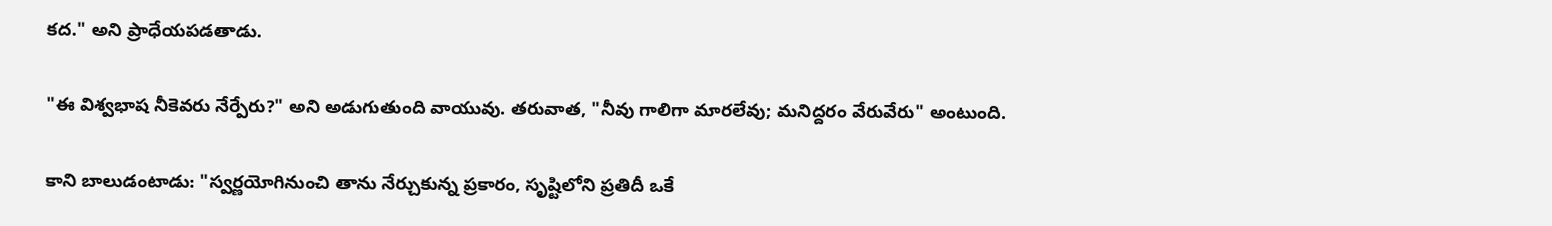కద." అని ప్రాధేయపడతాడు.

"ఈ విశ్వభాష నీకెవరు నేర్పేరు?" అని అడుగుతుంది వాయువు. తరువాత, "నీవు గాలిగా మారలేవు; మనిద్దరం వేరువేరు" అంటుంది.

కాని బాలుడంటాడు: "స్వర్ణయోగినుంచి తాను నేర్చుకున్న ప్రకారం, సృష్టిలోని ప్రతిదీ ఒకే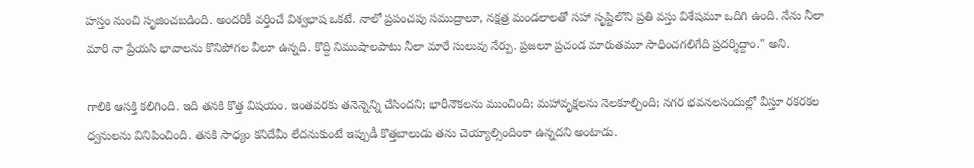హస్తం నుంచి సృజించబడింది. అందరికీ వర్తించే విశ్వభాష ఒకటే. నాలో ప్రపంచపు సముద్రాలూ, నక్షత్ర మండలాలతో సహా సృష్టిలొని ప్రతి వస్తు విశేషమూ ఒదిగి ఉంది. నేను నీలా మారి నా ప్రేయసి భావాలను కొనిపోగల వీలూ ఉన్నది. కొద్ది నిముషాలపాటు నీలా మారే సులువు నేర్పు. ప్రజలూ ప్రచండ మారుతమూ సాధించగలిగేది ప్రదర్శిద్దాం." అని.

గాలికి ఆసక్తి కలిగింది. ఇది తనకి కొత్త విషయం. ఇంతవరకు తనెన్నెన్ని చేసిందని; భారీనౌకలను ముంచింది; మహావృక్షలను నెలకూల్చింది; నగర భవనలసందుల్లో వీస్తూ రకరకల ధ్వనులను వినిపించింది. తనకి సాధ్యం కనిదేమీ లేదనుకుంటే ఇప్పుడీ కొత్తబాలుడు తను చెయ్యాల్సిందింకా ఉన్నదని అంటాడు.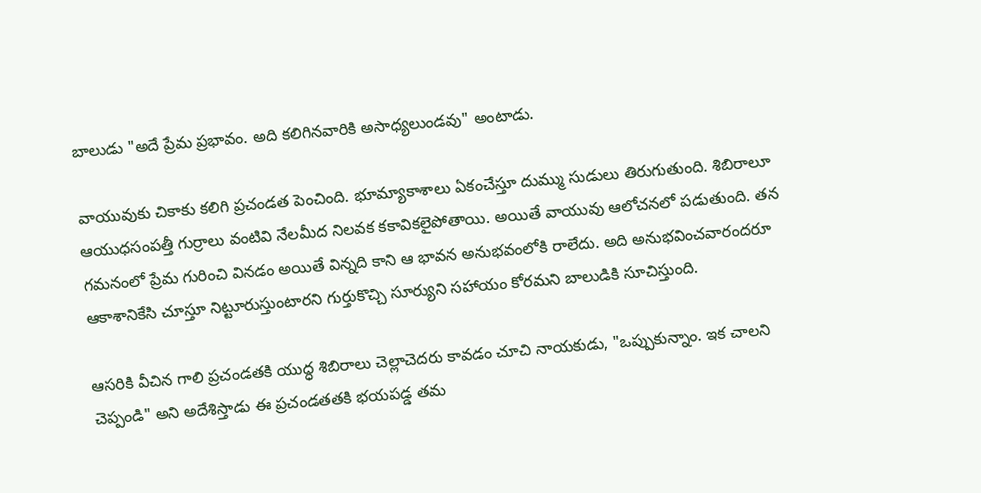బాలుడు "అదే ప్రేమ ప్రభావం. అది కలిగినవారికి అసాధ్యలుండవు" అంటాడు.

వాయువుకు చికాకు కలిగి ప్రచండత పెంచింది. భూమ్యాకాశాలు ఏకంచేస్తూ దుమ్ము సుడులు తిరుగుతుంది. శిబిరాలూ ఆయుధసంపత్తీ గుర్రాలు వంటివి నేలమీద నిలవక కకావికలైపోతాయి. అయితే వాయువు ఆలోచనలో పడుతుంది. తన గమనంలో ప్రేమ గురించి వినడం అయితే విన్నది కాని ఆ భావన అనుభవంలోకి రాలేదు. అది అనుభవించవారందరూ ఆకాశానికేసి చూస్తూ నిట్టూరుస్తుంటారని గుర్తుకొచ్చి సూర్యుని సహాయం కోరమని బాలుడికి సూచిస్తుంది.

ఆసరికి వీచిన గాలి ప్రచండతకి యుద్ధ శిబిరాలు చెల్లాచెదరు కావడం చూచి నాయకుడు, "ఒప్పుకున్నాం. ఇక చాలని చెప్పండి" అని అదేశిస్తాడు ఈ ప్రచండతతకి భయపడ్డ తమ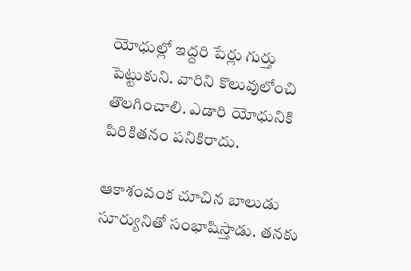యోధుల్లో ఇద్దరి పేర్లు గుర్తు పెట్టుకుని. వారిని కొలువులోంచి తొలగించాలి. ఎడారి యోధునికి పిరికితనం పనికిరాదు.

ఆకాశంవంక చూచిన బాలుడు సూర్యునితో సంభాషిస్తాడు. తనకు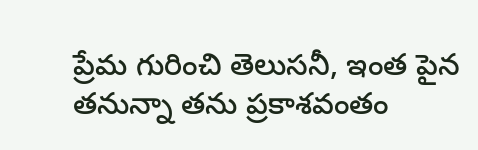ప్రేమ గురించి తెలుసనీ, ఇంత పైన తనున్నా తను ప్రకాశవంతం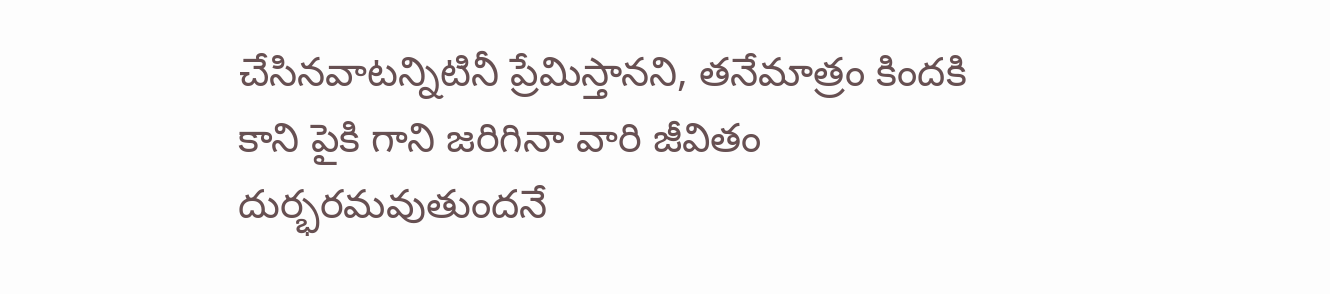చేసినవాటన్నిటినీ ప్రేమిస్తానని, తనేమాత్రం కిందకి కాని పైకి గాని జరిగినా వారి జీవితం దుర్భరమవుతుందనే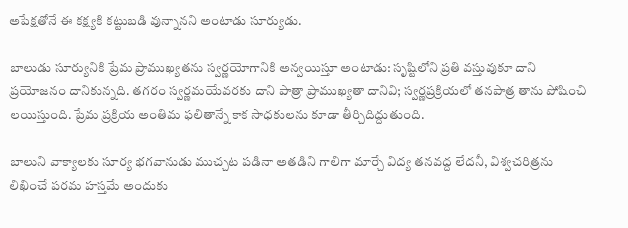అపేక్షతోనే ఈ కక్ష్యకి కట్టుబడి వున్నానని అంటాడు సూర్యుడు.

బాలుడు సూర్యునికి ప్రేమ ప్రాముఖ్యతను స్వర్ణయోగానికి అన్వయిస్తూ అంటాడు: సృష్టిలోని ప్రతి వస్తువుకూ దాని ప్రయోజనం దానికున్నది. తగరం స్వర్ణమయేవరకు దాని పాత్రా ప్రాముఖ్యతా దానివి; స్వర్ణప్రక్రియలో తనపాత్ర తాను పోషించి లయిస్తుంది. ప్రేమ ప్రక్రియ అంతిమ ఫలితాన్నే కాక సాధకులను కూడా తీర్చిదిద్దుతుంది.

బాలుని వాక్యాలకు సూర్య భగవానుడు ముచ్చట పడినా అతడిని గాలిగా మార్చే విద్య తనవద్ద లేదనీ, విశ్వచరిత్రను లిఖించే పరమ హస్తమే అందుకు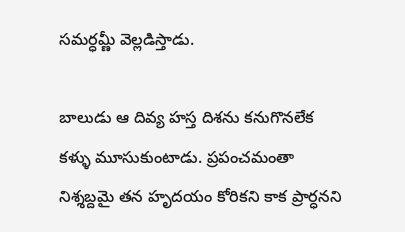సమర్ధమ్ణీ వెల్లడిస్తాడు.

బాలుడు ఆ దివ్య హస్త దిశను కనుగొనలేక కళ్ళు మూసుకుంటాడు. ప్రపంచమంతా నిశ్శబ్దమై తన హృదయం కోరికని కాక ప్రార్ధనని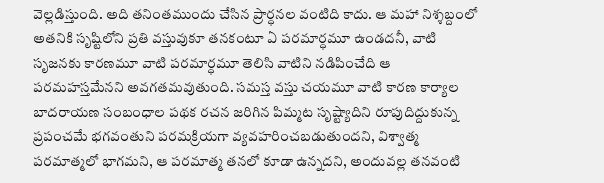వెల్లడిస్తుంది. అది తనింతముందు చేసిన ప్రార్ధనల వంటిది కాదు. ఆ మహా నిశ్శబ్దంలో అతనికి సృష్టిలోని ప్రతి వస్తువుకూ తనకంటూ ఏ పరమార్ధమూ ఉండదనీ, వాటి సృజనకు కారణమూ వాటి పరమార్ధమూ తెలిసి వాటిని నడిపించేది ఆ పరమహస్తమేనని అవగతమవుతుంది. సమస్త వస్తు చయమూ వాటి కారణ కార్యాల బాదరాయణ సంబంధాల పథక రచన జరిగిన పిమ్మట సృష్ట్యాదిని రూపుదిద్దుకున్న ప్రపంచమే భగవంతుని పరమక్రియగా వ్యవహరించబడుతుందని, విశ్వాత్మ పరమాత్మలో భాగమని, ఆ పరమాత్మ తనలో కూడా ఉన్నదని, అందువల్ల తనవంటి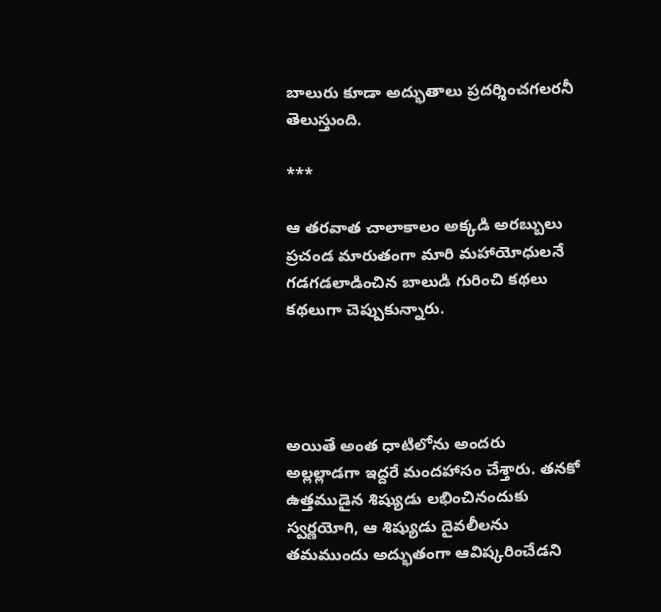బాలురు కూడా అద్భుతాలు ప్రదర్శించగలరనీ తెలుస్తుంది.

***

ఆ తరవాత చాలాకాలం అక్కడి అరబ్బులు ప్రచండ మారుతంగా మారి మహాయోధులనే గడగడలాడించిన బాలుడి గురించి కథలు కథలుగా చెప్పుకున్నారు.




అయితే అంత ధాటిలోను అందరు అల్లల్లాడగా ఇద్దరే మందహాసం చేశ్తారు. తనకో ఉత్తముడైన శిష్యుడు లభించినందుకు స్వర్ణయోగి, ఆ శిష్యుడు దైవలీలను తమముందు అద్భుతంగా ఆవిష్కరించేడని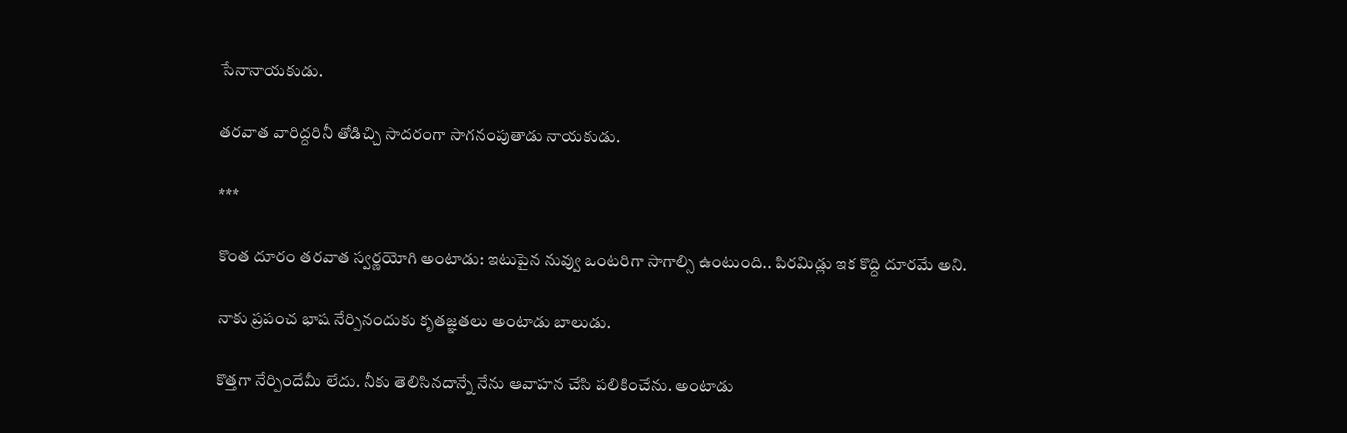సేనానాయకుడు.

తరవాత వారిద్దరినీ తోడిచ్చి సాదరంగా సాగనంపుతాడు నాయకుడు.

***

కొంత దూరం తరవాత స్వర్ణయోగి అంటాడు: ఇటుపైన నువ్వు ఒంటరిగా సాగాల్సి ఉంటుంది.. పిరమిడ్లు ఇక కొద్ది దూరమే అని.

నాకు ప్రపంచ భాష నేర్పినందుకు కృతజ్ఞతలు అంటాడు బాలుడు.

కొత్తగా నేర్పిందేమీ లేదు. నీకు తెలిసినదాన్నే నేను ఆవాహన చేసి పలికించేను. అంటాడు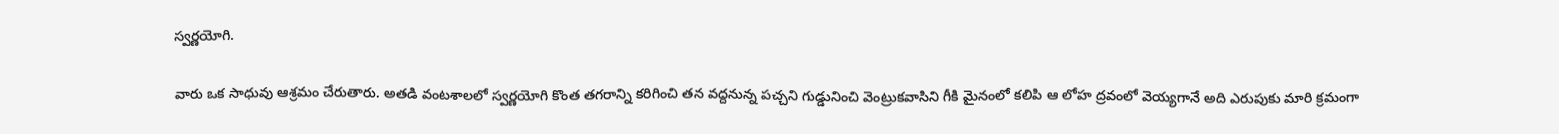స్వర్ణయోగి.

వారు ఒక సాధువు ఆశ్రమం చేరుతారు. అతడి వంటశాలలో స్వర్ణయోగి కొంత తగరాన్ని కరిగించి తన వద్దనున్న పచ్చని గుడ్డునించి వెంట్రుకవాసిని గీకి మైనంలో కలిపి ఆ లోహ ద్రవంలో వెయ్యగానే అది ఎరుపుకు మారి క్రమంగా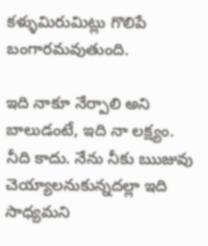కళ్ళుమిరుమిట్లు గొలిపే బంగారమవుతుంది.

ఇది నాకూ నేర్పాలి అని బాలుడంటే, ఇది నా లక్ష్యం. నీది కాదు. నేను నీకు ఋజువు చెయ్యాలనుకున్నదల్లా ఇది సాధ్యమని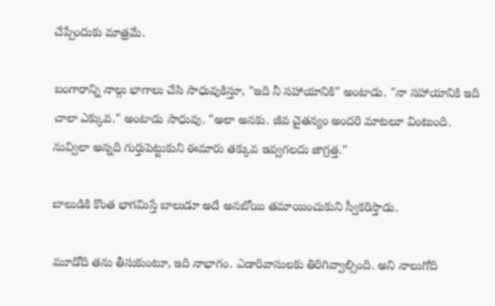చేప్పేందుకు మాత్రమే.

బంగారాన్ని నాల్గు భాగాలు చేసి సాధువుకిస్తూ, "ఇది నీ సహాయానికి" అంటాడు. "నా సహాయానికి ఇది చాలా ఎక్కువ." అంటాడు సాధువు. "అలా అనకు. జీవ చైతన్యం అందరి మాటలూ వింటుంది. నువ్విలా అన్నది గుర్తుపెట్టుకుని ఈమారు తక్కువ ఇవ్వగలదు జాగ్రత్త."

బాలుడికి కొంత భాగమిస్తే బాలుడూ అదే అనబోయి తమాయించుకుని స్వీకరిస్తాడు.

మూడోది తను తీసుకుంటూ, ఇది నాభాగం. ఎడారివాసులకు తిరిగివ్వాల్సింది. అని నాలుగోది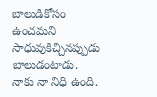బాలుడికోసం ఉంచమని సాధువుకిచ్చినప్పుడు బాలుడంటాడు. నాకు నా నిధి ఉంది.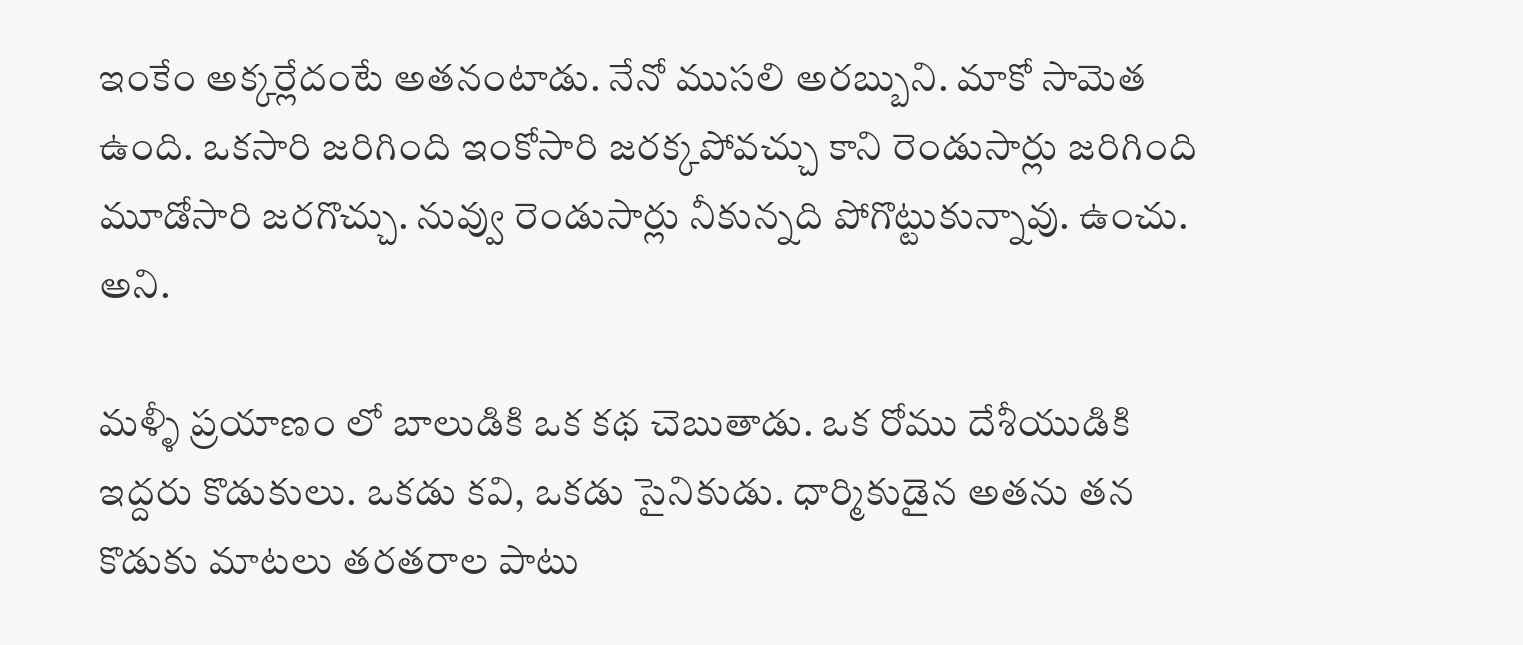ఇంకేం అక్కర్లేదంటే అతనంటాడు. నేనో ముసలి అరబ్బుని. మాకో సామెత ఉంది. ఒకసారి జరిగింది ఇంకోసారి జరక్కపోవచ్చు కాని రెండుసార్లు జరిగింది మూడోసారి జరగొచ్చు. నువ్వు రెండుసార్లు నీకున్నది పోగొట్టుకున్నావు. ఉంచు. అని.

మళ్ళీ ప్రయాణం లో బాలుడికి ఒక కథ చెబుతాడు. ఒక రోము దేశీయుడికి ఇద్దరు కొడుకులు. ఒకడు కవి, ఒకడు సైనికుడు. ధార్మికుడైన అతను తన కొడుకు మాటలు తరతరాల పాటు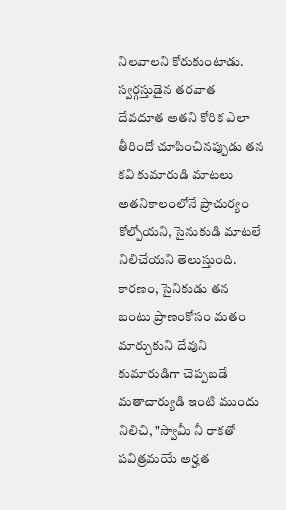నిలవాలని కోరుకుంటాడు. స్వర్గస్తుడైన తరవాత దేవదూత అతని కోరిక ఎలా తీరిందో చూపించినప్పుడు తన కవి కుమారుడి మాటలు అతనికాలంలోనే ప్రాచుర్యం కోల్పోయని, సైనుకుడి మాటలే నిలిచేయని తెలుస్తుంది. కారణం, సైనికుడు తన బంటు ప్రాణంకోసం మతం మార్చుకుని దేవుని కుమారుడిగా చెప్పబడే మతాచార్యుడి ఇంటి ముందు నిలిచి, "స్వామీ నీ రాకతో పవిత్రమయే అర్హత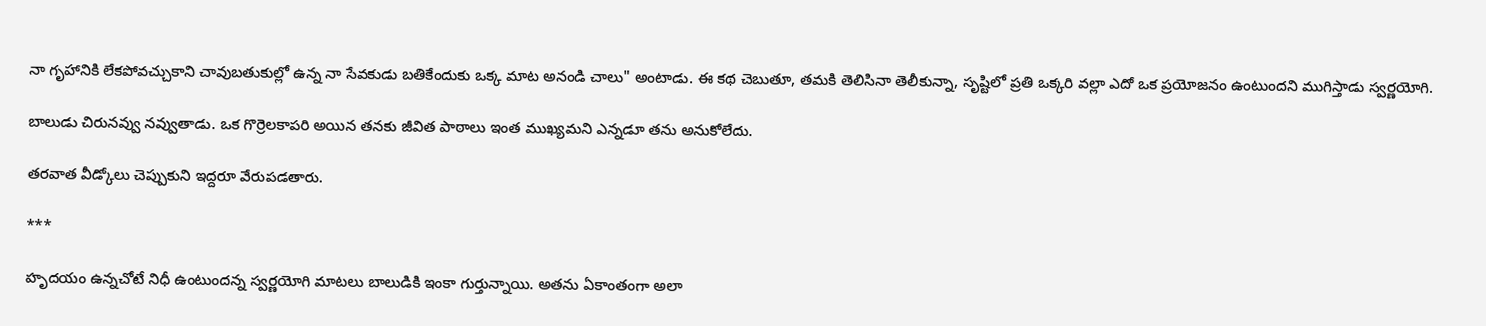నా గృహానికి లేకపోవచ్చుకాని చావుబతుకుల్లో ఉన్న నా సేవకుడు బతికేందుకు ఒక్క మాట అనండి చాలు" అంటాడు. ఈ కథ చెబుతూ, తమకి తెలిసినా తెలీకున్నా, సృష్టిలో ప్రతి ఒక్కరి వల్లా ఎదో ఒక ప్రయోజనం ఉంటుందని ముగిస్తాడు స్వర్ణయోగి.

బాలుడు చిరునవ్వు నవ్వుతాడు. ఒక గొర్రెలకాపరి అయిన తనకు జీవిత పాఠాలు ఇంత ముఖ్యమని ఎన్నడూ తను అనుకోలేదు.

తరవాత వీడ్కోలు చెప్పుకుని ఇద్దరూ వేరుపడతారు.

***

హృదయం ఉన్నచోటే నిధీ ఉంటుందన్న స్వర్ణయోగి మాటలు బాలుడికి ఇంకా గుర్తున్నాయి. అతను ఏకాంతంగా అలా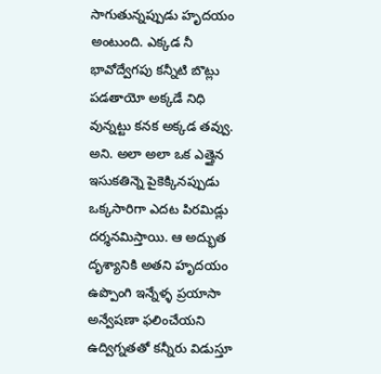సాగుతున్నప్పుడు హృదయం అంటుంది. ఎక్కడ నీ భావోద్వేగపు కన్నీటి బొట్లు పడతాయో అక్కడే నిధి వున్నట్టు కనక అక్కడ తవ్వు. అని. అలా అలా ఒక ఎత్తైన ఇసుకతిన్నె పైకెక్కినప్పుడు ఒక్కసారిగా ఎదట పిరమిడ్లు దర్శనమిస్తాయి. ఆ అద్భుత దృశ్యానికి అతని హృదయం ఉప్పొంగి ఇన్నేళ్ళ ప్రయాసా అన్వేషణా ఫలించేయని ఉద్విగ్నతతో కన్నీరు విడుస్తూ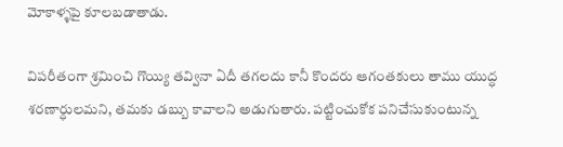మోకాళ్ళపై కూలబడాతాడు.

విపరీతంగా శ్రమించి గొయ్యి తవ్వినా ఏదీ తగలదు కానీ కొందరు ఆగంతకులు తాము యుద్ధ శరణార్ధులమని, తమకు డబ్బు కావాలని అడుగుతారు. పట్టించుకోక పనిచేసుకుంటున్న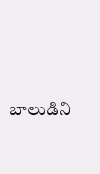బాలుడిని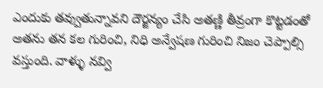ఎందుకు తవ్వుతున్నావని దౌర్జన్యం చేసి అతణ్ణి తీవ్రంగా కొట్టడంతో అతను తన కల గురించి, నిధి అన్వేషణ గురించి నిజం చెప్పాల్సి వస్తుంది. వాళ్ళు నవ్వి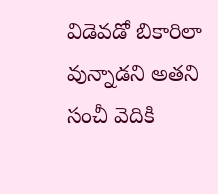విడెవడో బికారిలా వున్నాడని అతని సంచీ వెదికి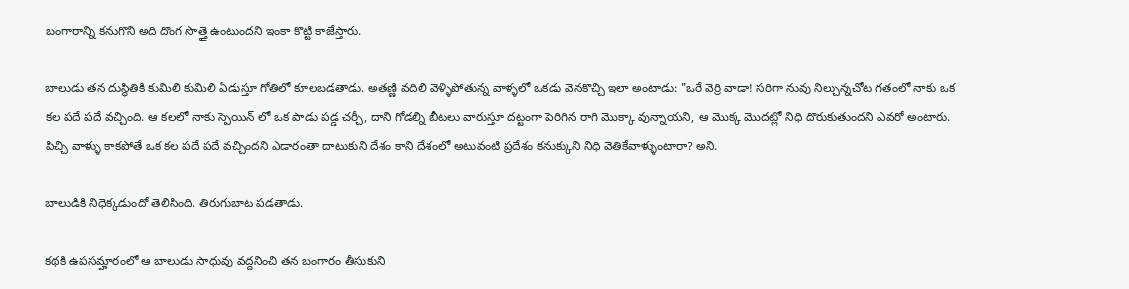బంగారాన్ని కనుగొని అది దొంగ సొత్తై ఉంటుందని ఇంకా కొట్టి కాజేస్తారు.

బాలుడు తన దుస్థితికి కుమిలి కుమిలి ఏడుస్తూ గోతిలో కూలబడతాడు. అతణ్ణి వదిలి వెళ్ళిపోతున్న వాళ్ళలో ఒకడు వెనకొచ్చి ఇలా అంటాడు: "ఒరే వెర్రి వాడా! సరిగా నువు నిల్చున్నచోట గతంలో నాకు ఒక కల పదే పదే వచ్చింది. ఆ కలలో నాకు స్పెయిన్ లో ఒక పాడు పడ్డ చర్చీ, దాని గోడల్ని బీటలు వారుస్తూ దట్టంగా పెరిగిన రాగి మొక్కా వున్నాయని, ఆ మొక్క మొదట్లో నిధి దొరుకుతుందని ఎవరో అంటారు. పిచ్చి వాళ్ళు కాకపోతే ఒక కల పదే పదే వచ్చిందని ఎడారంతా దాటుకుని దేశం కాని దేశంలో అటువంటి ప్రదేశం కనుక్కుని నిధి వెతికేవాళ్ళుంటారా? అని.

బాలుడికి నిధెక్కడుందో తెలిసింది. తిరుగుబాట పడతాడు.

కథకి ఉపసమ్హారంలో ఆ బాలుడు సాధువు వద్దనించి తన బంగారం తీసుకుని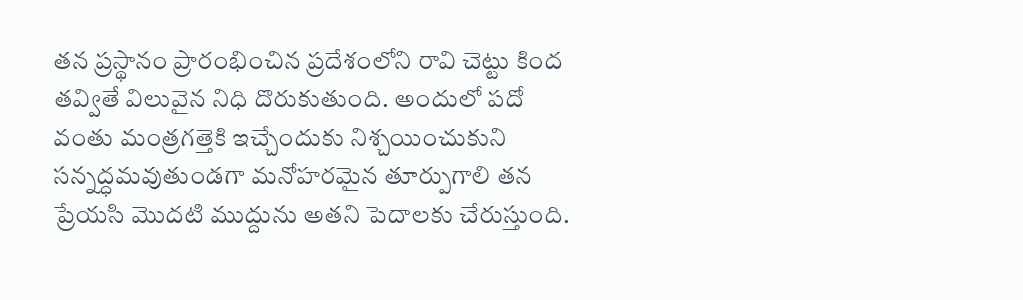తన ప్రస్థానం ప్రారంభించిన ప్రదేశంలోని రావి చెట్టు కింద తవ్వితే విలువైన నిధి దొరుకుతుంది. అందులో పదో వంతు మంత్రగత్తెకి ఇచ్చేందుకు నిశ్చయించుకుని సన్నద్ధమవుతుండగా మనోహరమైన తూర్పుగాలి తన ప్రేయసి మొదటి ముద్దును అతని పెదాలకు చేరుస్తుంది.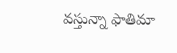వస్తున్నా ఫాతిమా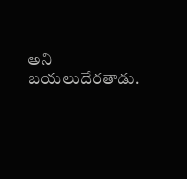అని బయలుదేరతాడు.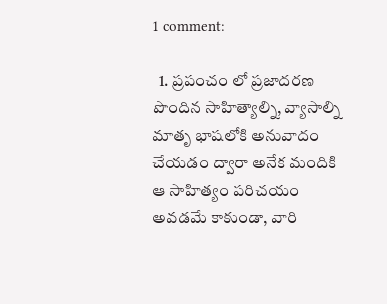1 comment:

  1. ప్రపంచం లో ప్రజాదరణ పొందిన సాహిత్యాల్ని, వ్యాసాల్ని మాతృ భాషలోకి అనువాదం చేయడం ద్వారా అనేక మందికి ఆ సాహిత్యం పరిచయం అవడమే కాకుండా, వారి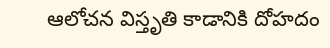ఆలోచన విస్తృతి కాడానికి దోహదం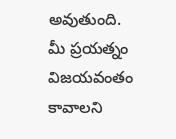అవుతుంది. మీ ప్రయత్నం విజయవంతం కావాలని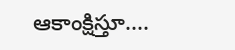ఆకాంక్షిస్తూ....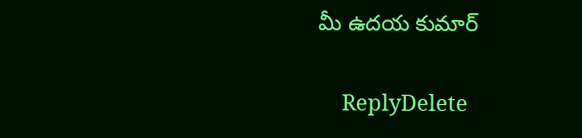మీ ఉదయ కుమార్

    ReplyDelete